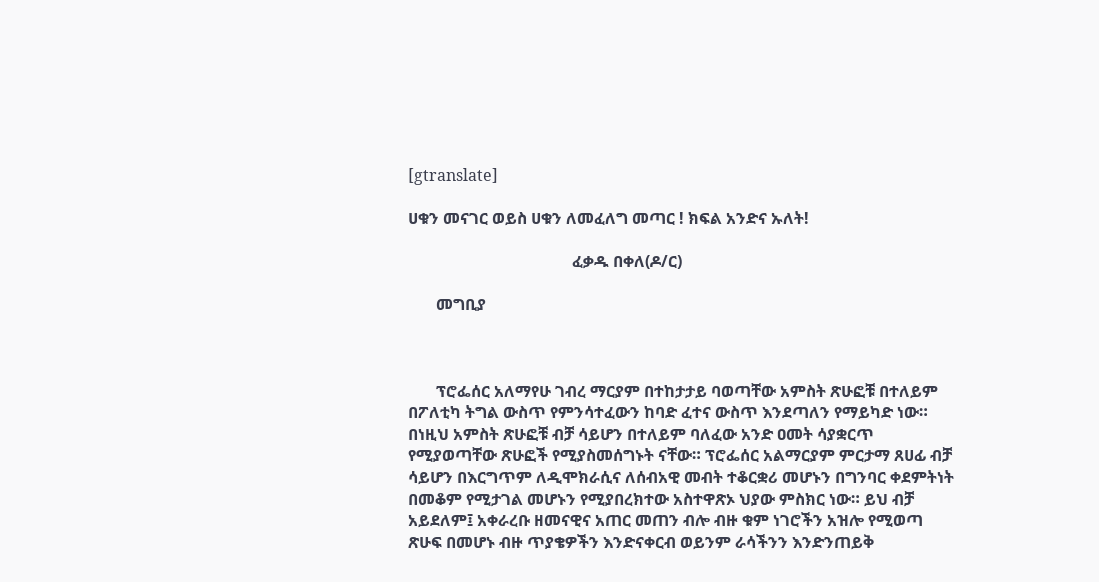[gtranslate]

ሀቁን መናገር ወይስ ሀቁን ለመፈለግ መጣር ! ክፍል አንድና ኡለት!

                                         ፈቃዱ በቀለ(ዶ/ር)

       መግቢያ



       ፕሮፌሰር አለማየሁ ገብረ ማርያም በተከታታይ ባወጣቸው አምስት ጽሁፎቹ በተለይም በፖለቲካ ትግል ውስጥ የምንሳተፈውን ከባድ ፈተና ውስጥ እንደጣለን የማይካድ ነው። በነዚህ አምስት ጽሁፎቹ ብቻ ሳይሆን በተለይም ባለፈው አንድ ዐመት ሳያቋርጥ የሚያወጣቸው ጽሁፎች የሚያስመሰግኑት ናቸው። ፕሮፌሰር አልማርያም ምርታማ ጸሀፊ ብቻ ሳይሆን በእርግጥም ለዲሞክራሲና ለሰብአዊ መብት ተቆርቋሪ መሆኑን በግንባር ቀደምትነት በመቆም የሚታገል መሆኑን የሚያበረክተው አስተዋጽኦ ህያው ምስክር ነው። ይህ ብቻ አይደለም፤ አቀራረቡ ዘመናዊና አጠር መጠን ብሎ ብዙ ቁም ነገሮችን አዝሎ የሚወጣ ጽሁፍ በመሆኑ ብዙ ጥያቄዎችን እንድናቀርብ ወይንም ራሳችንን እንድንጠይቅ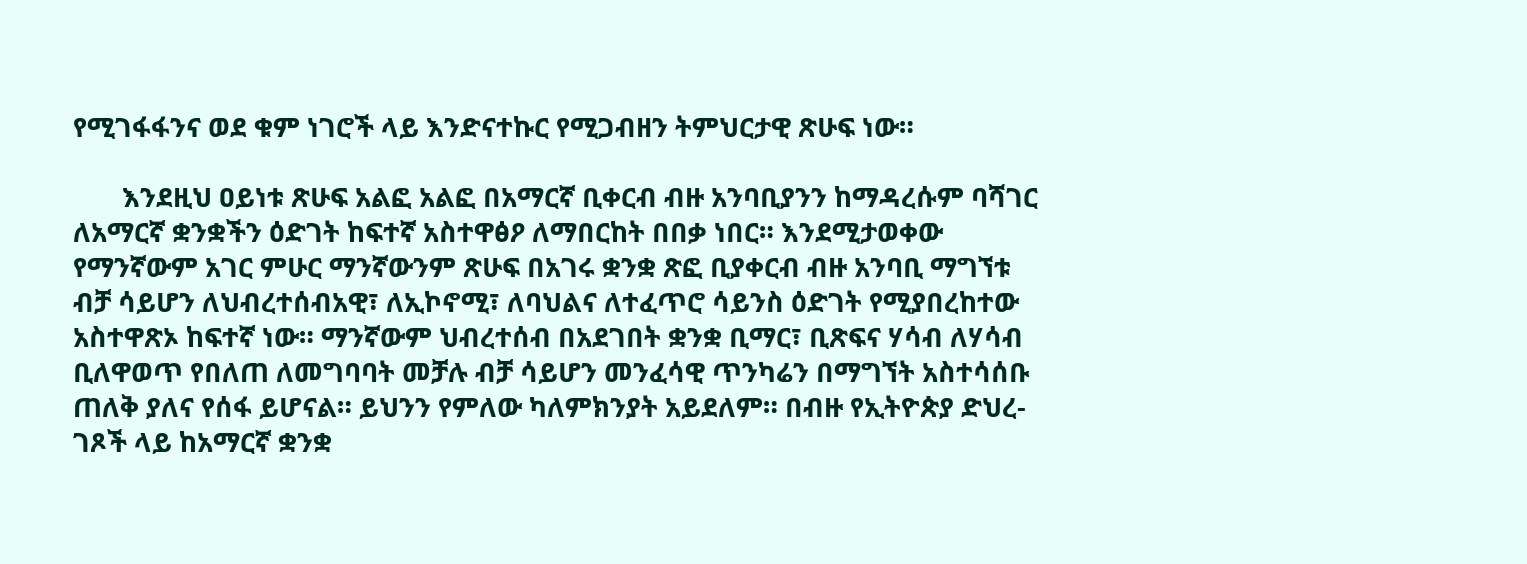የሚገፋፋንና ወደ ቁም ነገሮች ላይ እንድናተኩር የሚጋብዘን ትምህርታዊ ጽሁፍ ነው።

       እንደዚህ ዐይነቱ ጽሁፍ አልፎ አልፎ በአማርኛ ቢቀርብ ብዙ አንባቢያንን ከማዳረሱም ባሻገር ለአማርኛ ቋንቋችን ዕድገት ከፍተኛ አስተዋፅዖ ለማበርከት በበቃ ነበር። እንደሚታወቀው የማንኛውም አገር ምሁር ማንኛውንም ጽሁፍ በአገሩ ቋንቋ ጽፎ ቢያቀርብ ብዙ አንባቢ ማግኘቱ ብቻ ሳይሆን ለህብረተሰብአዊ፣ ለኢኮኖሚ፣ ለባህልና ለተፈጥሮ ሳይንስ ዕድገት የሚያበረከተው አስተዋጽኦ ከፍተኛ ነው። ማንኛውም ህብረተሰብ በአደገበት ቋንቋ ቢማር፣ ቢጽፍና ሃሳብ ለሃሳብ ቢለዋወጥ የበለጠ ለመግባባት መቻሉ ብቻ ሳይሆን መንፈሳዊ ጥንካሬን በማግኘት አስተሳሰቡ ጠለቅ ያለና የሰፋ ይሆናል። ይህንን የምለው ካለምክንያት አይደለም። በብዙ የኢትዮጵያ ድህረ-ገጾች ላይ ከአማርኛ ቋንቋ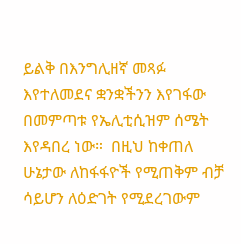ይልቅ በእንግሊዘኛ መጻፉ እየተለመደና ቋንቋችንን እየገፋው በመምጣቱ የኤሊቲሲዝም ሰሜት እየዳበረ ነው።  በዚህ ከቀጠለ ሁኔታው ለከፋፋዮች የሚጠቅም ብቻ ሳይሆን ለዕድገት የሚደረገውም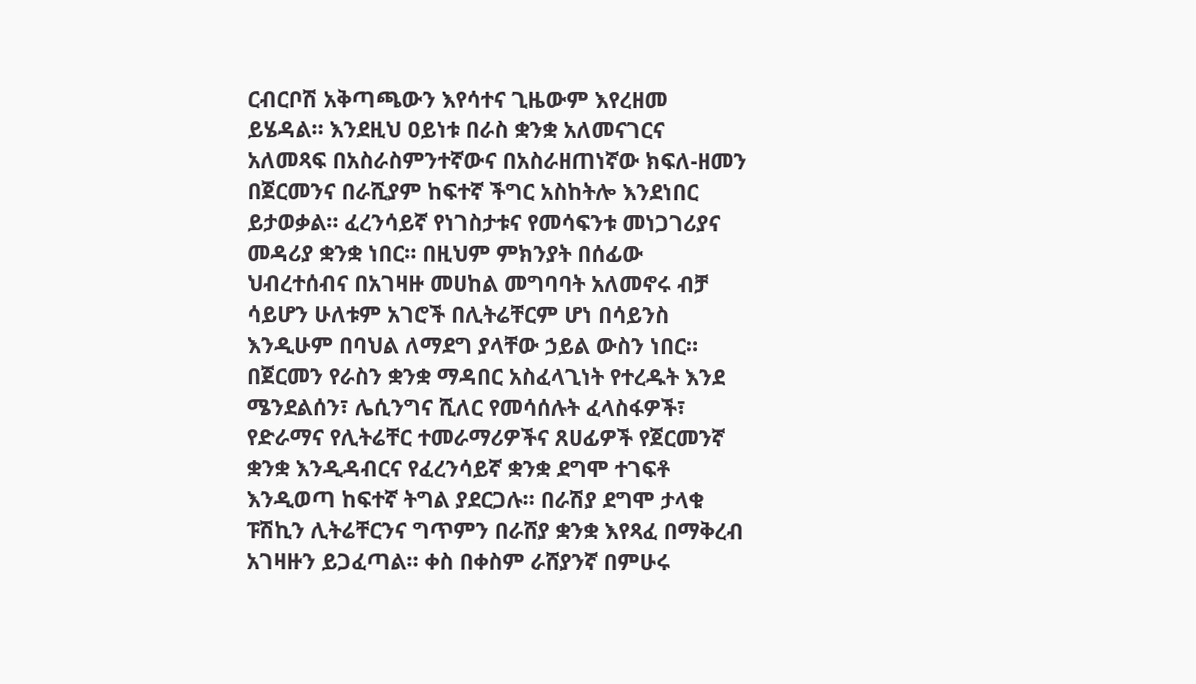ርብርቦሽ አቅጣጫውን እየሳተና ጊዜውም እየረዘመ ይሄዳል። እንደዚህ ዐይነቱ በራስ ቋንቋ አለመናገርና አለመጻፍ በአስራስምንተኛውና በአስራዘጠነኛው ክፍለ-ዘመን በጀርመንና በራሺያም ከፍተኛ ችግር አስከትሎ እንደነበር ይታወቃል። ፈረንሳይኛ የነገስታቱና የመሳፍንቱ መነጋገሪያና መዳሪያ ቋንቋ ነበር። በዚህም ምክንያት በሰፊው ህብረተሰብና በአገዛዙ መሀከል መግባባት አለመኖሩ ብቻ ሳይሆን ሁለቱም አገሮች በሊትሬቸርም ሆነ በሳይንስ እንዲሁም በባህል ለማደግ ያላቸው ኃይል ውስን ነበር። በጀርመን የራስን ቋንቋ ማዳበር አስፈላጊነት የተረዱት እንደ ሜንደልሰን፣ ሌሲንግና ሺለር የመሳሰሉት ፈላስፋዎች፣ የድራማና የሊትሬቸር ተመራማሪዎችና ጸሀፊዎች የጀርመንኛ ቋንቋ እንዲዳብርና የፈረንሳይኛ ቋንቋ ደግሞ ተገፍቶ እንዲወጣ ከፍተኛ ትግል ያደርጋሉ። በራሽያ ደግሞ ታላቁ ፑሽኪን ሊትሬቸርንና ግጥምን በራሸያ ቋንቋ እየጻፈ በማቅረብ አገዛዙን ይጋፈጣል። ቀስ በቀስም ራሸያንኛ በምሁሩ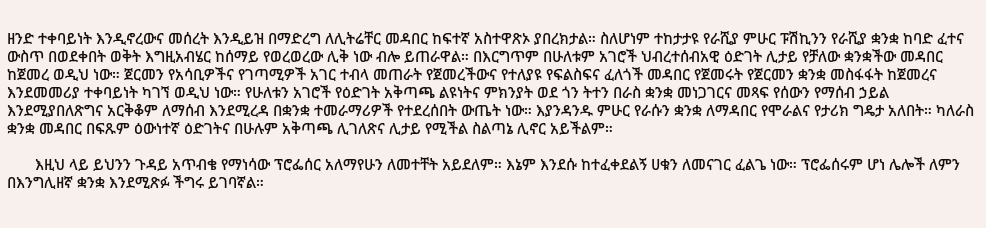ዘንድ ተቀባይነት እንዲኖረውና መሰረት እንዲይዝ በማድረግ ለሊትሬቸር መዳበር ከፍተኛ አስተዋጽኦ ያበረክታል። ስለሆነም ተከታታዩ የራሺያ ምሁር ፑሽኪንን የራሺያ ቋንቋ ከባድ ፈተና ውስጥ በወደቀበት ወቅት እግዚአብሄር ከሰማይ የወረወረው ሊቅ ነው ብሎ ይጠራዋል። በእርግጥም በሁለቱም አገሮች ህብረተሰብአዊ ዕድገት ሊታይ የቻለው ቋንቋችው መዳበር ከጀመረ ወዲህ ነው። ጀርመን የአሳቢዎችና የገጣሚዎች አገር ተብላ መጠራት የጀመረችውና የተለያዩ የፍልስፍና ፈለጎች መዳበር የጀመሩት የጀርመን ቋንቋ መስፋፋት ከጀመረና እንደመመሪያ ተቀባይነት ካገኘ ወዲህ ነው። የሁለቱን አገሮች የዕድገት አቅጣጫ ልዩነትና ምክንያት ወደ ጎን ትተን በራስ ቋንቋ መነጋገርና መጻፍ የሰውን የማሰብ ኃይል እንደሚያበለጽግና አርቅቆም ለማሰብ እንደሚረዳ በቋንቋ ተመራማሪዎች የተደረሰበት ውጤት ነው። እያንዳንዱ ምሁር የራሱን ቋንቋ ለማዳበር የሞራልና የታሪክ ግዴታ አለበት። ካለራስ ቋንቋ መዳበር በፍጹም ዕውነተኛ ዕድገትና በሁሉም አቅጣጫ ሊገለጽና ሊታይ የሚችል ስልጣኔ ሊኖር አይችልም።

       እዚህ ላይ ይህንን ጉዳይ አጥብቄ የማነሳው ፕሮፌሰር አለማየሁን ለመተቸት አይደለም። እኔም እንደሱ ከተፈቀደልኝ ሀቁን ለመናገር ፈልጌ ነው። ፕሮፌሰሩም ሆነ ሌሎች ለምን በእንግሊዘኛ ቋንቋ እንደሚጽፉ ችግሩ ይገባኛል።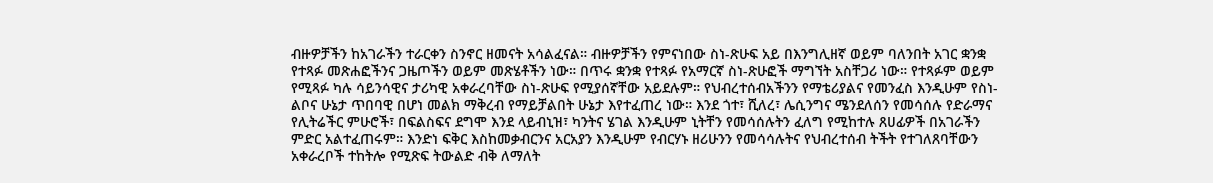ብዙዎቻችን ከአገራችን ተራርቀን ስንኖር ዘመናት አሳልፈናል። ብዙዎቻችን የምናነበው ስነ-ጽሁፍ አይ በእንግሊዘኛ ወይም ባለንበት አገር ቋንቋ የተጻፉ መጽሐፎችንና ጋዜጦችን ወይም መጽሄቶችን ነው። በጥሩ ቋንቋ የተጻፉ የአማርኛ ስነ-ጽሁፎች ማግኘት አስቸጋሪ ነው። የተጻፉም ወይም የሚጻፉ ካሉ ሳይንሳዊና ታሪካዊ አቀራረባቸው ስነ-ጽሁፍ የሚያሰኛቸው አይደሉም። የህብረተሰብአችንን የማቴሪያልና የመንፈስ እንዲሁም የስነ-ልቦና ሁኔታ ጥበባዊ በሆነ መልክ ማቅረብ የማይቻልበት ሁኔታ እየተፈጠረ ነው። እንደ ጎተ፣ ሺለረ፣ ሌሲንግና ሜንደለሰን የመሳሰሉ የድራማና የሊትሬችር ምሁሮች፣ በፍልስፍና ደግሞ እንደ ላይብኒዝ፣ ካንትና ሄገል እንዲሁም ኒትቸን የመሳሰሉትን ፈለግ የሚከተሉ ጸሀፊዎች በአገራችን ምድር አልተፈጠሩም። እንድነ ፍቅር እስከመቃብርንና አርአያን እንዲሁም የብርሃኑ ዘሪሁንን የመሳሳሉትና የህብረተሰብ ትችት የተገለጸባቸውን አቀራረቦች ተከትሎ የሚጽፍ ትውልድ ብቅ ለማለት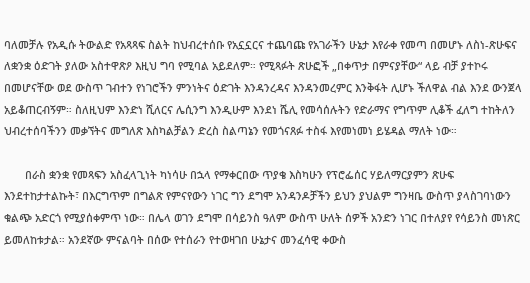ባለመቻሉ የአዲሱ ትውልድ የአጻጻፍ ስልት ከህብረተሰቡ የአኗኗርና ተጨባጩ የአገራችን ሁኔታ እየራቀ የመጣ በመሆኑ ለስነ-ጽሁፍና ለቋንቋ ዕድገት ያለው አስተዋጽዖ እዚህ ግባ የሚባል አይደለም። የሚጻፉት ጽሁፎች „በቀጥታ በምናያቸው“ ላይ ብቻ ያተኮሩ በመሆናቸው ወደ ውስጥ ገብተን የነገሮችን ምንነትና ዕድገት እንዳንረዳና እንዳንመረምር እንቅፋት ሊሆኑ ችለዋል ብል እንደ ውንጀላ አይቆጠርብኝም። ስለዚህም እንድነ ሺለርና ሌሲንግ እንዲሁም እንደነ ሼሊ የመሳሰሉትን የድራማና የግጥም ሊቆች ፈለግ ተከትለን ህብረተሰባችንን መቃኘትና መግለጽ እስካልቻልን ድረስ ስልጣኔን የመጎናጸፉ ተስፋ እየመነመነ ይሄዳል ማለት ነው።

       በራስ ቋንቋ የመጻፍን አስፈላጊነት ካነሳሁ በኋላ የማቀርበው ጥያቄ እስካሁን የፕሮፌሰር ሃይለማርያምን ጽሁፍ እንደተከታተልኩት፣ በእርግጥም በግልጽ የምናየውን ነገር ግን ደግሞ አንዳንዶቻችን ይህን ያህልም ግንዛቤ ውስጥ ያላስገባነውን ቁልጭ አድርጎ የሚያሰቀምጥ ነው። በሌላ ወገን ደግሞ በሳይንስ ዓለም ውስጥ ሁለት ሰዎች አንድን ነገር በተለያየ የሳይንስ መነጽር ይመለከቱታል። አንደኛው ምናልባት በሰው የተሰራን የተወዛገበ ሁኔታና መንፈሳዊ ቀውስ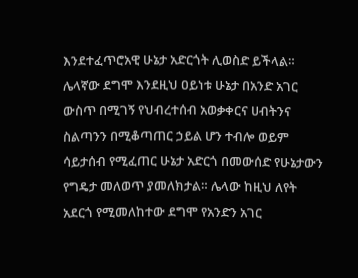እንደተፈጥሮአዊ ሁኔታ አድርጎት ሊወስድ ይችላል። ሌላኛው ደግሞ እንደዚህ ዐይነቱ ሁኔታ በአንድ አገር ውስጥ በሚገኝ የህብረተሰብ አወቃቀርና ሀብትንና ስልጣንን በሚቆጣጠር ኃይል ሆን ተብሎ ወይም ሳይታሰብ የሚፈጠር ሁኔታ አድርጎ በመውሰድ የሁኔታውን የግዴታ መለወጥ ያመለክታል። ሌላው ከዚህ ለየት አደርጎ የሚመለከተው ደግሞ የአንድን አገር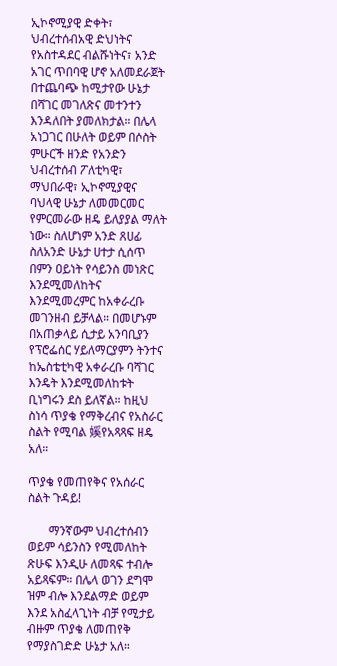ኢኮኖሚያዊ ድቀት፣ ህብረተሰብአዊ ድህነትና የአስተዳደር ብልሹነትና፣ አንድ አገር ጥበባዊ ሆኖ አለመደራጀት በተጨባጭ ከሚታየው ሁኔታ በሻገር መገለጽና መተንተን እንዳለበት ያመለክታል። በሌላ አነጋገር በሁለት ወይም በሶስት ምሁርች ዘንድ የአንድን ህብረተሰብ ፖለቲካዊ፣ ማህበራዊ፣ ኢኮኖሚያዊና ባህላዊ ሁኔታ ለመመርመር የምርመራው ዘዴ ይለያያል ማለት ነው። ስለሆነም አንድ ጸሀፊ ስለአንድ ሁኔታ ሀተታ ሲሰጥ በምን ዐይነት የሳይንስ መነጽር እንደሚመለከትና እንደሚመረምር ከአቀራረቡ መገንዘብ ይቻላል። በመሆኑም በአጠቃላይ ሲታይ አንባቢያን የፕሮፌሰር ሃይለማርያምን ትንተና ከኤስቴቲካዊ አቀራረቡ ባሻገር እንዴት እንደሚመለከቱት ቢነግሩን ደስ ይለኛል። ከዚህ ስነሳ ጥያቄ የማቅረብና የአስራር ስልት የሚባል 㜎የአጻጻፍ ዘዴ አለ።

ጥያቄ የመጠየቅና የአሰራር ስልት ጉዳይ!

       ማንኛውም ህብረተሰብን ወይም ሳይንስን የሚመለከት ጽሁፍ እንዲሁ ለመጻፍ ተብሎ አይጻፍም። በሌላ ወገን ደግሞ ዝም ብሎ እንደልማድ ወይም እንደ አስፈላጊነት ብቻ የሚታይ ብዙም ጥያቄ ለመጠየቅ የማያስገድድ ሁኔታ አለ።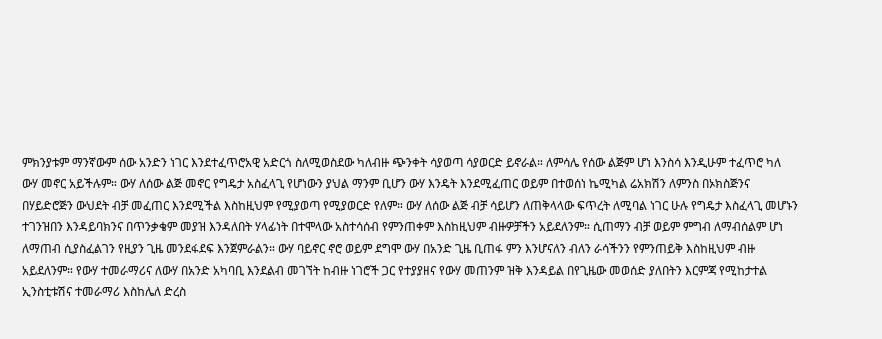ምክንያቱም ማንኛውም ሰው አንድን ነገር እንደተፈጥሮአዊ አድርጎ ስለሚወስደው ካለብዙ ጭንቀት ሳያወጣ ሳያወርድ ይኖራል። ለምሳሌ የሰው ልጅም ሆነ እንስሳ እንዲሁም ተፈጥሮ ካለ ውሃ መኖር አይችሉም። ውሃ ለሰው ልጅ መኖር የግዴታ አስፈላጊ የሆነውን ያህል ማንም ቢሆን ውሃ እንዴት እንደሚፈጠር ወይም በተወሰነ ኬሚካል ሬአክሽን ለምንስ በኦክስጅንና በሃይድሮጅን ውህደት ብቻ መፈጠር እንደሚችል እስከዚህም የሚያወጣ የሚያወርድ የለም። ውሃ ለሰው ልጅ ብቻ ሳይሆን ለጠቅላላው ፍጥረት ለሚባል ነገር ሁሉ የግዴታ እስፈላጊ መሆኑን ተገንዝበን እንዳይባክንና በጥንቃቄም መያዝ እንዳለበት ሃላፊነት በተሞላው አስተሳሰብ የምንጠቀም እስከዚህም ብዙዎቻችን አይደለንም። ሲጠማን ብቻ ወይም ምግብ ለማብሰልም ሆነ ለማጠብ ሲያስፈልገን የዚያን ጊዜ መንደፋደፍ እንጀምራልን። ውሃ ባይኖር ኖሮ ወይም ደግሞ ውሃ በአንድ ጊዜ ቢጠፋ ምን እንሆናለን ብለን ራሳችንን የምንጠይቅ እስከዚህም ብዙ አይደለንም። የውሃ ተመራማሪና ለውሃ በአንድ አካባቢ እንደልብ መገኘት ከብዙ ነገሮች ጋር የተያያዘና የውሃ መጠንም ዝቅ እንዳይል በየጊዜው መወሰድ ያለበትን እርምጃ የሚከታተል ኢንስቲቱሽና ተመራማሪ እስከሌለ ድረስ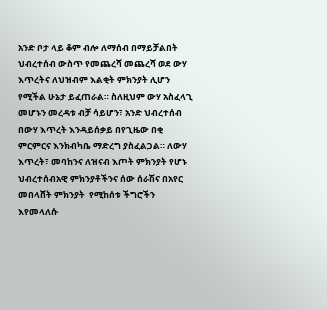አንድ ቦታ ላይ ቆም ብሎ ለማሰብ በማይቻልበት ህብረተሰብ ውስጥ የመጨረሻ መጨረሻ ወደ ውሃ እጥረትና ለህዝብም እልቂት ምክንያት ሊሆን የሚችል ሁኔታ ይፈጠራል። ስለዚህም ውሃ አስፈላጊ መሆኑን መረዳቱ ብቻ ሳይሆን፣ አንድ ህብረተሰብ በውሃ እጥረት እንዳይሰቃይ በየጊዜው በቂ ምርምርና እንክብካቤ ማድረግ ያስፈልጋል። ለውሃ እጥረት፣ መባከንና ለዝናብ እጦት ምክንያት የሆኑ ህብረተሰብአዊ ምክንያቶችንና ሰው ሰራሽና በአየር መበላሸት ምክንያት  የሚከሰቱ ችግሮችን እየመላለሱ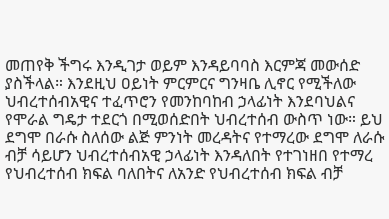መጠየቅ ችግሩ እንዲገታ ወይም እንዳይባባስ እርምጃ መውሰድ ያስችላል። እንደዚህ ዐይነት ምርምርና ግንዛቤ ሊኖር የሚችለው ህብረተሰብአዊና ተፈጥሮን የመንከባከብ ኃላፊነት እንደባህልና የሞራል ግዴታ ተደርጎ በሚወሰድበት ህብረተሰብ ውስጥ ነው። ይህ ደግሞ በራሱ ስለሰው ልጅ ምንነት መረዳትና የተማረው ደግሞ ለራሱ ብቻ ሳይሆን ህብረተሰብአዊ ኃላፊነት እንዳለበት የተገነዘበ የተማረ የህብረተሰብ ክፍል ባለበትና ለአንድ የህብረተሰብ ክፍል ብቻ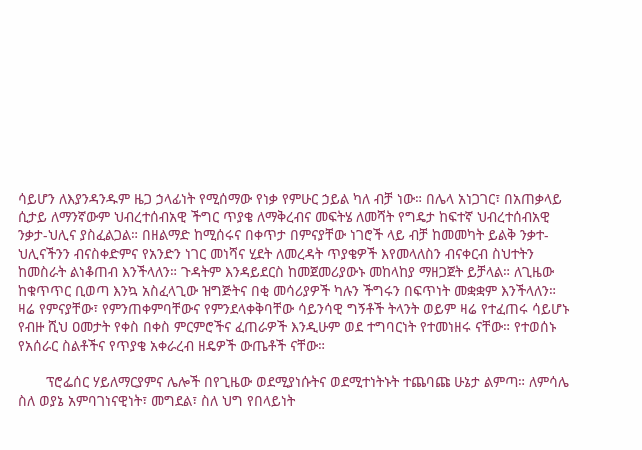ሳይሆን ለእያንዳንዱም ዜጋ ኃላፊነት የሚሰማው የነቃ የምሁር ኃይል ካለ ብቻ ነው። በሌላ አነጋገር፣ በአጠቃላይ ሲታይ ለማንኛውም ህብረተሰብአዊ ችግር ጥያቄ ለማቅረብና መፍትሄ ለመሻት የግዴታ ከፍተኛ ህብረተሰብአዊ ንቃታ-ህሊና ያስፈልጋል። በዘልማድ ከሚሰሩና በቀጥታ በምናያቸው ነገሮች ላይ ብቻ ከመመካት ይልቅ ንቃተ-ህሊናችንን ብናስቀድምና የአንድን ነገር መነሻና ሂደት ለመረዳት ጥያቄዎች እየመላለስን ብናቀርብ ስህተትን ከመስራት ልነቆጠብ እንችላለን። ጉዳትም እንዳይደርስ ከመጀመሪያውኑ መከላከያ ማዘጋጀት ይቻላል። ለጊዜው ከቁጥጥር ቢወጣ እንኳ አስፈላጊው ዝግጅትና በቂ መሳሪያዎች ካሉን ችግሩን በፍጥነት መቋቋም እንችላለን። ዛሬ የምናያቸው፣ የምንጠቀምባቸውና የምንደላቀቅባቸው ሳይንሳዊ ግኝቶች ትላንት ወይም ዛሬ የተፈጠሩ ሳይሆኑ የብዙ ሺህ ዐመታት የቀስ በቀስ ምርምሮችና ፈጠራዎች እንዲሁም ወደ ተግባርነት የተመነዘሩ ናቸው። የተወሰኑ የአሰራር ስልቶችና የጥያቄ አቀራረብ ዘዴዎች ውጤቶች ናቸው።

       ፕሮፌሰር ሃይለማርያምና ሌሎች በየጊዜው ወደሚያነሱትና ወደሚተነትኑት ተጨባጩ ሁኔታ ልምጣ። ለምሳሌ ስለ ወያኔ አምባገነናዊነት፣ መግደል፣ ስለ ህግ የበላይነት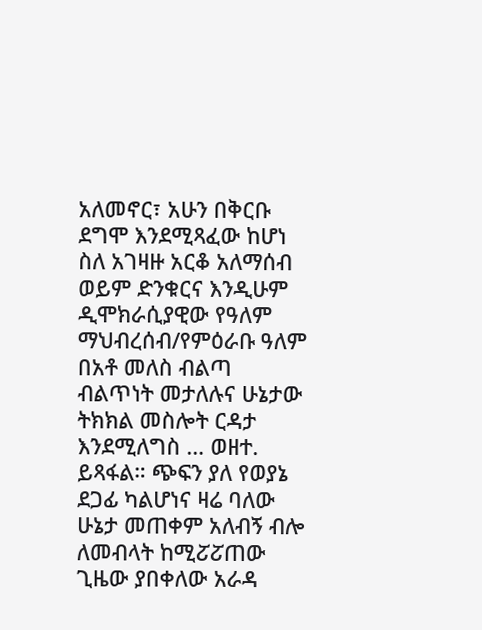አለመኖር፣ አሁን በቅርቡ ደግሞ እንደሚጻፈው ከሆነ ስለ አገዛዙ አርቆ አለማሰብ ወይም ድንቁርና እንዲሁም ዲሞክራሲያዊው የዓለም ማህብረሰብ/የምዕራቡ ዓለም በአቶ መለስ ብልጣ ብልጥነት መታለሉና ሁኔታው ትክክል መስሎት ርዳታ እንደሚለግስ … ወዘተ. ይጻፋል። ጭፍን ያለ የወያኔ ደጋፊ ካልሆነና ዛሬ ባለው ሁኔታ መጠቀም አለብኝ ብሎ ለመብላት ከሚፘፘጠው ጊዜው ያበቀለው አራዳ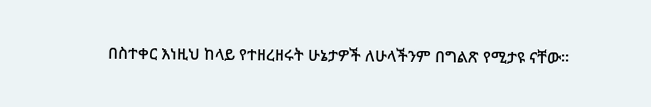በስተቀር እነዚህ ከላይ የተዘረዘሩት ሁኔታዎች ለሁላችንም በግልጽ የሚታዩ ናቸው።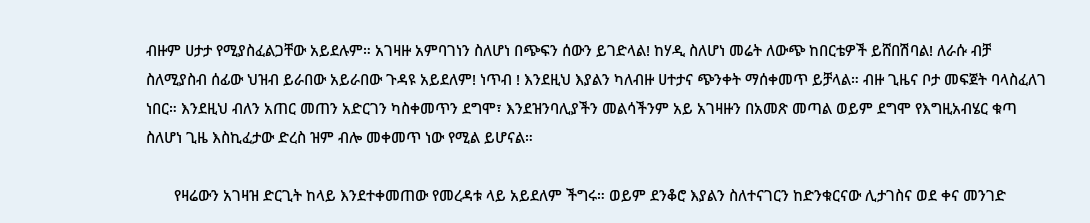ብዙም ሀታታ የሚያስፈልጋቸው አይደሉም። አገዛዙ አምባገነን ስለሆነ በጭፍን ሰውን ይገድላል! ከሃዲ ስለሆነ መሬት ለውጭ ከበርቴዎች ይሸበሽባል! ለራሱ ብቻ ስለሚያስብ ሰፊው ህዝብ ይራበው አይራበው ጉዳዩ አይደለም! ነጥብ ! እንደዚህ እያልን ካለብዙ ሀተታና ጭንቀት ማሰቀመጥ ይቻላል። ብዙ ጊዜና ቦታ መፍጀት ባላስፈለገ ነበር። እንደዚህ ብለን አጠር መጠን አድርገን ካስቀመጥን ደግሞ፣ እንደዝንባሊያችን መልሳችንም አይ አገዛዙን በአመጽ መጣል ወይም ደግሞ የእግዚአብሄር ቁጣ ስለሆነ ጊዜ እስኪፈታው ድረስ ዝም ብሎ መቀመጥ ነው የሚል ይሆናል።

       የዛሬውን አገዛዝ ድርጊት ከላይ እንደተቀመጠው የመረዳቱ ላይ አይደለም ችግሩ። ወይም ደንቆሮ እያልን ስለተናገርን ከድንቁርናው ሊታገስና ወደ ቀና መንገድ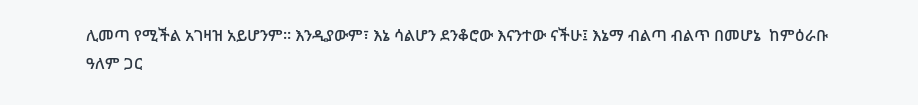ሊመጣ የሚችል አገዛዝ አይሆንም። እንዲያውም፣ እኔ ሳልሆን ደንቆሮው እናንተው ናችሁ፤ እኔማ ብልጣ ብልጥ በመሆኔ  ከምዕራቡ ዓለም ጋር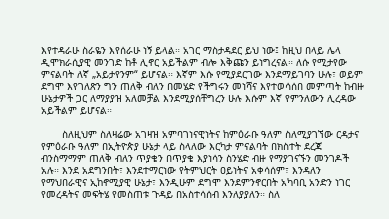እየተዳራሁ ስራዬን እየሰራሁ ነኝ ይላል። አገር ማስታዳደር ይህ ነው፤ ከዚህ በላይ ሌላ ዲሞክራሲያዊ መንገድ ከቶ ሊኖር አይችልም ብሎ እቅጩን ይነግረናል። ለሱ የሚታየው ምናልባት ለኛ „አይታየንም“ ይሆናል። እኛም እሱ የሚያደርገው እንደማይገባን ሁሉ፣ ወይም ደግሞ እየገለጽን ግን ጠለቅ ብለን በመሄድ የችግሩን መነሻና እየተወሳሰበ መምጣት ከብዙ ሁኔታዎች ጋር ለማያያዝ አለመቻል እንደሚያሰቸግረን ሁሉ እሱም እኛ የምንለውን ሊረዳው አይችልም ይሆናል።

       ስለዚህም ስለዛሬው አገዛዝ አምባገነናዊነትና ከምዕራቡ ዓለም ስለሚያገኘው ርዳታና የምዕራቡ ዓለም በኢትዮጵያ ሁኔታ ላይ ስላለው እርካታ ምናልባት በክስተት ደረጃ ብንስማማም ጠለቅ ብለን ጥያቄን በጥያቄ እያነሳን ስንሄድ ብዙ የማያገናኙን መንገዶች አሉ። እንደ አደግንበት፣ እንደተማርነው የትምህርት ዐይነትና አቀሳሰም፣ እንዳለን የማህበራዊና ኢከኖሚያዊ ሁኔታ፣ እንዲሁም ደግሞ እንደምንኖርበት አካባቢ አንድን ነገር የመረዳትና መፍትሄ የመስጠቱ ጉዳይ በአስተሳሰብ እንለያያለን። ስለ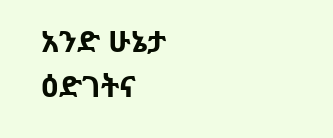አንድ ሁኔታ ዕድገትና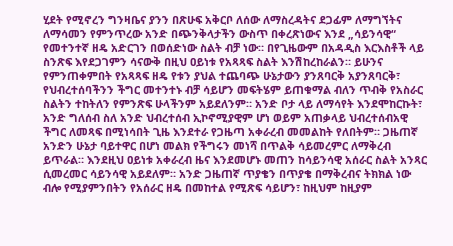ሂደት የሚኖረን ግንዛቤና ያንን በጽሁፍ አቅርቦ ለሰው ለማስረዳትና ደጋፊም ለማግኘትና  ለማሳመን የምንጥረው አንድ በጭንቅላታችን ውስጥ በቀረጽነውና እንደ „ሳይንሳዊ“ የመተንተኛ ዘዴ አድርገን በወሰድነው ስልት ብቻ ነው። በየጊዜውም በአዳዲስ እርእስቶች ላይ ስንጽፍ እየደጋገምን ሳናውቅ በዚህ ዐይነቱ የአጻጻፍ ስልት እንሽከረከራልን። ይሁንና የምንጠቀምበት የአጻጻፍ ዘዴ የቱን ያህል ተጨባጭ ሁኔታውን ያንጸባርቅ አያንጸባርቅ፣ የህብረተሰባችንን ችግር መተንተኑ ብቻ ሳይሆን መፍትሄም ይጠቁማል ብለን ጥብቅ የአስራር ስልትን ተከትለን የምንጽፍ ሁላችንም አይደለንም። አንድ ቦታ ላይ ለማሳየት እንደሞከርኩት፣ አንድ ግለሰብ ስለ አንድ ህብረተሰብ ኢኮኖሚያዊም ሆነ ወይም አጠቃላይ ህብረተሰብአዊ ችግር ለመጻፍ በሚነሳበት ጊዜ እንደተራ የጋዜጣ አቀራረብ መመልከት የለበትም። ጋዜጠኛ አንድን ሁኔታ ባይተዋር በሆነ መልክ የችግሩን መነሻ በጥልቅ ሳይመረምር ለማቅረብ ይጥራል። እንደዚህ ዐይነቱ አቀራረብ ዜና እንደመሆኑ መጠን ከሳይንሳዊ አሰራር ስልት አንጻር ሲመረመር ሳይንሳዊ አይደለም። አንድ ጋዜጠኛ ጥያቄን በጥያቄ በማቅረብና ትክክል ነው ብሎ የሚያምንበትን የአሰራር ዘዴ በመከተል የሚጽፍ ሳይሆን፣ ከዚህም ከዚያም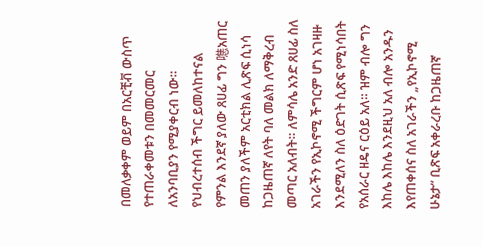በመለቃቀም ወይም በአርቺቭ ውስጥ የተጠራቀመቱን በመመርመር ለአንባቢያን የሚያቀርብ ነው። የህብረተሰብ ችግር ይመለከተናል የምንል እንደኛ ያለው ጸሀፊ ግን 㗹አጠር መጠን ያለችም አርቲክል ሊጽፍ ሲነሳ ከጋዜጠኛ ለየት ባለ መልክ ለማቅረብ መጣር አለብት። ለምሳሌ አንድ ጸሀፊ ስለ አገራችን የኢኮኖሚ ችግርም ሆነ አገዛዙ እንደሚለን ስለ ዕድገት ሲጽፍ የሚነሳበት የአሰራር ዘዴና ርዕይ አለ። ዝም ብሎ ግን እከሌ እከሌ እንደዚህ አለ ብሎ አንዱን እየጠቀሰና ስለ አገራችን „የኢኮኖሚ  ሁኔታ“ ቢጽፍ አቀራረቡ ከጋዜጠኛ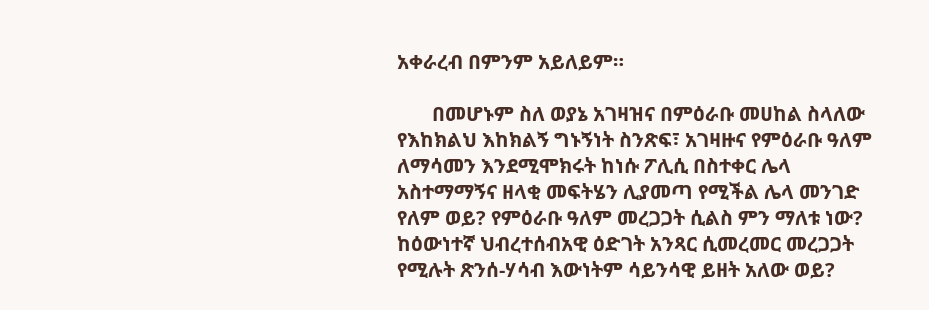አቀራረብ በምንም አይለይም።

       በመሆኑም ስለ ወያኔ አገዛዝና በምዕራቡ መሀከል ስላለው የእከክልህ እከክልኝ ግኑኝነት ስንጽፍ፣ አገዛዙና የምዕራቡ ዓለም ለማሳመን እንደሚሞክሩት ከነሱ ፖሊሲ በስተቀር ሌላ አስተማማኝና ዘላቂ መፍትሄን ሊያመጣ የሚችል ሌላ መንገድ የለም ወይ? የምዕራቡ ዓለም መረጋጋት ሲልስ ምን ማለቱ ነው? ከዕውነተኛ ህብረተሰብአዊ ዕድገት አንጻር ሲመረመር መረጋጋት የሚሉት ጽንሰ-ሃሳብ እውነትም ሳይንሳዊ ይዘት አለው ወይ?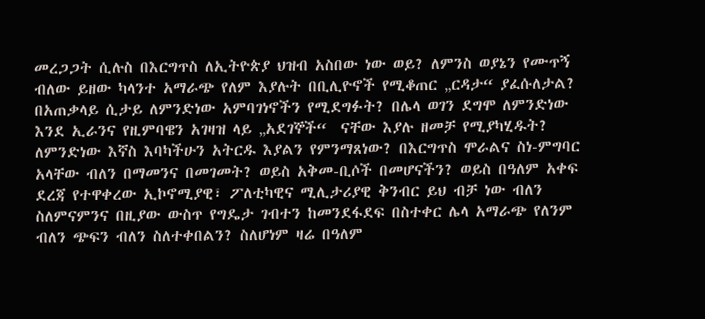መረጋጋት ሲሉስ በእርግጥስ ለኢትዮጵያ ህዝብ አስበው ነው ወይ? ለምንስ ወያኔን የሙጥኝ ብለው ይዘው ካላንተ አማራጭ የለም እያሉት በቢሊዮኖች የሚቆጠር „ርዳታ“ ያፈሱለታል? በአጠቃላይ ሲታይ ለምንድነው አምባገነኖችን የሚደግፉት? በሌላ ወገን ደግሞ ለምንድነው እንደ ኢራንና የዚምባዌን አገዛዝ ላይ „አደገኞች“  ናቸው እያሉ ዘመቻ የሚያካሂዱት? ለምንድነው እኛስ እባካችሁን አትርዱ እያልን የምንማጸነው? በእርግጥስ ሞራልና ስነ-ምግባር አላቸው ብለን በማመንና በመገመት? ወይስ አቅመ-ቢሶች በመሆናችን? ወይስ በዓለም አቀፍ ደረጃ የተዋቀረው ኢኮኖሚያዊ፣ ፖለቲካዊና ሚሊታሪያዊ ቅንብር ይህ ብቻ ነው ብለን ስለምናምንና በዚያው ውስጥ የግዴታ ገብተን ከመንደፋደፍ በስተቀር ሌላ አማራጭ የለንም ብለን ጭፍን ብለን ስለተቀበልን? ስለሆነም ዛሬ በዓለም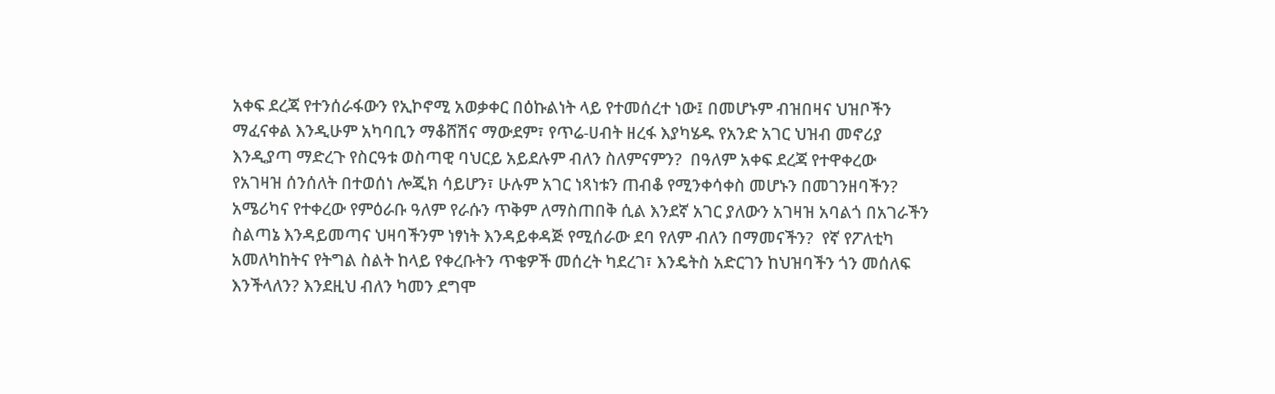አቀፍ ደረጃ የተንሰራፋውን የኢኮኖሚ አወቃቀር በዕኩልነት ላይ የተመሰረተ ነው፤ በመሆኑም ብዝበዛና ህዝቦችን ማፈናቀል እንዲሁም አካባቢን ማቆሸሽና ማውደም፣ የጥሬ-ሀብት ዘረፋ እያካሄዱ የአንድ አገር ህዝብ መኖሪያ እንዲያጣ ማድረጉ የስርዓቱ ወስጣዊ ባህርይ አይደሉም ብለን ስለምናምን?  በዓለም አቀፍ ደረጃ የተዋቀረው የአገዛዝ ሰንሰለት በተወሰነ ሎጂክ ሳይሆን፣ ሁሉም አገር ነጻነቱን ጠብቆ የሚንቀሳቀስ መሆኑን በመገንዘባችን?  አሜሪካና የተቀረው የምዕራቡ ዓለም የራሱን ጥቅም ለማስጠበቅ ሲል እንደኛ አገር ያለውን አገዛዝ አባልጎ በአገራችን ስልጣኔ እንዳይመጣና ህዛባችንም ነፃነት እንዳይቀዳጅ የሚሰራው ደባ የለም ብለን በማመናችን?  የኛ የፖለቲካ አመለካከትና የትግል ስልት ከላይ የቀረቡትን ጥቄዎች መሰረት ካደረገ፣ እንዴትስ አድርገን ከህዝባችን ጎን መሰለፍ እንችላለን? እንደዚህ ብለን ካመን ደግሞ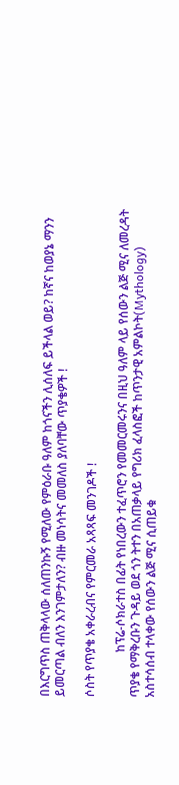በእርግጥስ ጠቅላላው ሰለጠንኩኝ የሚለው የምዕራቡ ዓለም ከጎናችን ሊሰለፍ ይችላል ወይ? ከኛና ከወያኔ ማንን ይመርጣል ብለን እንገምታለን? ብዙ መነሳትና መመለስ ያለባቸው ጥያቄዎች !

ሶስት የጥያቄ አቀራረብና የምርመራ አጻጻፍ መንገዶች !

               ከፕሬ-ሶክራተስ በፊት የነበረውን ተፈጥሮን የመመርመሩንና በዚህ ዓለም ላይ የሰውን ልጅ ሚና ለመረዳት ጥያቄ የማቅረቡን ጉዳይ ወደ ጎን ትተን በአጠቃላይ የግሪክ ፈላስፎች ከጥንታዊ አምልኮት(Mythology) አስተሳሰብ ተላቀው የሰውን ልጅ ሚና ሲጠይቁ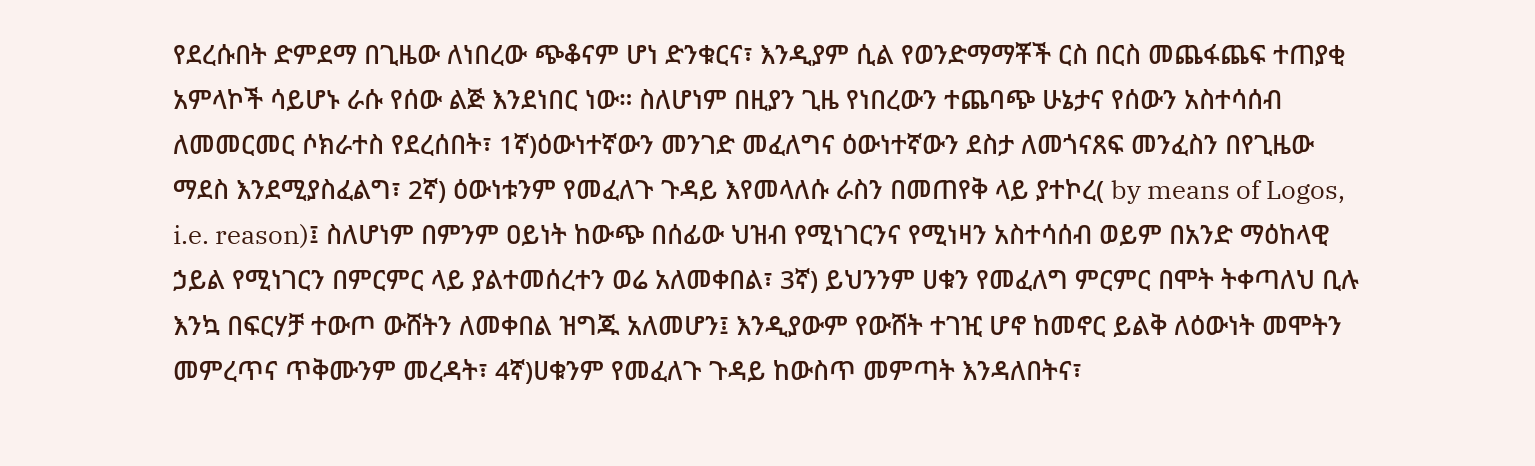የደረሱበት ድምደማ በጊዜው ለነበረው ጭቆናም ሆነ ድንቁርና፣ እንዲያም ሲል የወንድማማቾች ርስ በርስ መጨፋጨፍ ተጠያቂ አምላኮች ሳይሆኑ ራሱ የሰው ልጅ እንደነበር ነው። ስለሆነም በዚያን ጊዜ የነበረውን ተጨባጭ ሁኔታና የሰውን አስተሳሰብ ለመመርመር ሶክራተስ የደረሰበት፣ 1ኛ)ዕውነተኛውን መንገድ መፈለግና ዕውነተኛውን ደስታ ለመጎናጸፍ መንፈስን በየጊዜው ማደስ እንደሚያስፈልግ፣ 2ኛ) ዕውነቱንም የመፈለጉ ጉዳይ እየመላለሱ ራስን በመጠየቅ ላይ ያተኮረ( by means of Logos, i.e. reason)፤ ስለሆነም በምንም ዐይነት ከውጭ በሰፊው ህዝብ የሚነገርንና የሚነዛን አስተሳሰብ ወይም በአንድ ማዕከላዊ ኃይል የሚነገርን በምርምር ላይ ያልተመሰረተን ወሬ አለመቀበል፣ 3ኛ) ይህንንም ሀቁን የመፈለግ ምርምር በሞት ትቀጣለህ ቢሉ እንኳ በፍርሃቻ ተውጦ ውሸትን ለመቀበል ዝግጁ አለመሆን፤ እንዲያውም የውሸት ተገዢ ሆኖ ከመኖር ይልቅ ለዕውነት መሞትን መምረጥና ጥቅሙንም መረዳት፣ 4ኛ)ሀቁንም የመፈለጉ ጉዳይ ከውስጥ መምጣት እንዳለበትና፣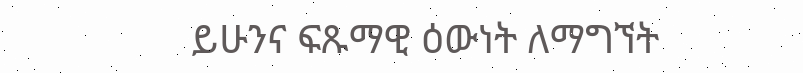ይሁንና ፍጹማዊ ዕውነት ለማግኘት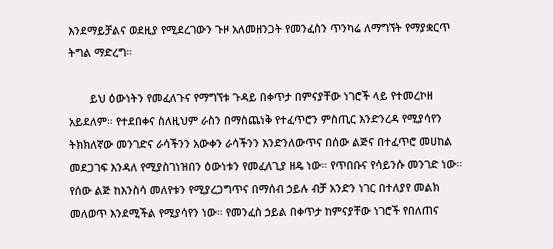እንደማይቻልና ወደዚያ የሚደረገውን ጉዞ አለመዘንጋት የመንፈስን ጥንካሬ ለማግኘት የማያቋርጥ ትግል ማድረግ።

       ይህ ዕውነትን የመፈለጉና የማግኘቱ ጉዳይ በቀጥታ በምናያቸው ነገሮች ላይ የተመረኮዘ አይደለም። የተደበቀና ስለዚህም ራስን በማስጨነቅ የተፈጥሮን ምስጢር እንድንረዳ የሚያሳየን ትክክለኛው መንገድና ራሳችንን አውቀን ራሳችንን እንድንለውጥና በሰው ልጅና በተፈጥሮ መሀከል መደጋገፍ እንዳለ የሚያስገነዝበን ዕውነቱን የመፈለጊያ ዘዴ ነው። የጥበቡና የሳይንሱ መንገድ ነው። የሰው ልጅ ከእንስሳ መለየቱን የሚያረጋግጥና በማሰብ ኃይሉ ብቻ አንድን ነገር በተለያየ መልክ መለወጥ እንደሚችል የሚያሳየን ነው። የመንፈስ ኃይል በቀጥታ ከምናያቸው ነገሮች የበለጠና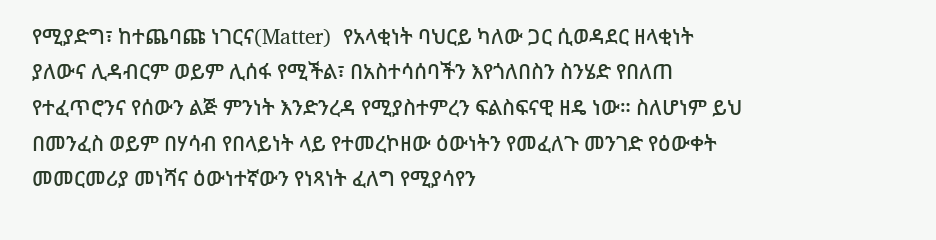የሚያድግ፣ ከተጨባጩ ነገርና(Matter)  የአላቂነት ባህርይ ካለው ጋር ሲወዳደር ዘላቂነት ያለውና ሊዳብርም ወይም ሊሰፋ የሚችል፣ በአስተሳሰባችን እየጎለበስን ስንሄድ የበለጠ የተፈጥሮንና የሰውን ልጅ ምንነት እንድንረዳ የሚያስተምረን ፍልስፍናዊ ዘዴ ነው። ስለሆነም ይህ በመንፈስ ወይም በሃሳብ የበላይነት ላይ የተመረኮዘው ዕውነትን የመፈለጉ መንገድ የዕውቀት መመርመሪያ መነሻና ዕውነተኛውን የነጻነት ፈለግ የሚያሳየን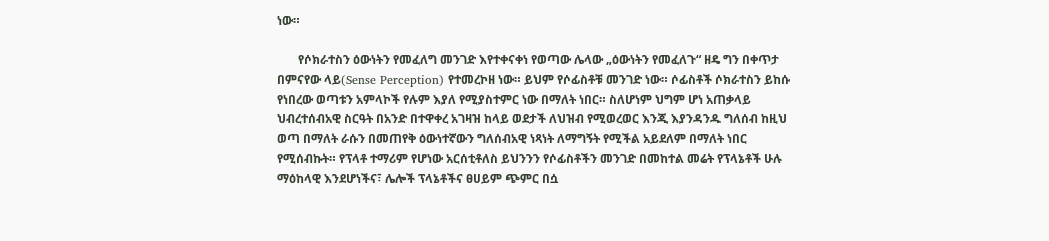ነው።

       የሶክራተስን ዕውነትን የመፈለግ መንገድ እየተቀናቀነ የወጣው ሌላው „ዕውነትን የመፈለጉ“ ዘዴ ግን በቀጥታ በምናየው ላይ(Sense Perception) የተመረኮዘ ነው። ይህም የሶፊስቶቹ መንገድ ነው። ሶፊስቶች ሶክራተስን ይከሱ የነበረው ወጣቱን አምላኮች የሉም እያለ የሚያስተምር ነው በማለት ነበር። ስለሆነም ህግም ሆነ አጠቃላይ ህብረተሰብአዊ ስርዓት በአንድ በተዋቀረ አገዛዝ ከላይ ወደታች ለህዝብ የሚወረወር እንጂ እያንዳንዱ ግለሰብ ከዚህ ወጣ በማለት ራሱን በመጠየቅ ዕውነተኛውን ግለሰብአዊ ነጻነት ለማግኝት የሚችል አይደለም በማለት ነበር የሚሰብኩት። የፕላቶ ተማሪም የሆነው አርሰቲቶለስ ይህንንን የሶፊስቶችን መንገድ በመከተል መሬት የፕላኔቶች ሁሉ ማዕከላዊ እንደሆነችና፣ ሌሎች ፕላኔቶችና ፀሀይም ጭምር በሷ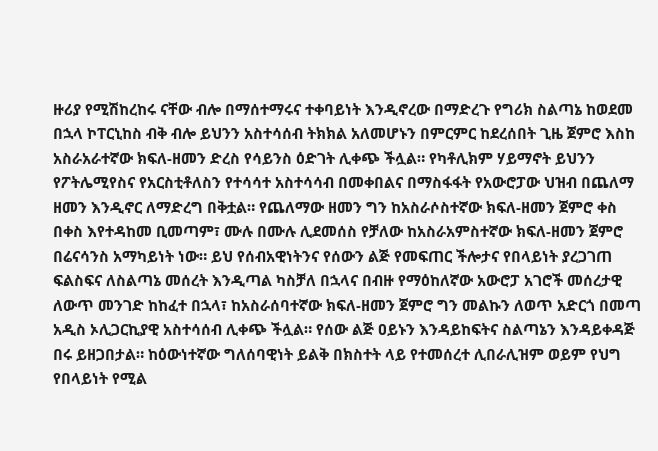ዙሪያ የሚሽከረከሩ ናቸው ብሎ በማሰተማሩና ተቀባይነት እንዲኖረው በማድረጉ የግሪክ ስልጣኔ ከወደመ በኋላ ኮፐርኒከስ ብቅ ብሎ ይህንን አስተሳሰብ ትክክል አለመሆኑን በምርምር ከደረሰበት ጊዜ ጀምሮ እስከ አስራአራተኛው ክፍለ-ዘመን ድረስ የሳይንስ ዕድገት ሊቀጭ ችሏል። የካቶሊክም ሃይማኖት ይህንን የፖትሌሚየስና የአርስቲቶለስን የተሳሳተ አስተሳሳብ በመቀበልና በማስፋፋት የአውሮፓው ህዝብ በጨለማ ዘመን እንዲኖር ለማድረግ በቅቷል። የጨለማው ዘመን ግን ከአስራሶስተኛው ክፍለ-ዘመን ጀምሮ ቀስ በቀስ እየተዳከመ ቢመጣም፣ ሙሉ በሙሉ ሊደመሰስ የቻለው ከአስራአምስተኛው ክፍለ-ዘመን ጀምሮ  በሬናሳንስ አማካይነት ነው። ይህ የሰብአዊነትንና የሰውን ልጅ የመፍጠር ችሎታና የበላይነት ያረጋገጠ ፍልስፍና ለስልጣኔ መሰረት እንዲጣል ካስቻለ በኋላና በብዙ የማዕከለኛው አውሮፓ አገሮች መሰረታዊ ለውጥ መንገድ ከከፈተ በኋላ፣ ከአስራሰባተኛው ክፍለ-ዘመን ጀምሮ ግን መልኩን ለወጥ አድርጎ በመጣ አዲስ ኦሊጋርኪያዊ አስተሳሰብ ሊቀጭ ችሏል። የሰው ልጅ ዐይኑን እንዳይከፍትና ስልጣኔን እንዳይቀዳጅ በሩ ይዘጋበታል። ከዕውነተኛው ግለሰባዊነት ይልቅ በክስተት ላይ የተመሰረተ ሊበራሊዝም ወይም የህግ የበላይነት የሚል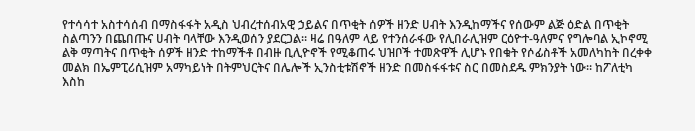የተሳሳተ አስተሳሰብ በማስፋፋት አዲስ ህብረተሰብአዊ ኃይልና በጥቂት ሰዎች ዘንድ ሀብት እንዲከማችና የሰውም ልጅ ዕድል በጥቂት ስልጣንን በጨበጡና ሀብት ባላቸው እንዲወሰን ያደርጋል። ዛሬ በዓለም ላይ የተንሰራፋው የሊበራሊዝም ርዕዮተ-ዓለምና የግሎባል ኢኮኖሚ ልቅ ማጣትና በጥቂት ሰዎች ዘንድ ተከማችቶ በብዙ ቢሊዮኖች የሚቆጠሩ ህዝቦች ተመጽዋች ሊሆኑ የበቁት የሶፊስቶች አመለካከት በረቀቀ መልክ በኤምፒሪሲዝም አማካይነት በትምህርትና በሌሎች ኢንስቲቱሽኖች ዘንድ በመስፋፋቱና ስር በመስደዱ ምክንያት ነው። ከፖለቲካ እስከ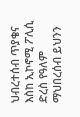ህብረተሰብ ጥያቄና እስከ ኢኮኖሚ ፖሊሲ ድረስ የዓለም ማህበረሰብ ይህንን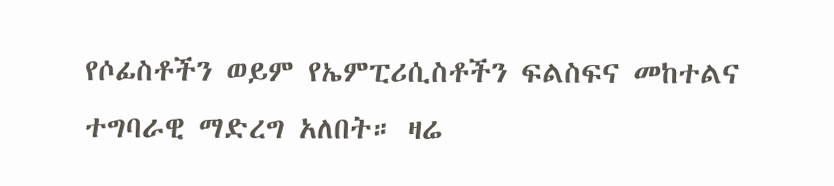የሶፊስቶችን ወይም የኤምፒሪሲስቶችን ፍልስፍና መከተልና ተግባራዊ ማድረግ አለበት። ዛሬ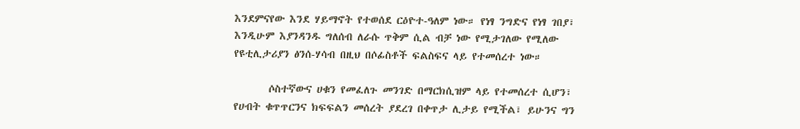እንደምናየው እንደ ሃይማኖት የተወሰደ ርዕዮተ-ዓለም ነው። የነፃ ንግድና የነፃ ገበያ፣ እንዲሁም እያንዳንዱ ግለሰብ ለራሱ ጥቅም ሲል ብቻ ነው የሚታገለው የሚለው የዩቲሊታሪያን ፅንሰ-ሃሳብ በዚህ በሶፊስቶች ፍልስፍና ላይ የተመሰረተ ነው።

       ሶስተኛውና ሀቁን የመፈለጉ መንገድ በማርክሲዝም ላይ የተመሰረተ ሲሆን፣ የሀብት ቁጥጥርንና ክፍፍልን መሰረት ያደረገ በቀጥታ ሊታይ የሚችል፣ ይሁንና ግን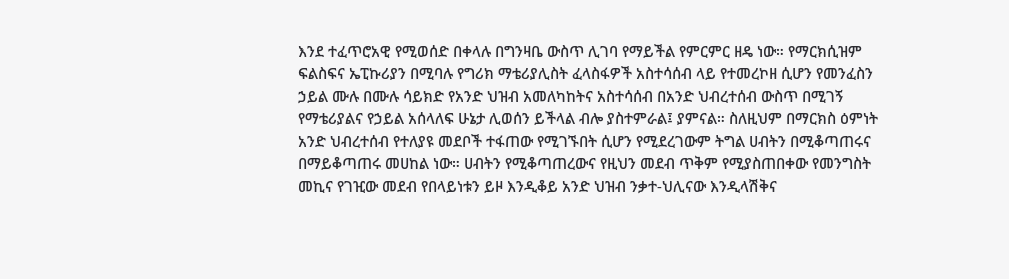እንደ ተፈጥሮአዊ የሚወሰድ በቀላሉ በግንዛቤ ውስጥ ሊገባ የማይችል የምርምር ዘዴ ነው። የማርክሲዝም ፍልስፍና ኤፒኩሪያን በሚባሉ የግሪክ ማቴሪያሊስት ፈላስፋዎች አስተሳሰብ ላይ የተመረኮዘ ሲሆን የመንፈስን ኃይል ሙሉ በሙሉ ሳይክድ የአንድ ህዝብ አመለካከትና አስተሳሰብ በአንድ ህብረተሰብ ውስጥ በሚገኝ የማቴሪያልና የኃይል አሰላለፍ ሁኔታ ሊወሰን ይችላል ብሎ ያስተምራል፤ ያምናል። ስለዚህም በማርክስ ዕምነት አንድ ህብረተሰብ የተለያዩ መደቦች ተፋጠው የሚገኙበት ሲሆን የሚደረገውም ትግል ሀብትን በሚቆጣጠሩና በማይቆጣጠሩ መሀከል ነው። ሀብትን የሚቆጣጠረውና የዚህን መደብ ጥቅም የሚያስጠበቀው የመንግስት መኪና የገዢው መደብ የበላይነቱን ይዞ እንዲቆይ አንድ ህዝብ ንቃተ-ህሊናው እንዲላሽቅና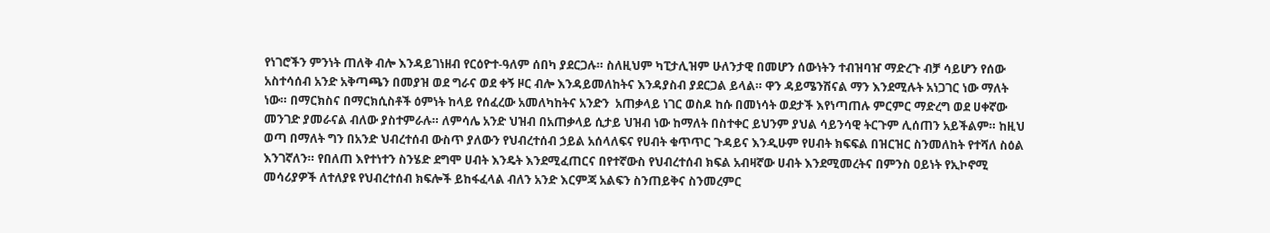የነገሮችን ምንነት ጠለቅ ብሎ እንዳይገነዘብ የርዕዮተ-ዓለም ሰበካ ያደርጋሉ። ስለዚህም ካፒታሊዝም ሁለንታዊ በመሆን ሰውነትን ተብዝባዠ ማድረጉ ብቻ ሳይሆን የሰው አስተሳሰብ አንድ አቅጣጫን በመያዝ ወደ ግራና ወደ ቀኝ ዞር ብሎ እንዳይመለከትና እንዳያስብ ያደርጋል ይላል። ዋን ዳይሜንሽናል ማን እንደሚሉት አነጋገር ነው ማለት ነው። በማርክስና በማርክሲስቶች ዕምነት ከላይ የሰፈረው አመለካከትና አንድን  አጠቃላይ ነገር ወስዶ ከሱ በመነሳት ወደታች እየነጣጠሉ ምርምር ማድረግ ወደ ሀቀኛው መንገድ ያመራናል ብለው ያስተምራሉ። ለምሳሌ አንድ ህዝብ በአጠቃላይ ሲታይ ህዝብ ነው ከማለት በስተቀር ይህንም ያህል ሳይንሳዊ ትርጉም ሊሰጠን አይችልም። ከዚህ ወጣ በማለት ግን በአንድ ህብረተሰብ ውስጥ ያለውን የህብረተሰብ ኃይል አሰላለፍና የሀብት ቁጥጥር ጉዳይና እንዲሁም የሀብት ክፍፍል በዝርዝር ስንመለከት የተሻለ ስዕል እንገኛለን። የበለጠ እየተነተን ስንሄድ ደግሞ ሀብት እንዴት እንደሚፈጠርና በየተኛውስ የህብረተሰብ ክፍል አብዛኛው ሀብት እንደሚመረትና በምንስ ዐይነት የኢኮኖሚ መሳሪያዎች ለተለያዩ የህብረተሰብ ክፍሎች ይከፋፈላል ብለን አንድ እርምጃ አልፍን ስንጠይቅና ስንመረምር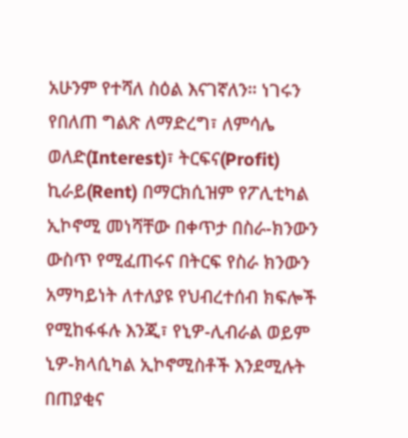አሁንም የተሻለ ስዕል እናገኛለን። ነገሩን የበለጠ ግልጽ ለማድረግ፣ ለምሳሌ ወለድ(Interest)፣ ትርፍና(Profit) ኪራይ(Rent) በማርክሲዝም የፖሊቲካል ኢኮኖሚ መነሻቸው በቀጥታ በስራ-ክንውን ውስጥ የሚፈጠሩና በትርፍ የስራ ክንውን አማካይነት ለተለያዩ የህብረተሰብ ክፍሎች የሚከፋፋሉ እንጂ፣ የኒዎ-ሊብራል ወይም ኒዎ-ክላሲካል ኢኮኖሚስቶች እንደሚሉት በጠያቂና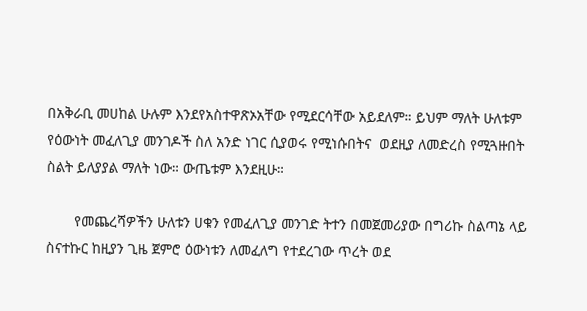በአቅራቢ መሀከል ሁሉም እንደየአስተዋጽኦአቸው የሚደርሳቸው አይደለም። ይህም ማለት ሁለቱም የዕውነት መፈለጊያ መንገዶች ስለ አንድ ነገር ሲያወሩ የሚነሱበትና  ወደዚያ ለመድረስ የሚጓዙበት ስልት ይለያያል ማለት ነው። ውጤቱም እንደዚሁ።

       የመጨረሻዎችን ሁለቱን ሀቁን የመፈለጊያ መንገድ ትተን በመጀመሪያው በግሪኩ ስልጣኔ ላይ ስናተኩር ከዚያን ጊዜ ጀምሮ ዕውነቱን ለመፈለግ የተደረገው ጥረት ወደ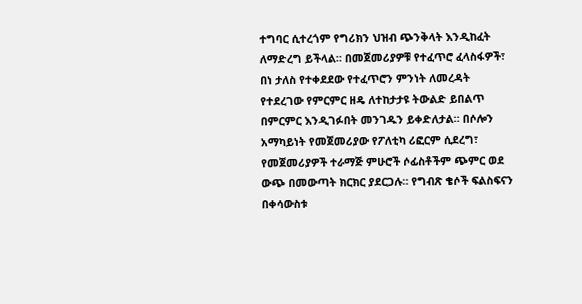ተግባር ሲተረጎም የግሪክን ህዝብ ጭንቅላት እንዲከፈት ለማድረግ ይችላል። በመጀመሪያዎቹ የተፈጥሮ ፈላስፋዎች፣ በነ ታለስ የተቀደደው የተፈጥሮን ምንነት ለመረዳት የተደረገው የምርምር ዘዴ ለተከታታዩ ትውልድ ይበልጥ በምርምር እንዲገፉበት መንገዱን ይቀድለታል። በሶሎን አማካይነት የመጀመሪያው የፖለቲካ ሪፎርም ሲደረግ፣ የመጀመሪያዎች ተራማጅ ምሁሮች ሶፊስቶችም ጭምር ወደ ውጭ በመውጣት ክርክር ያደርጋሉ። የግብጽ ቄሶች ፍልስፍናን በቀሳውስቱ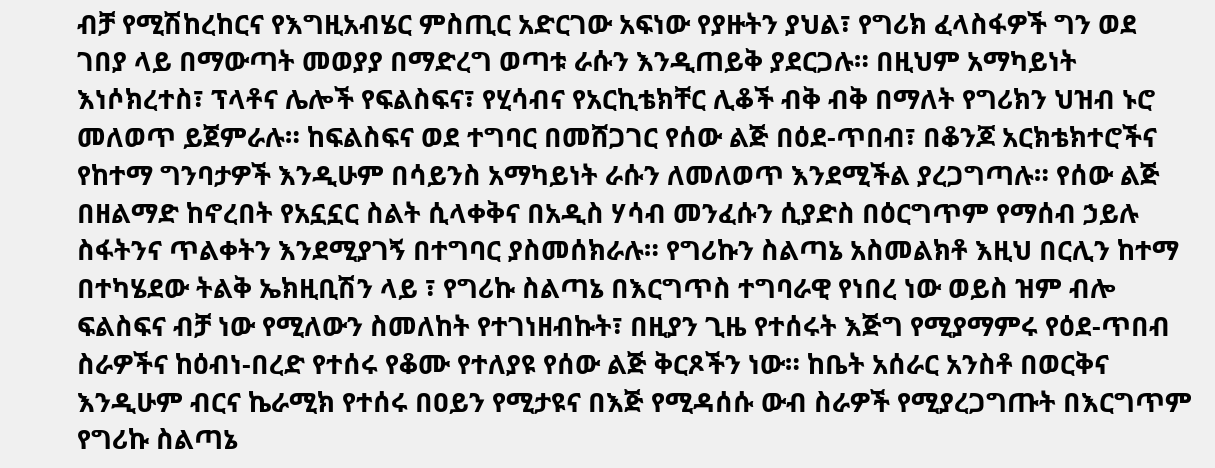ብቻ የሚሽከረከርና የእግዚአብሄር ምስጢር አድርገው አፍነው የያዙትን ያህል፣ የግሪክ ፈላስፋዎች ግን ወደ ገበያ ላይ በማውጣት መወያያ በማድረግ ወጣቱ ራሱን እንዲጠይቅ ያደርጋሉ። በዚህም አማካይነት እነሶክረተስ፣ ፕላቶና ሌሎች የፍልስፍና፣ የሂሳብና የአርኪቴክቸር ሊቆች ብቅ ብቅ በማለት የግሪክን ህዝብ ኑሮ መለወጥ ይጀምራሉ። ከፍልስፍና ወደ ተግባር በመሸጋገር የሰው ልጅ በዕደ-ጥበብ፣ በቆንጆ አርክቴክተሮችና የከተማ ግንባታዎች እንዲሁም በሳይንስ አማካይነት ራሱን ለመለወጥ እንደሚችል ያረጋግጣሉ። የሰው ልጅ በዘልማድ ከኖረበት የአኗኗር ስልት ሲላቀቅና በአዲስ ሃሳብ መንፈሱን ሲያድስ በዕርግጥም የማሰብ ኃይሉ ስፋትንና ጥልቀትን እንደሚያገኝ በተግባር ያስመሰክራሉ። የግሪኩን ስልጣኔ አስመልክቶ እዚህ በርሊን ከተማ በተካሄደው ትልቅ ኤክዚቢሽን ላይ ፣ የግሪኩ ስልጣኔ በእርግጥስ ተግባራዊ የነበረ ነው ወይስ ዝም ብሎ ፍልስፍና ብቻ ነው የሚለውን ስመለከት የተገነዘብኩት፣ በዚያን ጊዜ የተሰሩት እጅግ የሚያማምሩ የዕደ-ጥበብ ስራዎችና ከዕብነ-በረድ የተሰሩ የቆሙ የተለያዩ የሰው ልጅ ቅርጾችን ነው። ከቤት አሰራር አንስቶ በወርቅና እንዲሁም ብርና ኬራሚክ የተሰሩ በዐይን የሚታዩና በእጅ የሚዳሰሱ ውብ ስራዎች የሚያረጋግጡት በእርግጥም የግሪኩ ስልጣኔ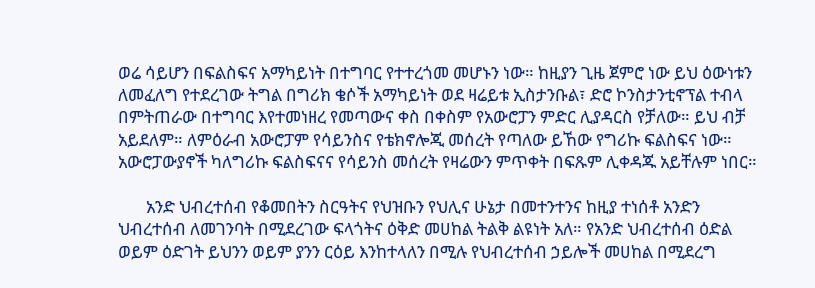ወሬ ሳይሆን በፍልስፍና አማካይነት በተግባር የተተረጎመ መሆኑን ነው። ከዚያን ጊዜ ጀምሮ ነው ይህ ዕውነቱን ለመፈለግ የተደረገው ትግል በግሪክ ቄሶች አማካይነት ወደ ዛሬይቱ ኢስታንቡል፣ ድሮ ኮንስታንቲኖፕል ተብላ በምትጠራው በተግባር እየተመነዘረ የመጣውና ቀስ በቀስም የአውሮፓን ምድር ሊያዳርስ የቻለው። ይህ ብቻ አይደለም። ለምዕራብ አውሮፓም የሳይንስና የቴክኖሎጂ መሰረት የጣለው ይኸው የግሪኩ ፍልስፍና ነው። አውሮፓውያኖች ካለግሪኩ ፍልስፍናና የሳይንስ መሰረት የዛሬውን ምጥቀት በፍጹም ሊቀዳጁ አይቸሉም ነበር።

       አንድ ህብረተሰብ የቆመበትን ስርዓትና የህዝቡን የህሊና ሁኔታ በመተንተንና ከዚያ ተነሰቶ አንድን ህብረተሰብ ለመገንባት በሚደረገው ፍላጎትና ዕቅድ መሀከል ትልቅ ልዩነት አለ። የአንድ ህብረተሰብ ዕድል ወይም ዕድገት ይህንን ወይም ያንን ርዕይ እንከተላለን በሚሉ የህብረተሰብ ኃይሎች መሀከል በሚደረግ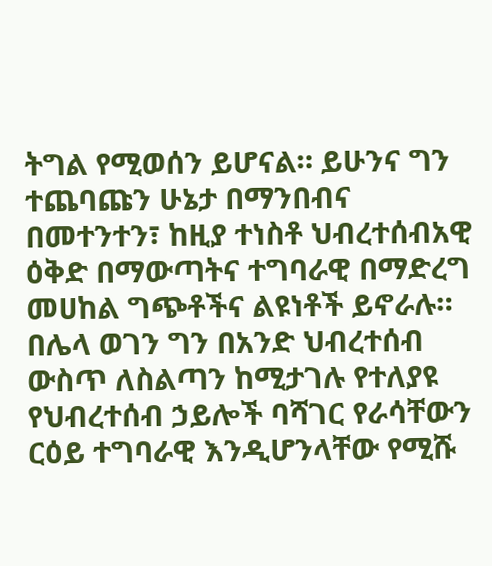ትግል የሚወሰን ይሆናል። ይሁንና ግን ተጨባጩን ሁኔታ በማንበብና በመተንተን፣ ከዚያ ተነስቶ ህብረተሰብአዊ ዕቅድ በማውጣትና ተግባራዊ በማድረግ መሀከል ግጭቶችና ልዩነቶች ይኖራሉ። በሌላ ወገን ግን በአንድ ህብረተሰብ ውስጥ ለስልጣን ከሚታገሉ የተለያዩ የህብረተሰብ ኃይሎች ባሻገር የራሳቸውን ርዕይ ተግባራዊ እንዲሆንላቸው የሚሹ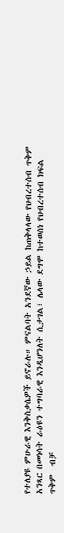የተለያዩ ምሁራዊ እንቅስቃሴዎች ይኖራሉ። ምናልባት አንደኛው ኃይል ከጠቅላላው የህብረተሰብ ጥቅም አንጻር በመነሳት ራዕዩን ተግባራዊ እንዲሆንለት ሲታገል፣ ሌላው ደግሞ ከተወሰነ የህብረተሰብ ክፍል ጥቅም  ብቻ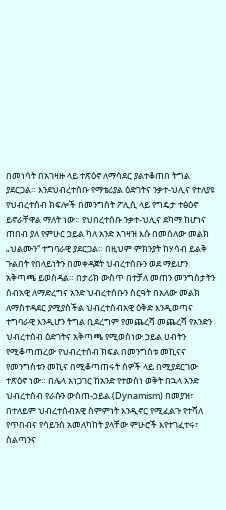በመነሳት በአገዛዙ ላይ ተጽዕኖ ለማሳደር ያልተቆጠበ ትግል ያደርጋል። እንደህብረተሰቡ የማቴሪያል ዕድገትና ንቃተ-ህሊና የተለያዩ የህብረተሰብ ክፍሎች በመንግስት ፖሊሲ ላይ የግዴታ ተፅዕኖ ይኖራቸዋል ማለት ነው። የህበረተሰቡ ንቃተ-ህሊና ደካማ ከሆነና ጠበብ ያለ የምሁር ኃይል ካለ አንድ አገዛዝ እሱ በመሰለው መልክ „ህልሙን“ ተግባራዊ ያደርጋል። በዚህም ምክንያት ከሃሳብ ይልቅ ጉልበት የበላይነትን በመቀዳጀት ህብረተሰቡን ወደ ማይሆን አቅጣጫ ይወስዳል። በታሪክ ውስጥ በተቻለ መጠን መንግስታትን ሰብአዊ ለማድረግና አንድ ህብረተሰቡን ስርዓት በአለው መልክ ለማስተዳደር ያሚያስችል ህብረተሰብአዊ ዕቅድ እንዲወጣና ተግባራዊ እንዲሆን ትግል ቢደረግም የመጨረሻ መጨረሻ የአንድን ህብረተሰብ ዕድገትና አቅጣጫ የሚወስነው ኃይል ሀብትን የሚቆጣጠረው የህብረተሰብ ክፍል በመንግስቱ መኪናና የመንግስቱን መኪና በሚቆጣጠሩት ሰዎች ላይ በሚያደርገው ተጽዕኖ ነው። በሌላ አነጋገር ከአንድ የተወሰነ ወቅት በኋላ አንድ ህብረተሰብ የራሱን ውስጠ-ኃይል (Dynamism) በመያዝ፣ በተለይም ህብረተሰብአዊ ስምምነት እንዲኖር የሚፈልጉ የተሻለ የጥበብና የሳይንስ አመለካከት ያላቸው ምሁሮች እየተገፈተሩ፣ ስልጣንና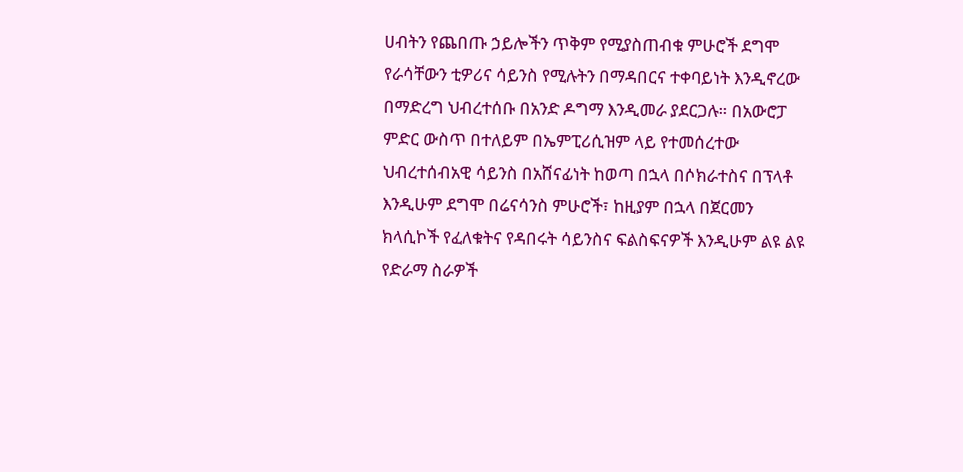ሀብትን የጨበጡ ኃይሎችን ጥቅም የሚያስጠብቁ ምሁሮች ደግሞ የራሳቸውን ቲዎሪና ሳይንስ የሚሉትን በማዳበርና ተቀባይነት እንዲኖረው በማድረግ ህብረተሰቡ በአንድ ዶግማ እንዲመራ ያደርጋሉ። በአውሮፓ ምድር ውስጥ በተለይም በኤምፒሪሲዝም ላይ የተመሰረተው ህብረተሰብአዊ ሳይንስ በአሸናፊነት ከወጣ በኋላ በሶክራተስና በፕላቶ እንዲሁም ደግሞ በሬናሳንስ ምሁሮች፣ ከዚያም በኋላ በጀርመን ክላሲኮች የፈለቁትና የዳበሩት ሳይንስና ፍልስፍናዎች እንዲሁም ልዩ ልዩ የድራማ ስራዎች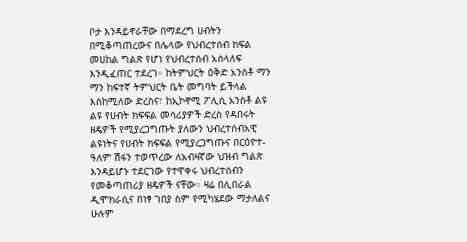ቦታ እንዳይኖራቸው በማደረግ ሀብትን በሚቆጣጠረውና በሌላው የህብረተሰብ ክፍል መሀከል ግልጽ የሆነ የህብረተሰብ አሰላለፍ እንዲፈጠር ተደረገ። ከትምህርት ዕቅድ አንስቶ ማን ማን ከፍተኛ ትምህርት ቤት መግባት ይችላል እስከሚለው ድረስና፣ ከኢኮኖሚ ፖሊሲ አንስቶ ልዩ ልዩ የሀብት ክፍፍል መሳሪያዎች ድረስ የዳበሩት ዘዴዎች የሚያረጋግጡት ያለውን ህብረተሰብአዊ ልዩነትና የሀብት ክፍፍል የሚያረጋግጡና በርዕዮተ-ዓለም ሽፋን ተወጥረው ለአብዛኛው ህዝብ ግልጽ እንዳይሆኑ ተደርገው የተዋቀሩ ህብረተሰብን የመቆጣጠሪያ ዘዴዎች ናቸው። ዛሬ በሊበራል ዲሞክራሲና በነፃ ገበያ ስም የሚካሄደው ማታለልና ሁሉም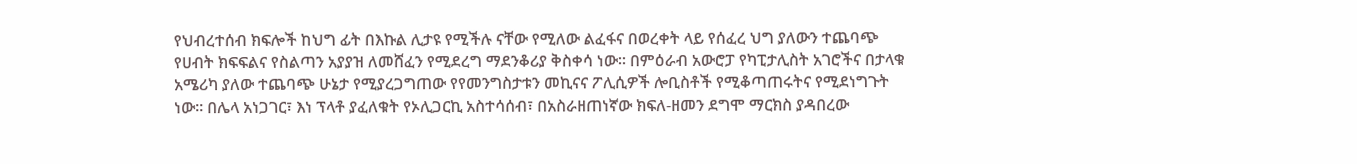የህብረተሰብ ክፍሎች ከህግ ፊት በእኩል ሊታዩ የሚችሉ ናቸው የሚለው ልፈፋና በወረቀት ላይ የሰፈረ ህግ ያለውን ተጨባጭ የሀብት ክፍፍልና የስልጣን አያያዝ ለመሸፈን የሚደረግ ማደንቆሪያ ቅስቀሳ ነው። በምዕራብ አውሮፓ የካፒታሊስት አገሮችና በታላቁ አሜሪካ ያለው ተጨባጭ ሁኔታ የሚያረጋግጠው የየመንግስታቱን መኪናና ፖሊሲዎች ሎቢስቶች የሚቆጣጠሩትና የሚደነግጉት ነው። በሌላ አነጋገር፣ እነ ፕላቶ ያፈለቁት የኦሊጋርኪ አስተሳሰብ፣ በአስራዘጠነኛው ክፍለ-ዘመን ደግሞ ማርክስ ያዳበረው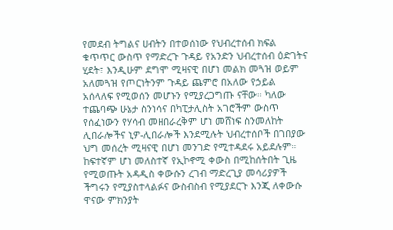የመደብ ትግልና ሀብትን በተወሰነው የህብረተሰብ ክፍል ቁጥጥር ውስጥ የማድረጉ ጉዳይ የአንድን ህብረተሰብ ዕድገትና ሂደት፣ እንዲሁም ደግሞ ሚዛናዊ በሆነ መልክ መጓዝ ወይም አለመጓዝ የጦርነትንም ጉዳይ ጨምሮ በአለው የኃይል አሰላለፍ የሚወሰን መሆኑን የሚያረጋግጡ ናቸው። ካለው ተጨባጭ ሁኔታ ስንነሳና በካፒታሊስት አገሮችም ውስጥ የሰፈነውን የሃሳብ መዘበራረቅም ሆነ መሸነፍ ስንመለከት ሊበራሎችና ኒዎ-ሊበራሎች እንደሚሉት ህብረተሰቦች በገበያው ህግ መሰረት ሚዛናዊ በሆነ መንገድ የሚተዳደሩ አይደሉም። ከፍተኛም ሆነ መለስተኛ የኢኮኖሚ ቀውስ በሚከሰትበት ጊዜ የሚወጡት አዳዲስ ቀውሱን ረገብ ማድረጊያ መሳሪያዎች ችግሩን የሚያስተላልፉና ውስብስብ የሚያደርጉ እንጂ ለቀውሱ ዋናው ምክንያት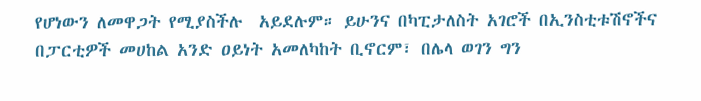የሆነውን ለመዋጋት የሚያስችሉ  አይደሉም። ይሁንና በካፒታለስት አገሮች በኢንስቲቱሽኖችና በፓርቲዎች መሀከል አንድ ዐይነት አመለካከት ቢኖርም፣ በሌላ ወገን ግን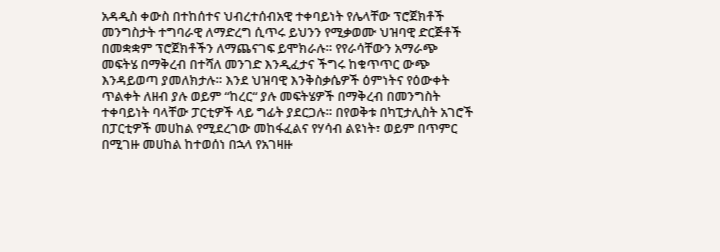አዳዲስ ቀውስ በተከሰተና ህብረተሰብአዊ ተቀባይነት የሌላቸው ፕሮጀክቶች መንግስታት ተግባራዊ ለማድረግ ሲጥሩ ይህንን የሚቃወሙ ህዝባዊ ድርጅቶች በመቋቋም ፕሮጀክቶችን ለማጨናገፍ ይሞክራሉ። የየራሳቸውን አማራጭ መፍትሄ በማቅረብ በተሻለ መንገድ እንዲፈታና ችግሩ ከቁጥጥር ውጭ እንዳይወጣ ያመለክታሉ። እንደ ህዝባዊ እንቅስቃሴዎች ዕምነትና የዕውቀት ጥልቀት ለዘብ ያሉ ወይም “ከረር“ ያሉ መፍትሄዎች በማቅረብ በመንግስት ተቀባይነት ባላቸው ፓርቲዎች ላይ ግፊት ያደርጋሉ። በየወቅቱ በካፒታሊስት አገሮች በፓርቲዎች መሀከል የሚደረገው መከፋፈልና የሃሳብ ልዩነት፣ ወይም በጥምር በሚገዙ መሀከል ከተወሰነ በኋላ የአገዛዙ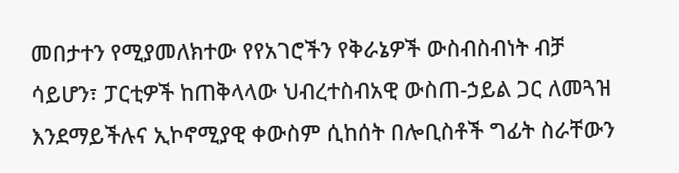መበታተን የሚያመለክተው የየአገሮችን የቅራኔዎች ውስብስብነት ብቻ ሳይሆን፣ ፓርቲዎች ከጠቅላላው ህብረተስብአዊ ውስጠ-ኃይል ጋር ለመጓዝ እንደማይችሉና ኢኮኖሚያዊ ቀውስም ሲከሰት በሎቢስቶች ግፊት ስራቸውን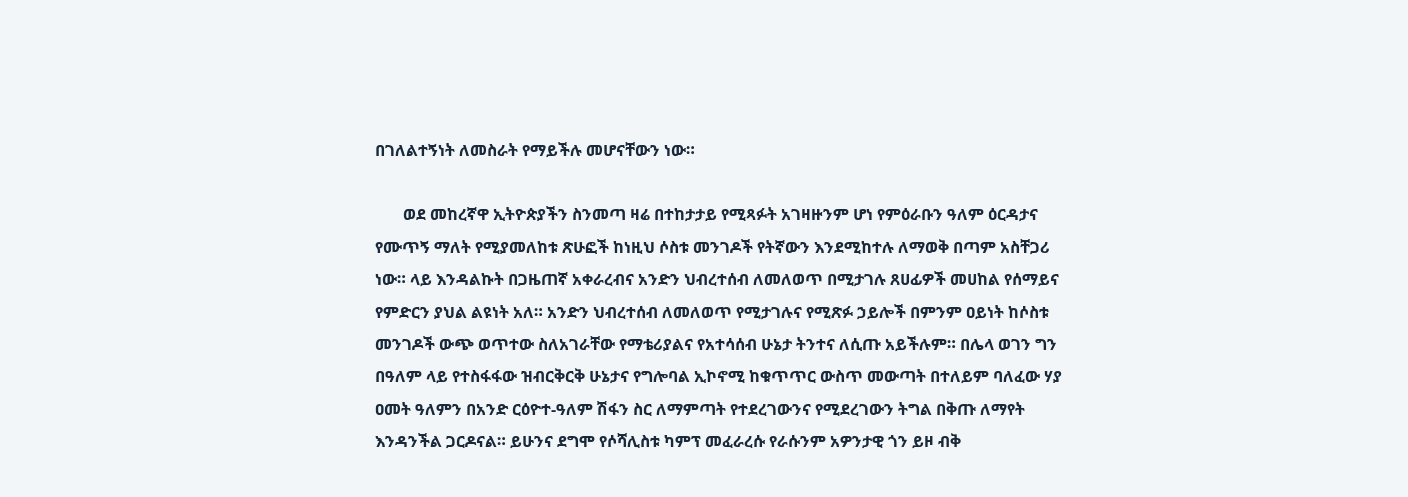በገለልተኝነት ለመስራት የማይችሉ መሆናቸውን ነው።

       ወደ መከረኛዋ ኢትዮጵያችን ስንመጣ ዛሬ በተከታታይ የሚጻፉት አገዛዙንም ሆነ የምዕራቡን ዓለም ዕርዳታና የሙጥኝ ማለት የሚያመለከቱ ጽሁፎች ከነዚህ ሶስቱ መንገዶች የትኛውን እንደሚከተሉ ለማወቅ በጣም አስቸጋሪ ነው። ላይ እንዳልኩት በጋዜጠኛ አቀራረብና አንድን ህብረተሰብ ለመለወጥ በሚታገሉ ጸሀፊዎች መሀከል የሰማይና የምድርን ያህል ልዩነት አለ። አንድን ህብረተሰብ ለመለወጥ የሚታገሉና የሚጽፉ ኃይሎች በምንም ዐይነት ከሶስቱ መንገዶች ውጭ ወጥተው ስለአገራቸው የማቴሪያልና የአተሳሰብ ሁኔታ ትንተና ለሲጡ አይችሉም። በሌላ ወገን ግን በዓለም ላይ የተስፋፋው ዝብርቅርቅ ሁኔታና የግሎባል ኢኮኖሚ ከቁጥጥር ውስጥ መውጣት በተለይም ባለፈው ሃያ ዐመት ዓለምን በአንድ ርዕዮተ-ዓለም ሽፋን ስር ለማምጣት የተደረገውንና የሚደረገውን ትግል በቅጡ ለማየት እንዳንችል ጋርዶናል። ይሁንና ደግሞ የሶሻሊስቱ ካምፕ መፈራረሱ የራሱንም አዎንታዊ ጎን ይዞ ብቅ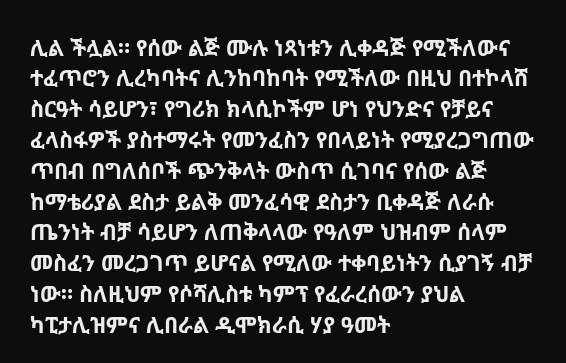ሊል ችሏል። የሰው ልጅ ሙሉ ነጻነቱን ሊቀዳጅ የሚችለውና ተፈጥሮን ሊረካባትና ሊንከባከባት የሚችለው በዚህ በተኮላሸ ስርዓት ሳይሆን፣ የግሪክ ክላሲኮችም ሆነ የህንድና የቻይና ፈላስፋዎች ያስተማሩት የመንፈስን የበላይነት የሚያረጋግጠው ጥበብ በግለሰቦች ጭንቅላት ውስጥ ሲገባና የሰው ልጅ ከማቴሪያል ደስታ ይልቅ መንፈሳዊ ደስታን ቢቀዳጅ ለራሱ ጤንነት ብቻ ሳይሆን ለጠቅላላው የዓለም ህዝብም ሰላም መስፈን መረጋገጥ ይሆናል የሚለው ተቀባይነትን ሲያገኝ ብቻ ነው። ስለዚህም የሶሻሊስቱ ካምፕ የፈራረሰውን ያህል ካፒታሊዝምና ሊበራል ዲሞክራሲ ሃያ ዓመት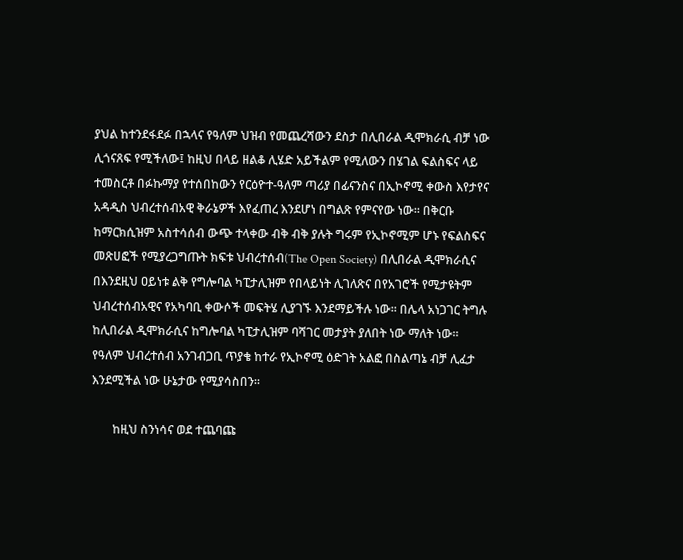ያህል ከተንደፋደፉ በኋላና የዓለም ህዝብ የመጨረሻውን ደስታ በሊበራል ዲሞክራሲ ብቻ ነው ሊጎናጸፍ የሚችለው፤ ከዚህ በላይ ዘልቆ ሊሄድ አይችልም የሚለውን በሄገል ፍልስፍና ላይ ተመስርቶ በፉኩማያ የተሰበከውን የርዕዮተ-ዓለም ጣሪያ በፊናንስና በኢኮኖሚ ቀውስ እየታየና አዳዲስ ህብረተሰብአዊ ቅራኔዎች እየፈጠረ እንደሆነ በግልጽ የምናየው ነው። በቅርቡ ከማርክሲዝም አስተሳሰብ ውጭ ተላቀው ብቅ ብቅ ያሉት ግሩም የኢኮኖሚም ሆኑ የፍልስፍና መጽሀፎች የሚያረጋግጡት ክፍቱ ህብረተሰብ(The Open Society) በሊበራል ዲሞክራሲና በእንደዚህ ዐይነቱ ልቅ የግሎባል ካፒታሊዝም የበላይነት ሊገለጽና በየአገሮች የሚታዩትም ህብረተሰብአዊና የአካባቢ ቀውሶች መፍትሄ ሊያገኙ እንደማይችሉ ነው። በሌላ አነጋገር ትግሉ ከሊበራል ዲሞክራሲና ከግሎባል ካፒታሊዝም ባሻገር መታያት ያለበት ነው ማለት ነው። የዓለም ህብረተሰብ አንገብጋቢ ጥያቄ ከተራ የኢኮኖሚ ዕድገት አልፎ በስልጣኔ ብቻ ሊፈታ እንደሚችል ነው ሁኔታው የሚያሳስበን።

       ከዚህ ስንነሳና ወደ ተጨባጩ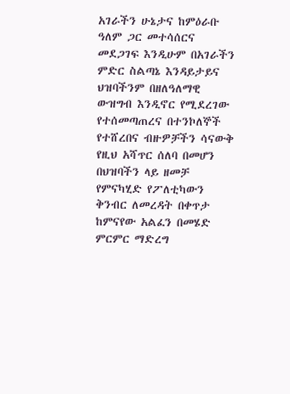አገራችን ሁኔታና ከምዕራቡ ዓለም ጋር መተሳሰርና መደጋገፍ እንዲሁም በአገራችን ምድር ስልጣኔ እንዳይታይና ህዝባችንም በዘለዓለማዊ ውዝግብ እንዲኖር የሚደረገው የተሰመጣጠረና በተንኮለኞች የተሸረበና ብዙዎቻችን ሳናውቅ የዚህ አሻጥር ሰለባ በመሆን በህዝባችን ላይ ዘመቻ የምናካሂድ የፖለቲካውን ቅንብር ለመረዳት በቀጥታ ከምናየው አልፈን በመሄድ ምርምር ማድረግ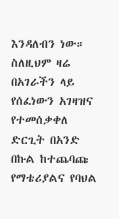እንዳለብን ነው። ስለዚህም ዛሬ በአገራችን ላይ የሰፈነውን አገዛዝና የተመሰቃቀለ ድርጊት በአንድ በኩል ከተጨባጩ የማቴሪያልና የባህል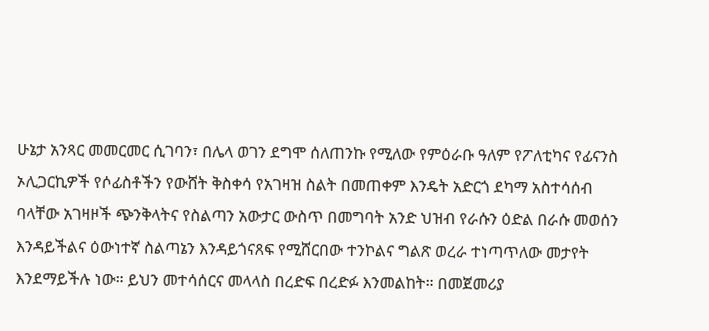ሁኔታ አንጻር መመርመር ሲገባን፣ በሌላ ወገን ደግሞ ሰለጠንኩ የሚለው የምዕራቡ ዓለም የፖለቲካና የፊናንስ ኦሊጋርኪዎች የሶፊስቶችን የውሸት ቅስቀሳ የአገዛዝ ስልት በመጠቀም እንዴት አድርጎ ደካማ አስተሳሰብ ባላቸው አገዛዞች ጭንቅላትና የስልጣን አውታር ውስጥ በመግባት አንድ ህዝብ የራሱን ዕድል በራሱ መወሰን እንዳይችልና ዕውነተኛ ስልጣኔን እንዳይጎናጸፍ የሚሸርበው ተንኮልና ግልጽ ወረራ ተነጣጥለው መታየት እንደማይችሉ ነው። ይህን መተሳሰርና መላላስ በረድፍ በረድፉ እንመልከት። በመጀመሪያ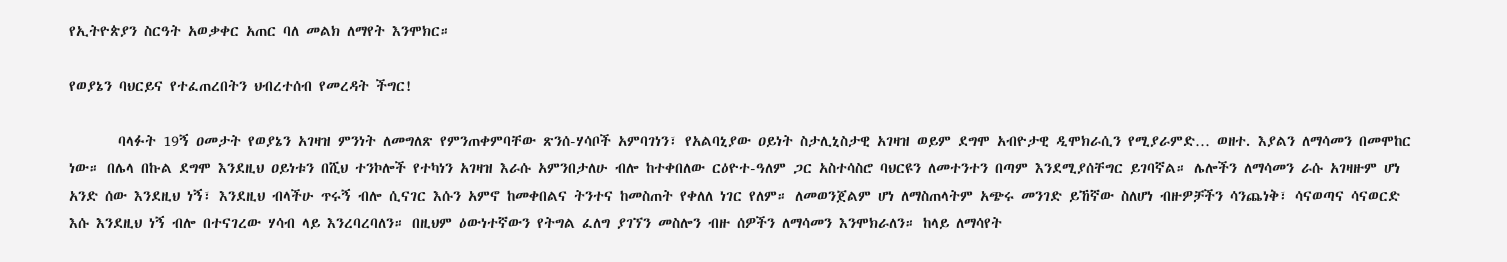የኢትዮጵያን ስርዓት አወቃቀር አጠር ባለ መልክ ለማየት እንሞክር።

የወያኔን ባህርይና የተፈጠረበትን ህብረተሰብ የመረዳት ችግር!

       ባላፉት 19ኝ ዐመታት የወያኔን አገዛዝ ምንነት ለመግለጽ የምንጠቀምባቸው ጽንሰ-ሃሳቦች አምባገነን፣ የአልባኒያው ዐይነት ስታሊኒስታዊ አገዛዝ ወይም ደግሞ አብዮታዊ ዲሞክራሲን የሚያራምድ… ወዘተ. እያልን ለማሳመን በመሞከር ነው። በሌላ በኩል ደግሞ እንደዚህ ዐይነቱን በሺህ ተንኮሎች የተካነን አገዛዝ እራሱ አምንበታለሁ ብሎ ከተቀበለው ርዕዮተ-ዓለም ጋር አስተሳስሮ ባህርዩን ለመተንተን በጣም እንደሚያሰቸግር ይገባኛል። ሌሎችን ለማሳመን ራሱ አገዛዙም ሆነ አንድ ሰው እንደዚህ ነኝ፣ እንደዚህ ብላችሁ ጥሩኝ ብሎ ሲናገር እሱን አምኖ ከመቀበልና ትንተና ከመስጠት የቀለለ ነገር የለም። ለመወንጀልም ሆነ ለማስጠላትም አጭሩ መንገድ ይኸኛው ስለሆነ ብዙዎቻችን ሳንጨነቅ፣ ሳናወጣና ሳናወርድ እሱ እንደዚህ ነኝ ብሎ በተናገረው ሃሳብ ላይ እንረባረባለን። በዚህም ዕውነተኛውን የትግል ፈለግ ያገኘን መስሎን ብዙ ሰዎችን ለማሳመን እንሞክራለን። ከላይ ለማሳየት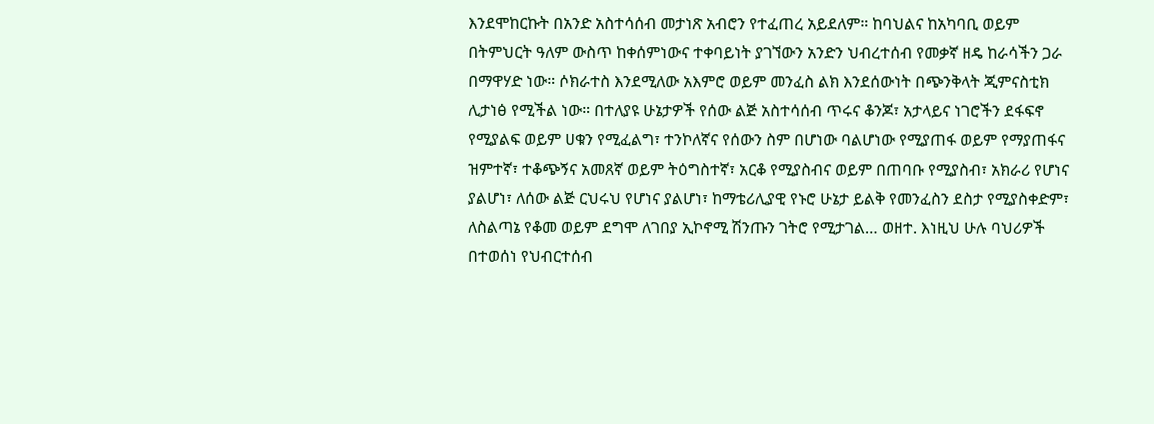እንደሞከርኩት በአንድ አስተሳሰብ መታነጽ አብሮን የተፈጠረ አይደለም። ከባህልና ከአካባቢ ወይም በትምህርት ዓለም ውስጥ ከቀሰምነውና ተቀባይነት ያገኘውን አንድን ህብረተሰብ የመቃኛ ዘዴ ከራሳችን ጋራ በማዋሃድ ነው። ሶክራተስ እንደሚለው አእምሮ ወይም መንፈስ ልክ እንደሰውነት በጭንቅላት ጂምናስቲክ  ሊታነፅ የሚችል ነው። በተለያዩ ሁኔታዎች የሰው ልጅ አስተሳሰብ ጥሩና ቆንጆ፣ አታላይና ነገሮችን ደፋፍኖ የሚያልፍ ወይም ሀቁን የሚፈልግ፣ ተንኮለኛና የሰውን ስም በሆነው ባልሆነው የሚያጠፋ ወይም የማያጠፋና ዝምተኛ፣ ተቆጭኝና አመጸኛ ወይም ትዕግስተኛ፣ አርቆ የሚያስብና ወይም በጠባቡ የሚያስብ፣ አክራሪ የሆነና ያልሆነ፣ ለሰው ልጅ ርህሩህ የሆነና ያልሆነ፣ ከማቴሪሊያዊ የኑሮ ሁኔታ ይልቅ የመንፈስን ደስታ የሚያስቀድም፣ ለስልጣኔ የቆመ ወይም ደግሞ ለገበያ ኢኮኖሚ ሽንጡን ገትሮ የሚታገል… ወዘተ. እነዚህ ሁሉ ባህሪዎች በተወሰነ የህብርተሰብ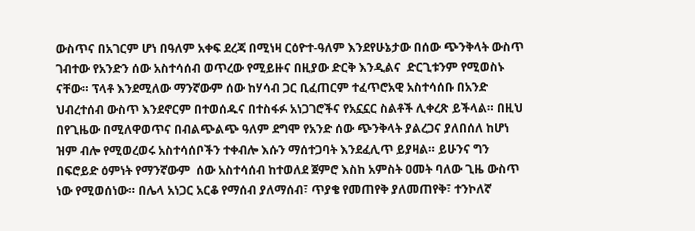ውስጥና በአገርም ሆነ በዓለም አቀፍ ደረጃ በሚነዛ ርዕዮተ-ዓለም እንደየሁኔታው በሰው ጭንቅላት ውስጥ ገብተው የአንድን ሰው አስተሳሰብ ወጥረው የሚይዙና በዚያው ድርቅ እንዲልና  ድርጊቱንም የሚወስኑ ናቸው። ፕላቶ እንደሚለው ማንኛውም ሰው ከሃሳብ ጋር ቢፈጠርም ተፈጥሮአዊ አስተሳሰቡ በአንድ ህብረተሰብ ውስጥ እንደኖርም በተወሰዱና በተስፋፉ አነጋገሮችና የአኗኗር ስልቶች ሊቀረጽ ይችላል። በዚህ በየጊዜው በሚለዋወጥና በብልጭልጭ ዓለም ደግሞ የአንድ ሰው ጭንቅላት ያልረጋና ያለበሰለ ከሆነ ዝም ብሎ የሚወረወሩ አስተሳሰቦችን ተቀብሎ እሱን ማሰተጋባት እንደፈሊጥ ይያዛል። ይሁንና ግን በፍሮይድ ዕምነት የማንኛውም  ሰው አስተሳሰብ ከተወለደ ጀምሮ እስከ አምስት ዐመት ባለው ጊዜ ውስጥ ነው የሚወሰነው። በሌላ አነጋር አርቆ የማሰብ ያለማሰብ፣ ጥያቄ የመጠየቅ ያለመጠየቅ፣ ተንኮለኛ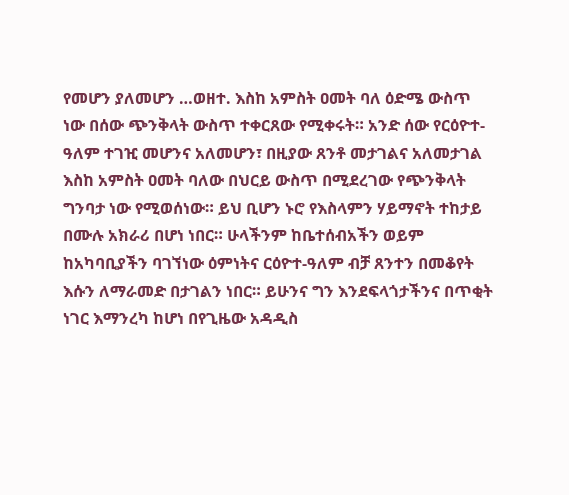የመሆን ያለመሆን …ወዘተ. እስከ አምስት ዐመት ባለ ዕድሜ ውስጥ ነው በሰው ጭንቅላት ውስጥ ተቀርጸው የሚቀሩት። አንድ ሰው የርዕዮተ-ዓለም ተገዢ መሆንና አለመሆን፣ በዚያው ጸንቶ መታገልና አለመታገል እስከ አምስት ዐመት ባለው በህርይ ውስጥ በሚደረገው የጭንቅላት ግንባታ ነው የሚወሰነው። ይህ ቢሆን ኑሮ የእስላምን ሃይማኖት ተከታይ በሙሉ አክራሪ በሆነ ነበር። ሁላችንም ከቤተሰብአችን ወይም ከአካባቢያችን ባገኘነው ዕምነትና ርዕዮተ-ዓለም ብቻ ጸንተን በመቆየት እሱን ለማራመድ በታገልን ነበር። ይሁንና ግን እንደፍላጎታችንና በጥቂት ነገር እማንረካ ከሆነ በየጊዜው አዳዲስ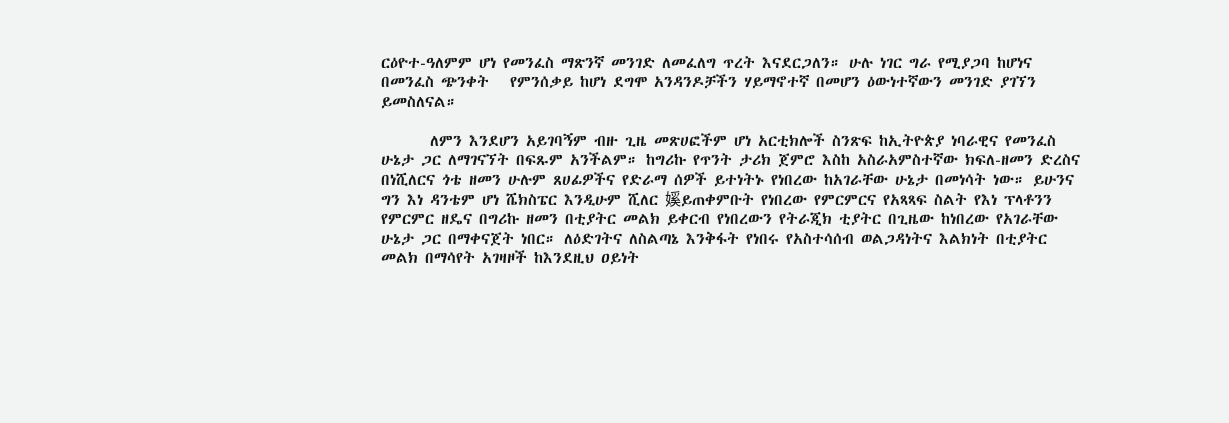ርዕዮተ-ዓለምም ሆነ የመንፈስ ማጽንኛ መንገድ ለመፈለግ ጥረት እናደርጋለን። ሁሉ ነገር ግራ የሚያጋባ ከሆነና በመንፈስ ጭንቀት   የምንሰቃይ ከሆነ ደግሞ አንዳንዶቻችን ሃይማኖተኛ በመሆን ዕውነተኛውን መንገድ ያገኘን ይመስለናል።

       ለምን እንደሆን አይገባኝም ብዙ ጊዜ መጽሀፎችም ሆነ አርቲክሎች ስንጽፍ ከኢትዮጵያ ነባራዊና የመንፈስ ሁኔታ ጋር ለማገናኘት በፍጹም አንችልም። ከግሪኩ የጥንት ታሪክ ጀምሮ እስከ አስራአምስተኛው ክፍለ-ዘመን ድረስና በነሺለርና ጎቴ ዘመን ሁሉም ጸሀፊዎችና የድራማ ሰዎች ይተነትኑ የነበረው ከአገራቸው ሁኔታ በመነሳት ነው። ይሁንና ግን እነ ዳንቴም ሆነ ሼክስፔር እንዲሁም ሺለር 㜎ይጠቀምቡት የነበረው የምርምርና የአጻጻፍ ስልት የእነ ፕላቶንን የምርምር ዘዴና በግሪኩ ዘመን በቲያትር መልክ ይቀርብ የነበረውን የትራጂክ ቲያትር በጊዜው ከነበረው የአገራቸው ሁኔታ ጋር በማቀናጀት ነበር። ለዕድገትና ለስልጣኔ እንቅፋት የነበሩ የአስተሳሰብ ወልጋዳነትና እልክነት በቲያትር መልክ በማሳየት አገዛዞች ከእንደዚህ ዐይነት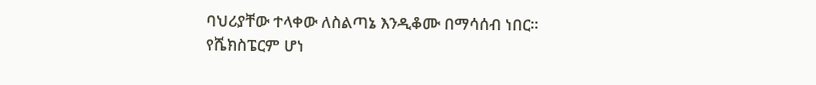ባህሪያቸው ተላቀው ለስልጣኔ እንዲቆሙ በማሳሰብ ነበር። የሼክስፔርም ሆነ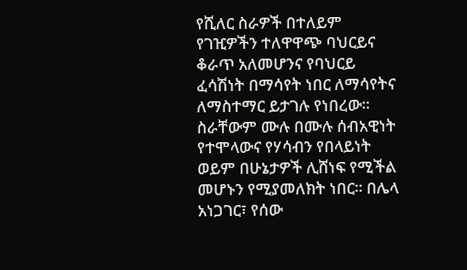የሺለር ስራዎች በተለይም የገዢዎችን ተለዋዋጭ ባህርይና ቆራጥ አለመሆንና የባህርይ ፈሳሽነት በማሳየት ነበር ለማሳየትና ለማስተማር ይታገሉ የነበረው። ስራቸውም ሙሉ በሙሉ ሰብአዊነት የተሞላውና የሃሳብን የበላይነት ወይም በሁኔታዎች ሊሸነፍ የሚችል መሆኑን የሚያመለክት ነበር። በሌላ አነጋገር፣ የሰው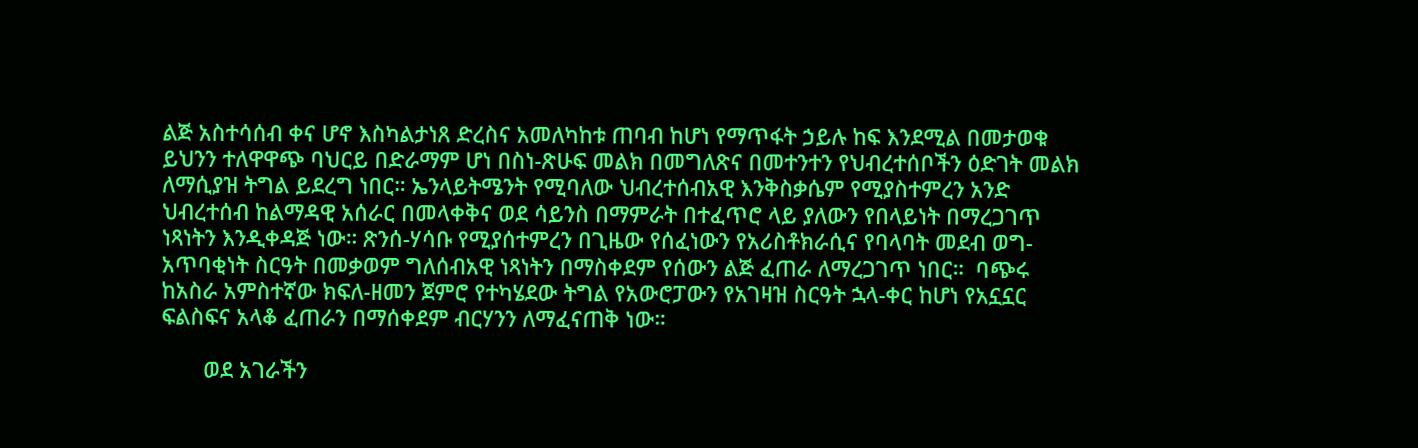ልጅ አስተሳሰብ ቀና ሆኖ እስካልታነጸ ድረስና አመለካከቱ ጠባብ ከሆነ የማጥፋት ኃይሉ ከፍ እንደሚል በመታወቁ ይህንን ተለዋዋጭ ባህርይ በድራማም ሆነ በስነ-ጽሁፍ መልክ በመግለጽና በመተንተን የህብረተሰቦችን ዕድገት መልክ ለማሲያዝ ትግል ይደረግ ነበር። ኤንላይትሜንት የሚባለው ህብረተሰብአዊ እንቅስቃሴም የሚያስተምረን አንድ ህብረተሰብ ከልማዳዊ አሰራር በመላቀቅና ወደ ሳይንስ በማምራት በተፈጥሮ ላይ ያለውን የበላይነት በማረጋገጥ ነጻነትን እንዲቀዳጅ ነው። ጽንሰ-ሃሳቡ የሚያሰተምረን በጊዜው የሰፈነውን የአሪስቶክራሲና የባላባት መደብ ወግ-አጥባቂነት ስርዓት በመቃወም ግለሰብአዊ ነጻነትን በማስቀደም የሰውን ልጅ ፈጠራ ለማረጋገጥ ነበር።  ባጭሩ ከአስራ አምስተኛው ክፍለ-ዘመን ጀምሮ የተካሄደው ትግል የአውሮፓውን የአገዛዝ ስርዓት ኋላ-ቀር ከሆነ የአኗኗር ፍልስፍና አላቆ ፈጠራን በማሰቀደም ብርሃንን ለማፈናጠቅ ነው።

       ወደ አገራችን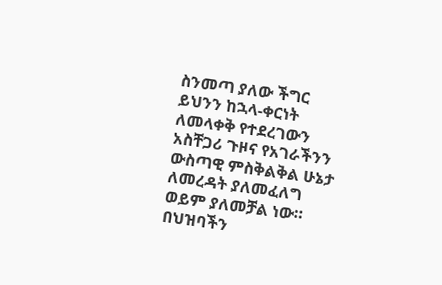ስንመጣ ያለው ችግር ይህንን ከኋላ-ቀርነት ለመላቀቅ የተደረገውን አስቸጋሪ ጉዞና የአገራችንን ውስጣዊ ምስቅልቅል ሁኔታ ለመረዳት ያለመፈለግ ወይም ያለመቻል ነው። በህዝባችን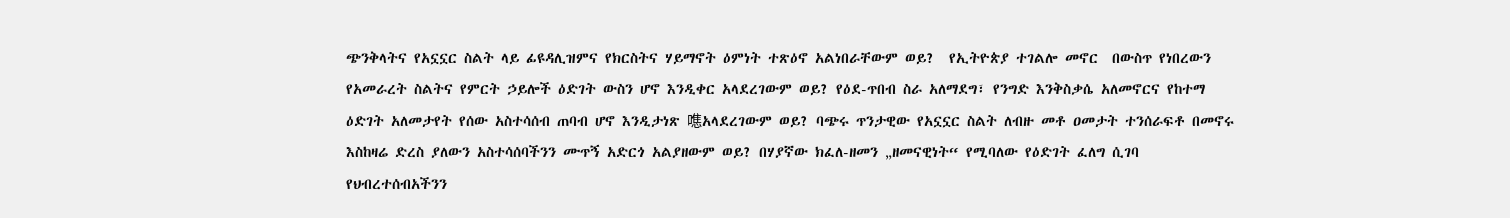ጭንቅላትና የአኗኗር ስልት ላይ ፊዩዳሊዝምና የክርስትና ሃይማኖት ዕምነት ተጽዕኖ አልነበራቸውም ወይ?  የኢትዮጵያ ተገልሎ መኖር  በውስጥ የነበረውን የአመራረት ስልትና የምርት ኃይሎች ዕድገት ውስን ሆኖ እንዲቀር አላደረገውም ወይ? የዕደ-ጥበብ ስራ አለማደግ፣ የንግድ እንቅስቃሴ አለመኖርና የከተማ ዕድገት አለመታየት የሰው አስተሳሰብ ጠባብ ሆኖ እንዲታነጽ 㗹አላደረገውም ወይ? ባጭሩ ጥንታዊው የአኗኗር ስልት ለብዙ መቶ ዐመታት ተንሰራፍቶ በመኖሩ እስከዛሬ ድረስ ያለውን አስተሳሰባችንን ሙጥኝ አድርጎ አልያዘውም ወይ? በሃያኛው ክፈለ-ዘመን „ዘመናዊነት“ የሚባለው የዕድገት ፈለግ ሲገባ የህብረተሰብአችንን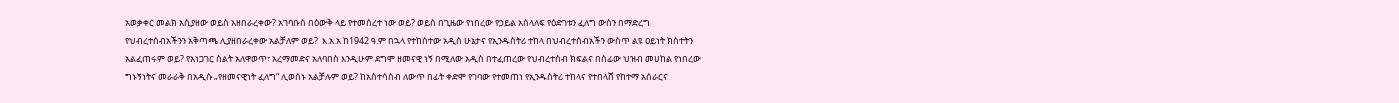አወቃቀር መልክ አሲያዘው ወይስ አዘበራረቀው? አገባቡስ በዕውቅ ላይ የተመሰረተ ነው ወይ? ወይስ በጊዜው የነበረው የኃይል አሰላለፍ የዕድገቱን ፈለግ ውስን በማድረግ የህብረተሰብአችንን አቅጣጫ ሊያዘበራረቀው አልቻለም ወይ?  እ.አ.አ ከ1942 ዓ.ም በኋላ የተከሰተው አዲስ ሁኔታና የኢንዱስትሪ ተከላ በህብረተሰብአችን ውስጥ ልዩ ዐይነት ክስተትን አልፈጠሩም ወይ? የአነጋገር ስልት አለዋወጥ፣ አረማመድና አለባበስ እንዲሁም ደግሞ ዘመናዊ ነኝ በሚለው አዲስ በተፈጠረው የህብረተሰብ ክፍልና በሰፊው ህዝብ መሀከል የነበረው ግኑኝነትና መራራቅ በአዲሱ „የዘመናዊነት ፈለግ“ ሊወሰኑ አልቻሉም ወይ? ከአስተሳሰብ ለውጥ በፊት ቀድሞ የገባው የተመጠነ የኢንዱስትሪ ተከላና የተበላሸ የከተማ አሰራርና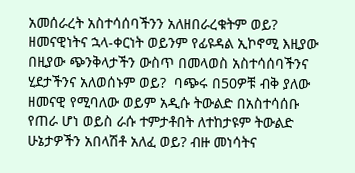አመሰራረት አስተሳሰባችንን አለዘበራረቁትም ወይ? ዘመናዊነትና ኋላ-ቀርነት ወይንም የፊዩዳል ኢኮኖሚ እዚያው በዚያው ጭንቅላታችን ውስጥ በመላወስ አስተሳሰባችንና ሂደታችንና አለወሰኑም ወይ?  ባጭሩ በ50ዎቹ ብቅ ያለው ዘመናዊ የሚባለው ወይም አዲሱ ትውልድ በአስተሳሰቡ የጠራ ሆነ ወይስ ራሱ ተምታቶበት ለተከታዩም ትውልድ ሁኔታዎችን አበላሽቶ አለፈ ወይ? ብዙ መነሳትና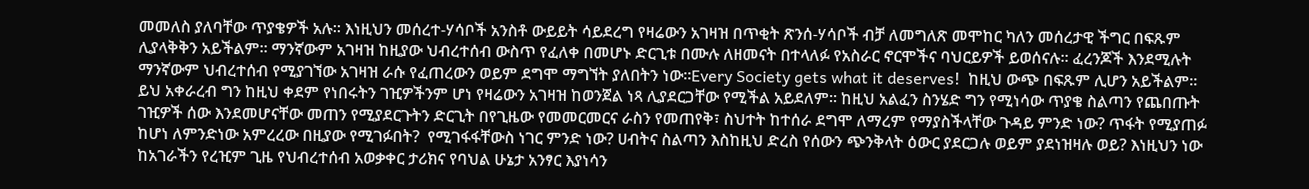መመለስ ያለባቸው ጥያቄዎች አሉ። እነዚህን መሰረተ-ሃሳቦች አንስቶ ውይይት ሳይደረግ የዛሬውን አገዛዝ በጥቂት ጽንሰ-ሃሳቦች ብቻ ለመግለጽ መሞከር ካለን መሰረታዊ ችግር በፍጹም ሊያላቅቅን አይችልም። ማንኛውም አገዛዝ ከዚያው ህብረተሰብ ውስጥ የፈለቀ በመሆኑ ድርጊቱ በሙሉ ለዘመናት በተላለፉ የአስራር ኖርሞችና ባህርይዎች ይወሰናሉ። ፈረንጆች እንደሚሉት ማንኛውም ህብረተሰብ የሚያገኘው አገዛዝ ራሱ የፈጠረውን ወይም ደግሞ ማግኘት ያለበትን ነው።Every Society gets what it deserves!  ከዚህ ውጭ በፍጹም ሊሆን አይችልም። ይህ አቀራረብ ግን ከዚህ ቀደም የነበሩትን ገዢዎችንም ሆነ የዛሬውን አገዛዝ ከወንጀል ነጻ ሊያደርጋቸው የሚችል አይደለም። ከዚህ አልፈን ስንሄድ ግን የሚነሳው ጥያቄ ስልጣን የጨበጡት ገዢዎች ሰው እንደመሆናቸው መጠን የሚያደርጉትን ድርጊት በየጊዜው የመመርመርና ራስን የመጠየቅ፣ ስህተት ከተሰራ ደግሞ ለማረም የማያስችላቸው ጉዳይ ምንድ ነው? ጥፋት የሚያጠፉ ከሆነ ለምንድነው አምረረው በዚያው የሚገፉበት?  የሚገፋፋቸውስ ነገር ምንድ ነው? ሀብትና ስልጣን እስከዚህ ድረስ የሰውን ጭንቅላት ዕውር ያደርጋሉ ወይም ያደነዝዛሉ ወይ? እነዚህን ነው ከአገራችን የረዢም ጊዜ የህብረተሰብ አወቃቀር ታሪክና የባህል ሁኔታ አንፃር እያነሳን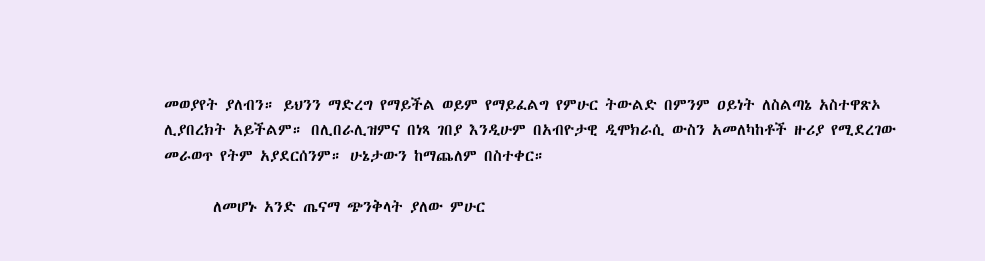መወያየት ያለብን። ይህንን ማድረግ የማይችል ወይም የማይፈልግ የምሁር ትውልድ በምንም ዐይነት ለስልጣኔ አስተዋጽኦ ሊያበረክት አይችልም። በሊበራሊዝምና በነጻ ገበያ እንዲሁም በአብዮታዊ ዲሞክራሲ ውስን አመለካከቶች ዙሪያ የሚደረገው መራወጥ የትም አያደርሰንም። ሁኔታውን ከማጨለም በስተቀር።

       ለመሆኑ አንድ ጤናማ ጭንቅላት ያለው ምሁር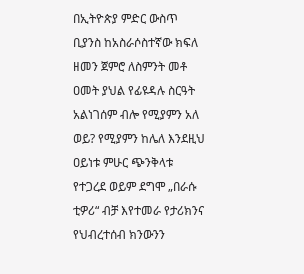በኢትዮጵያ ምድር ውስጥ ቢያንስ ከአስራሶስተኛው ክፍለ ዘመን ጀምሮ ለስምንት መቶ ዐመት ያህል የፊዩዳሉ ስርዓት አልነገሰም ብሎ የሚያምን አለ ወይ? የሚያምን ከሌለ እንደዚህ ዐይነቱ ምሁር ጭንቅላቱ የተጋረደ ወይም ደግሞ „በራሱ ቲዎሪ“ ብቻ እየተመራ የታሪክንና የህብረተሰብ ክንውንን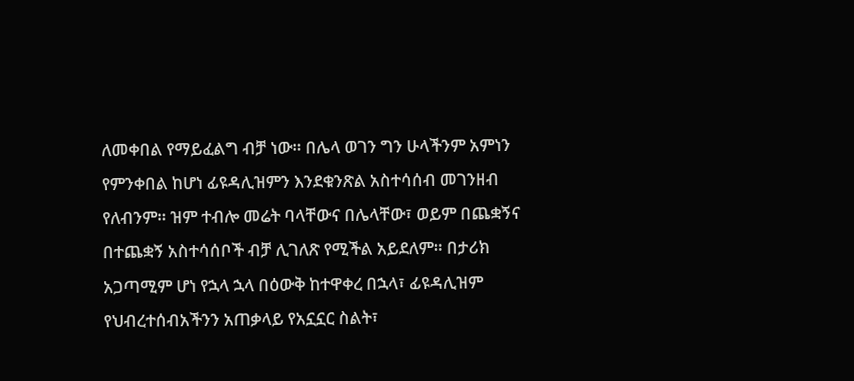ለመቀበል የማይፈልግ ብቻ ነው። በሌላ ወገን ግን ሁላችንም አምነን የምንቀበል ከሆነ ፊዩዳሊዝምን እንደቁንጽል አስተሳሰብ መገንዘብ የለብንም። ዝም ተብሎ መሬት ባላቸውና በሌላቸው፣ ወይም በጨቋኝና በተጨቋኝ አስተሳሰቦች ብቻ ሊገለጽ የሚችል አይደለም። በታሪክ አጋጣሚም ሆነ የኋላ ኋላ በዕውቅ ከተዋቀረ በኋላ፣ ፊዩዳሊዝም የህብረተሰብአችንን አጠቃላይ የአኗኗር ስልት፣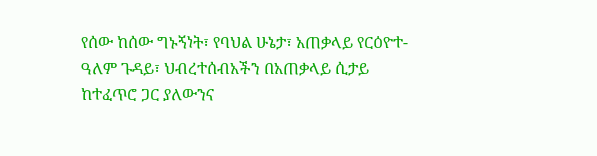የሰው ከሰው ግኑኝነት፣ የባህል ሁኔታ፣ አጠቃላይ የርዕዮተ-ዓለም ጉዳይ፣ ህብረተሰብአችን በአጠቃላይ ሲታይ ከተፈጥሮ ጋር ያለውንና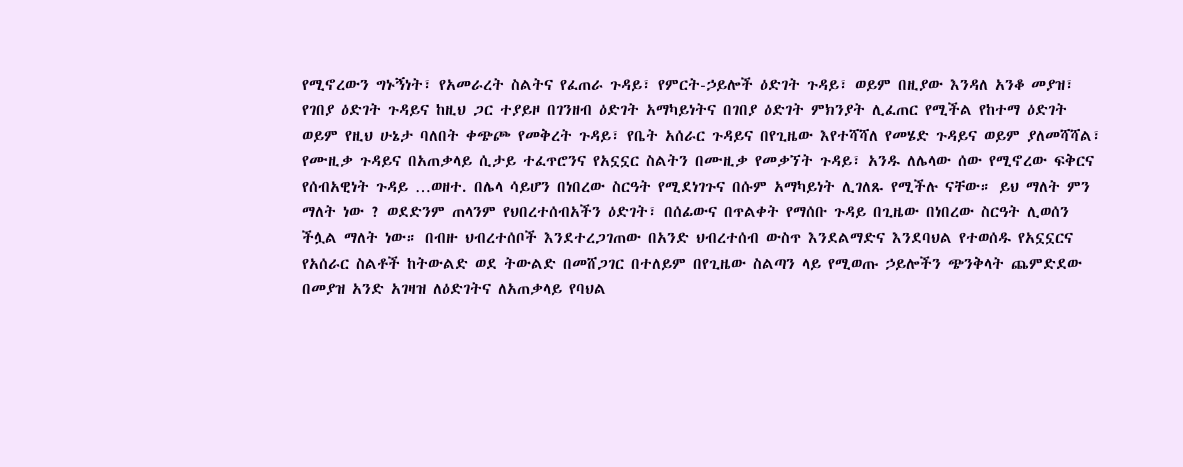የሚኖረውን ግኑኝነት፣ የአመራረት ስልትና የፈጠራ ጉዳይ፣ የምርት-ኃይሎች ዕድገት ጉዳይ፣ ወይም በዚያው እንዳለ አንቆ መያዝ፣ የገበያ ዕድገት ጉዳይና ከዚህ ጋር ተያይዞ በገንዘብ ዕድገት አማካይነትና በገበያ ዕድገት ምክንያት ሊፈጠር የሚችል የከተማ ዕድገት ወይም የዚህ ሁኔታ ባለበት ቀጭጮ የመቅረት ጉዳይ፣ የቤት አሰራር ጉዳይና በየጊዜው እየተሻሻለ የመሄድ ጉዳይና ወይም ያለመሻሻል፣ የሙዚቃ ጉዳይና በአጠቃላይ ሲታይ ተፈጥሮንና የአኗኗር ስልትን በሙዚቃ የመቃኘት ጉዳይ፣ አንዱ ለሌላው ሰው የሚኖረው ፍቅርና የሰብአዊነት ጉዳይ …ወዘተ. በሌላ ሳይሆን በነበረው ስርዓት የሚደነገጉና በሱም አማካይነት ሊገለጹ የሚችሉ ናቸው። ይህ ማለት ምን ማለት ነው ? ወደድንም ጠላንም የህበረተሰብአችን ዕድገት፣ በሰፊውና በጥልቀት የማሰቡ ጉዳይ በጊዜው በነበረው ስርዓት ሊወሰን ችሏል ማለት ነው። በብዙ ህብረተሰቦች እንደተረጋገጠው በአንድ ህብረተሰብ ውስጥ እንደልማድና እንደባህል የተወሰዱ የአኗኗርና የአሰራር ስልቶች ከትውልድ ወደ ትውልድ በመሸጋገር በተለይም በየጊዜው ስልጣን ላይ የሚወጡ ኃይሎችን ጭንቅላት ጨምድደው በመያዝ አንድ አገዛዝ ለዕድገትና ለአጠቃላይ የባህል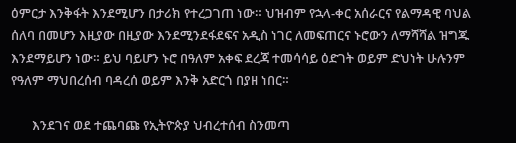ዕምርታ እንቅፋት እንደሚሆን በታሪክ የተረጋገጠ ነው። ህዝብም የኋላ-ቀር አሰራርና የልማዳዊ ባህል ሰለባ በመሆን እዚያው በዚያው እንደሚንደፋደፍና አዲስ ነገር ለመፍጠርና ኑሮውን ለማሻሻል ዝግጁ እንደማይሆን ነው። ይህ ባይሆን ኑሮ በዓለም አቀፍ ደረጃ ተመሳሳይ ዕድገት ወይም ድህነት ሁሉንም የዓለም ማህበረሰብ ባዳረሰ ወይም እንቅ አድርጎ በያዘ ነበር።

       እንደገና ወደ ተጨባጩ የኢትዮጵያ ህብረተሰብ ስንመጣ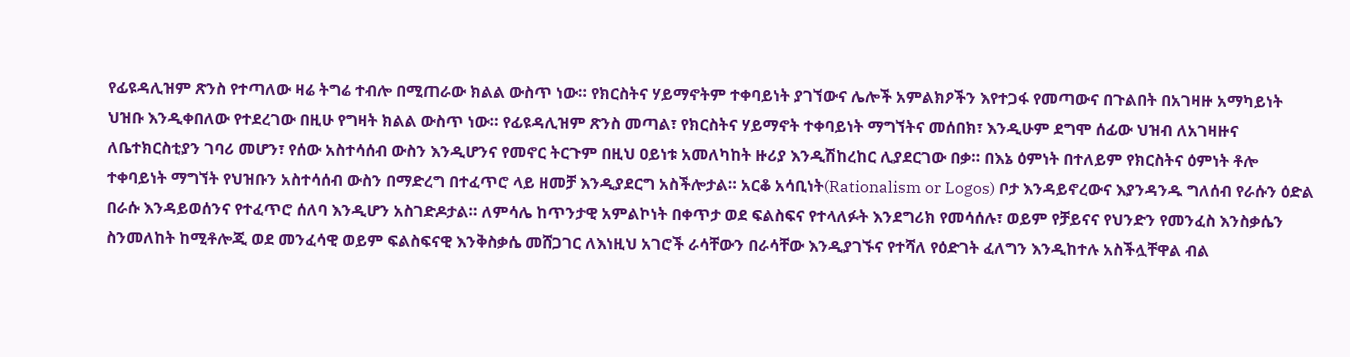የፊዩዳሊዝም ጽንስ የተጣለው ዛሬ ትግሬ ተብሎ በሚጠራው ክልል ውስጥ ነው። የክርስትና ሃይማኖትም ተቀባይነት ያገኘውና ሌሎች አምልክዖችን እየተጋፋ የመጣውና በጉልበት በአገዛዙ አማካይነት ህዝቡ እንዲቀበለው የተደረገው በዚሁ የግዛት ክልል ውስጥ ነው። የፊዩዳሊዝም ጽንስ መጣል፣ የክርስትና ሃይማኖት ተቀባይነት ማግኘትና መሰበክ፣ እንዲሁም ደግሞ ሰፊው ህዝብ ለአገዛዙና ለቤተክርስቲያን ገባሪ መሆን፣ የሰው አስተሳሰብ ውስን እንዲሆንና የመኖር ትርጉም በዚህ ዐይነቱ አመለካከት ዙሪያ እንዲሽከረከር ሊያደርገው በቃ። በእኔ ዕምነት በተለይም የክርስትና ዕምነት ቶሎ ተቀባይነት ማግኘት የህዝቡን አስተሳሰብ ውስን በማድረግ በተፈጥሮ ላይ ዘመቻ እንዲያደርግ አስችሎታል። አርቆ አሳቢነት(Rationalism or Logos) ቦታ እንዳይኖረውና እያንዳንዱ ግለሰብ የራሱን ዕድል በራሱ እንዳይወሰንና የተፈጥሮ ሰለባ እንዲሆን አስገድዶታል። ለምሳሌ ከጥንታዊ አምልኮነት በቀጥታ ወደ ፍልስፍና የተላለፉት እንደግሪክ የመሳሰሉ፣ ወይም የቻይናና የህንድን የመንፈስ እንስቃሴን ስንመለከት ከሚቶሎጂ ወደ መንፈሳዊ ወይም ፍልስፍናዊ እንቅስቃሴ መሸጋገር ለእነዚህ አገሮች ራሳቸውን በራሳቸው እንዲያገኙና የተሻለ የዕድገት ፈለግን እንዲከተሉ አስችሏቸዋል ብል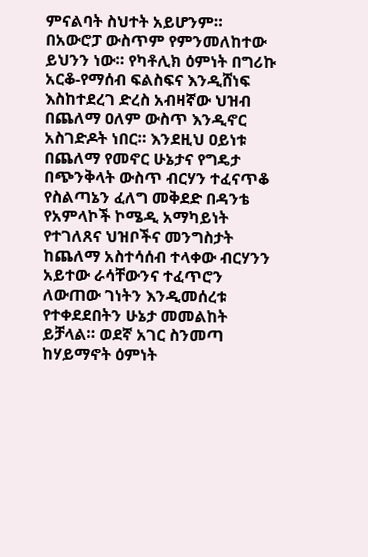ምናልባት ስህተት አይሆንም። በአውሮፓ ውስጥም የምንመለከተው ይህንን ነው። የካቶሊክ ዕምነት በግሪኩ አርቆ-የማሰብ ፍልስፍና እንዲሸነፍ እስከተደረገ ድረስ አብዛኛው ህዝብ በጨለማ ዐለም ውስጥ እንዲኖር አስገድዶት ነበር። እንደዚህ ዐይነቱ በጨለማ የመኖር ሁኔታና የግዴታ በጭንቅላት ውስጥ ብርሃን ተፈናጥቆ የስልጣኔን ፈለግ መቅደድ በዳንቴ የአምላኮች ኮሜዲ አማካይነት የተገለጸና ህዝቦችና መንግስታት ከጨለማ አስተሳሰብ ተላቀው ብርሃንን አይተው ራሳቸውንና ተፈጥሮን ለውጠው ገነትን እንዲመሰረቱ የተቀደደበትን ሁኔታ መመልከት ይቻላል። ወደኛ አገር ስንመጣ ከሃይማኖት ዕምነት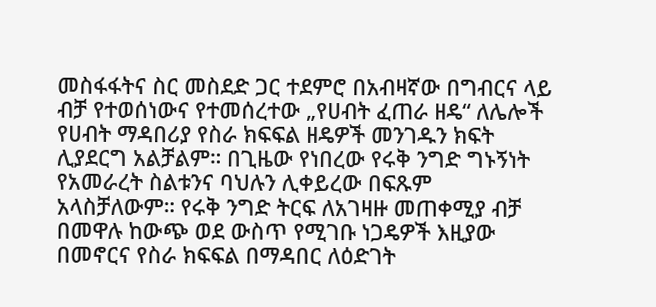መስፋፋትና ስር መስደድ ጋር ተደምሮ በአብዛኛው በግብርና ላይ ብቻ የተወሰነውና የተመሰረተው „የሀብት ፈጠራ ዘዴ“ ለሌሎች የሀብት ማዳበሪያ የስራ ክፍፍል ዘዴዎች መንገዱን ክፍት ሊያደርግ አልቻልም። በጊዜው የነበረው የሩቅ ንግድ ግኑኝነት የአመራረት ስልቱንና ባህሉን ሊቀይረው በፍጹም አላስቻለውም። የሩቅ ንግድ ትርፍ ለአገዛዙ መጠቀሚያ ብቻ በመዋሉ ከውጭ ወደ ውስጥ የሚገቡ ነጋዴዎች እዚያው በመኖርና የስራ ክፍፍል በማዳበር ለዕድገት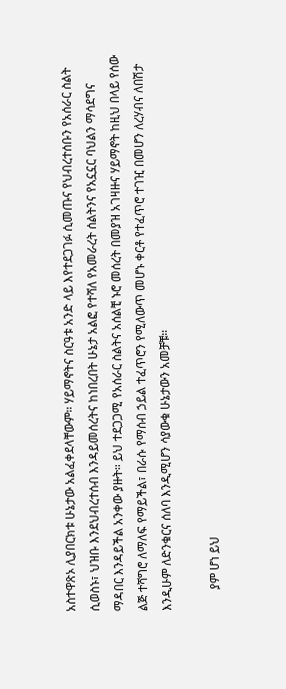አስተዋጽኦ ሊያበርክቱ ሁኔታው አልፈቀደላቸውም። ሃይማኖትና ስርዓቱ አንድ ላይ እየተደጋገፉ ሲመጡና የህብረተሰቡን የአሰራር ስልት ሲወስኑ፣ ህዝቡ እንደህብረተሰብ እንዳይመሰረትና ከነበረበት ሁኔታ አልፎ የተሻለ የአመራረት ሰልትንና የአኗኗር ባህልን ማሳደግና ማዳበር እንዳይችል አንቀው ያዙት። ይህ ተደጋጋሚ የአሰራር ስልትና አሰልቺ ኑሮ መሰረት በመያዝ አገዛዙና ሃይማኖት ከዚህ በላይ የሰው ልጅ ተሻግሮ ለማለፍ የማይችል፣ በራሱ የማሰብ ኃይል ተፈጥሮን የሚለውጥ መሆኑ ቀርቶ የተፈጥሮ ተገዢ በመሆን ለረሃብና ለበሽታ እንዲሁም ለድንቁርና ሰለባ እንዲሚሆን ሳያውቁ ሁኔታውን አመቻቹ።

       ያም ሆነ ይህ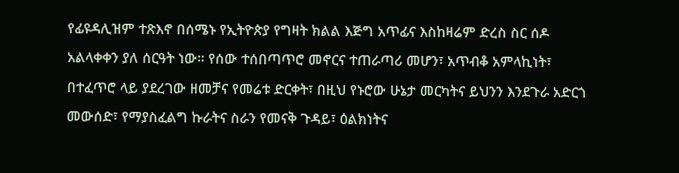የፊዩዳሊዝም ተጽእኖ በሰሜኑ የኢትዮጵያ የግዛት ክልል እጅግ አጥፊና እስከዛሬም ድረስ ስር ሰዶ አልላቀቀን ያለ ሰርዓት ነው። የሰው ተሰበጣጥሮ መኖርና ተጠራጣሪ መሆን፣ አጥብቆ አምላኪነት፣ በተፈጥሮ ላይ ያደረገው ዘመቻና የመሬቱ ድርቀት፣ በዚህ የኑሮው ሁኔታ መርካትና ይህንን እንደጉራ አድርጎ መውሰድ፣ የማያስፈልግ ኩራትና ስራን የመናቅ ጉዳይ፣ ዕልክነትና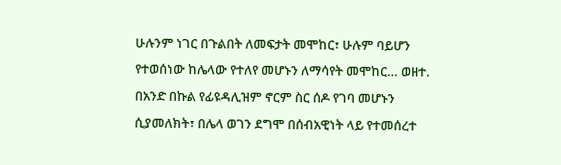ሁሉንም ነገር በጉልበት ለመፍታት መሞከር፣ ሁሉም ባይሆን የተወሰነው ከሌላው የተለየ መሆኑን ለማሳየት መሞከር… ወዘተ. በአንድ በኩል የፊዩዳሊዝም ኖርም ስር ሰዶ የገባ መሆኑን ሲያመለክት፣ በሌላ ወገን ደግሞ በሰብአዊነት ላይ የተመሰረተ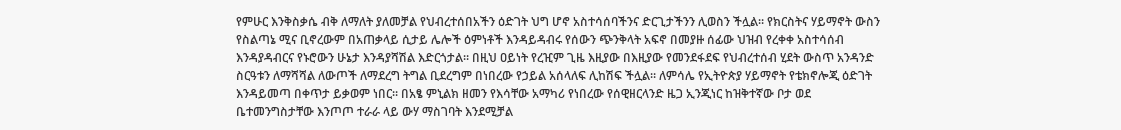የምሁር እንቅስቃሴ ብቅ ለማለት ያለመቻል የህብረተሰበአችን ዕድገት ህግ ሆኖ አስተሳሰባችንና ድርጊታችንን ሊወስን ችሏል። የክርስትና ሃይማኖት ውስን የስልጣኔ ሚና ቢኖረውም በአጠቃላይ ሲታይ ሌሎች ዕምነቶች እንዳይዳብሩ የሰውን ጭንቅላት አፍኖ በመያዙ ሰፊው ህዝብ የረቀቀ አስተሳሰብ እንዳያዳብርና የኑሮውን ሁኔታ እንዳያሻሽል እድርጎታል። በዚህ ዐይነት የረዢም ጊዜ እዚያው በእዚያው የመንደፋደፍ የህብረተሰብ ሂደት ውስጥ አንዳንድ ስርዓቱን ለማሻሻል ለውጦች ለማደረግ ትግል ቢደረግም በነበረው የኃይል አሰላለፍ ሊከሽፍ ችሏል። ለምሳሌ የኢትዮጵያ ሃይማኖት የቴክኖሎጂ ዕድገት እንዳይመጣ በቀጥታ ይቃወም ነበር። በአፄ ምኒልክ ዘመን የእሳቸው አማካሪ የነበረው የሰዊዘርላንድ ዜጋ ኢንጂነር ከዝቅተኛው ቦታ ወደ ቤተመንግስታቸው እንጦጦ ተራራ ላይ ውሃ ማስገባት እንደሚቻል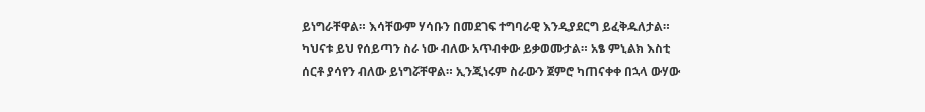ይነግራቸዋል። እሳቸውም ሃሳቡን በመደገፍ ተግባራዊ እንዲያደርግ ይፈቅዱለታል። ካህናቱ ይህ የሰይጣን ስራ ነው ብለው አጥብቀው ይቃወሙታል። አፄ ምኒልክ እስቲ ሰርቶ ያሳየን ብለው ይነግሯቸዋል። ኢንጂነሩም ስራውን ጀምሮ ካጠናቀቀ በኋላ ውሃው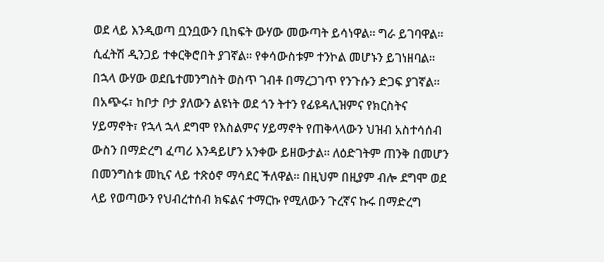ወደ ላይ እንዲወጣ ቧንቧውን ቢከፍት ውሃው መውጣት ይሳነዋል። ግራ ይገባዋል። ሲፈትሽ ዲንጋይ ተቀርቅሮበት ያገኛል። የቀሳውስቱም ተንኮል መሆኑን ይገነዘባል። በኋላ ውሃው ወደቤተመንግስት ወስጥ ገብቶ በማረጋገጥ የንጉሱን ድጋፍ ያገኛል። በአጭሩ፣ ከቦታ ቦታ ያለውን ልዩነት ወደ ጎን ትተን የፊዩዳሊዝምና የክርስትና ሃይማኖት፣ የኋላ ኋላ ደግሞ የእስልምና ሃይማኖት የጠቅላላውን ህዝብ አስተሳሰብ ውስን በማድረግ ፈጣሪ እንዳይሆን አንቀው ይዘውታል። ለዕድገትም ጠንቅ በመሆን  በመንግስቱ መኪና ላይ ተጽዕኖ ማሳደር ችለዋል። በዚህም በዚያም ብሎ ደግሞ ወደ ላይ የወጣውን የህብረተሰብ ክፍልና ተማርኩ የሚለውን ጉረኛና ኩሩ በማድረግ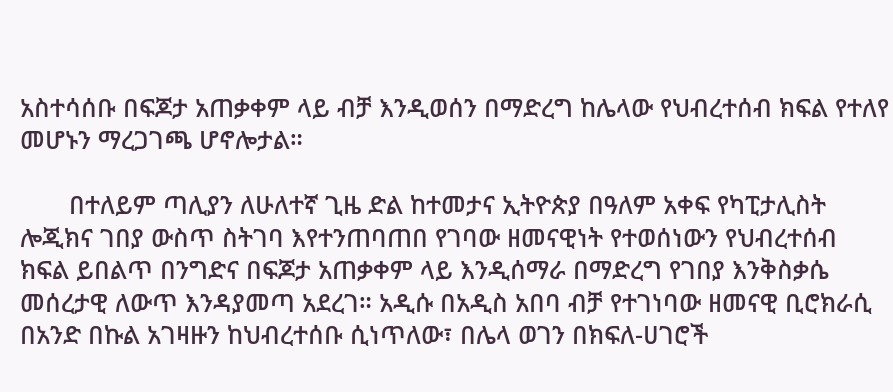አስተሳሰቡ በፍጆታ አጠቃቀም ላይ ብቻ እንዲወሰን በማድረግ ከሌላው የህብረተሰብ ክፍል የተለየ መሆኑን ማረጋገጫ ሆኖሎታል።

       በተለይም ጣሊያን ለሁለተኛ ጊዜ ድል ከተመታና ኢትዮጵያ በዓለም አቀፍ የካፒታሊስት ሎጂክና ገበያ ውስጥ ስትገባ እየተንጠባጠበ የገባው ዘመናዊነት የተወሰነውን የህብረተሰብ ክፍል ይበልጥ በንግድና በፍጆታ አጠቃቀም ላይ እንዲሰማራ በማድረግ የገበያ እንቅስቃሴ መሰረታዊ ለውጥ እንዳያመጣ አደረገ። አዲሱ በአዲስ አበባ ብቻ የተገነባው ዘመናዊ ቢሮክራሲ በአንድ በኩል አገዛዙን ከህብረተሰቡ ሲነጥለው፣ በሌላ ወገን በክፍለ-ሀገሮች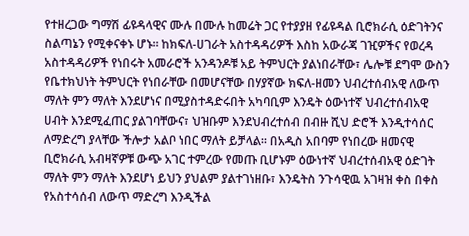የተዘረጋው ግማሽ ፊዩዳላዊና ሙሉ በሙሉ ከመሬት ጋር የተያያዘ የፊዩዳል ቢሮክራሲ ዕድገትንና ስልጣኔን የሚቀናቀኑ ሆኑ። ከክፍለ-ሀገራት አስተዳዳሪዎች እስከ አውራጃ ገዢዎችና የወረዳ አስተዳዳሪዎች የነበሩት አመራሮች አንዳንዶቹ አይ ትምህርት ያልነበራቸው፣ ሌሎቹ ደግሞ ውስን የቤተክህነት ትምህርት የነበራቸው በመሆናቸው በሃያኛው ክፍለ-ዘመን ህብረተሰብአዊ ለውጥ ማለት ምን ማለት እንደሆነና በሚያስተዳድሩበት አካባቢም እንዴት ዕውነተኛ ህብረተሰብአዊ ሀብት እንደሚፈጠር ያልገባቸውና፣ ህዝቡም እንደህብረተሰብ በብዙ ሺህ ድሮች እንዲተሳሰር ለማድረግ ያላቸው ችሎታ አልቦ ነበር ማለት ይቻላል። በአዲስ አበባም የነበረው ዘመናዊ ቢሮክራሲ አብዛኛዎቹ ውጭ አገር ተምረው የመጡ ቢሆኑም ዕውነተኛ ህብረተሰብአዊ ዕድገት ማለት ምን ማለት እንደሆነ ይህን ያህልም ያልተገነዘቡ፣ እንዴትስ ንጉሳዊዉ አገዛዝ ቀስ በቀስ የአስተሳሰብ ለውጥ ማድረግ እንዲችል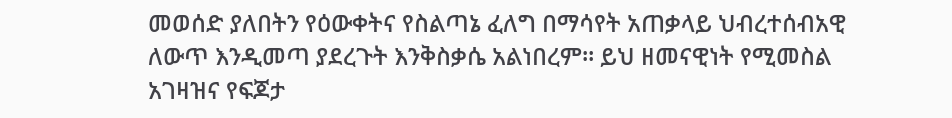መወሰድ ያለበትን የዕውቀትና የስልጣኔ ፈለግ በማሳየት አጠቃላይ ህብረተሰብአዊ ለውጥ እንዲመጣ ያደረጉት እንቅስቃሴ አልነበረም። ይህ ዘመናዊነት የሚመስል አገዛዝና የፍጆታ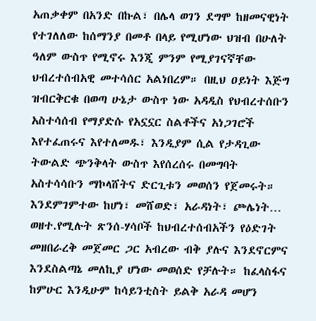አጠቃቀም በአንድ በኩል፣ በሌላ ወገን ደግሞ ከዘመናዊነት የተገለለው ከሰማንያ በመቶ በላይ የሚሆነው ህዝብ በሁለት ዓለም ውስጥ የሚኖሩ እንጂ ምንም የሚያገናኛቸው ህብረተሰብአዊ መተሳሰር አልነበረም። በዚህ ዐይነት እጅግ ዝብርቅርቁ በወጣ ሁኔታ ውስጥ ነው አዳዲስ የህብረተሰቡን አስተሳሰብ የማያድሱ የአኗኗር ስልቶችና አነጋገሮች እየተፈጠሩና እየተለመዱ፣ እንዲያም ሲል የታዳጊው ትውልድ ጭንቅላት ውስጥ እየሰረሰሩ በመግባት አስተሳሳቡን ማኮላሸትና ድርጊቱን መወሰን የጀመሩት። እንደምገምተው ከሆነ፣ መሸወድ፣ አራዳነት፣ ጮሌነት… ወዘተ.የሚሉት ጽንሰ-ሃሳቦች ከህብረተሰብአችን የዕድገት መዘበራረቅ መጀመር ጋር አብረው ብቅ ያሉና እንደኖርምና እንደስልጣኔ መለኪያ ሆነው መወሰድ የቻሉት። ከፈላስፋና ከምሁር እንዲሁም ከሳይንቲስት ይልቅ አራዳ መሆን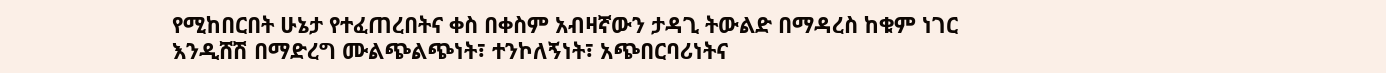የሚከበርበት ሁኔታ የተፈጠረበትና ቀስ በቀስም አብዛኛውን ታዳጊ ትውልድ በማዳረስ ከቁም ነገር እንዲሸሽ በማድረግ ሙልጭልጭነት፣ ተንኮለኝነት፣ አጭበርባሪነትና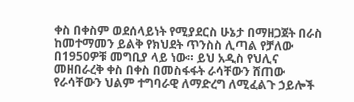ቀስ በቀስም ወደሰላይነት የሚያደርስ ሁኔታ በማዘጋጀት በራስ ከመተማመን ይልቅ የክህደት ጥንስስ ሊጣል የቻለው በ1950ዎቹ መግቢያ ላይ ነው። ይህ አዲስ የህሊና መዘበራረቅ ቀስ በቀስ በመስፋፋት ራሳቸውን ሸጠው የራሳቸውን ህልም ተግባራዊ ለማድረግ ለሚፈልጉ ኃይሎች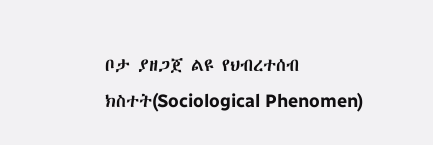ቦታ ያዘጋጀ ልዩ የህብረተሰብ ክስተት(Sociological Phenomen)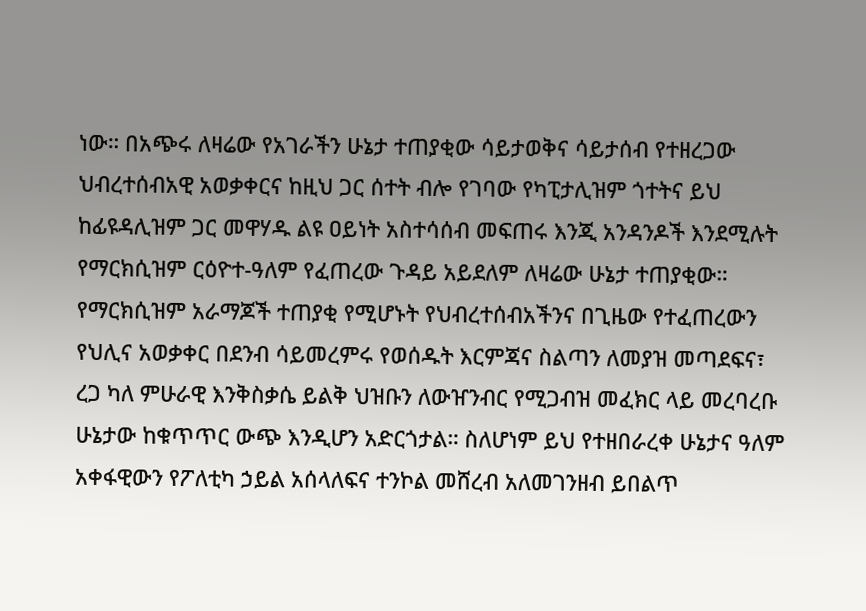ነው። በአጭሩ ለዛሬው የአገራችን ሁኔታ ተጠያቂው ሳይታወቅና ሳይታሰብ የተዘረጋው ህብረተሰብአዊ አወቃቀርና ከዚህ ጋር ሰተት ብሎ የገባው የካፒታሊዝም ጎተትና ይህ ከፊዩዳሊዝም ጋር መዋሃዱ ልዩ ዐይነት አስተሳሰብ መፍጠሩ እንጂ አንዳንዶች እንደሚሉት የማርክሲዝም ርዕዮተ-ዓለም የፈጠረው ጉዳይ አይደለም ለዛሬው ሁኔታ ተጠያቂው። የማርክሲዝም አራማጆች ተጠያቂ የሚሆኑት የህብረተሰብአችንና በጊዜው የተፈጠረውን የህሊና አወቃቀር በደንብ ሳይመረምሩ የወሰዱት እርምጃና ስልጣን ለመያዝ መጣደፍና፣ ረጋ ካለ ምሁራዊ እንቅስቃሴ ይልቅ ህዝቡን ለውዠንብር የሚጋብዝ መፈክር ላይ መረባረቡ ሁኔታው ከቁጥጥር ውጭ እንዲሆን አድርጎታል። ስለሆነም ይህ የተዘበራረቀ ሁኔታና ዓለም አቀፋዊውን የፖለቲካ ኃይል አሰላለፍና ተንኮል መሸረብ አለመገንዘብ ይበልጥ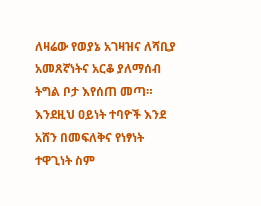ለዛሬው የወያኔ አገዛዝና ለሻቢያ አመጸኛነትና አርቆ ያለማሰብ ትግል ቦታ እየሰጠ መጣ። እንደዚህ ዐይነት ተባዮች እንደ አሸን በመፍለቅና የነፃነት ተዋጊነት ስም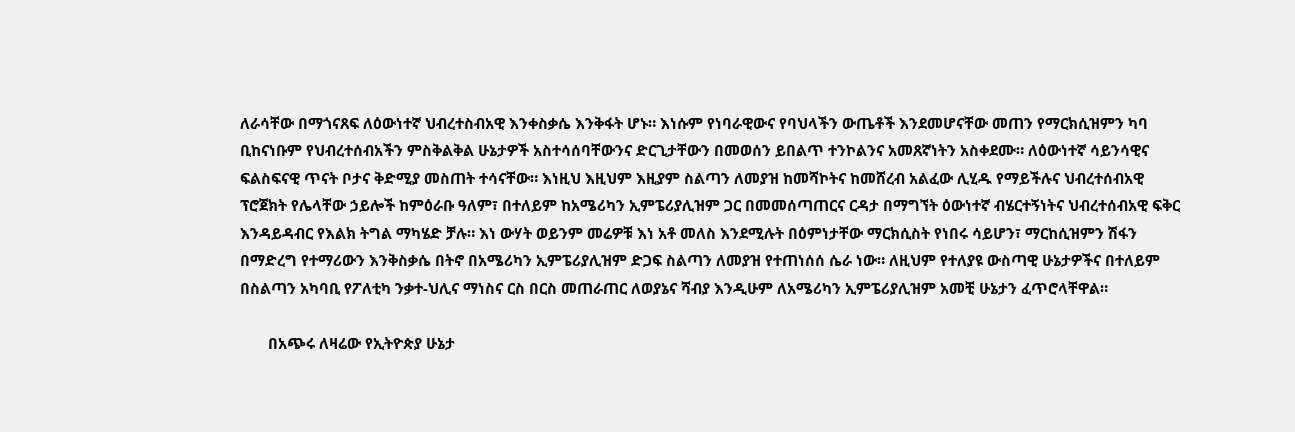ለራሳቸው በማጎናጸፍ ለዕውነተኛ ህብረተስብአዊ እንቀስቃሴ እንቅፋት ሆኑ። እነሱም የነባራዊውና የባህላችን ውጤቶች እንደመሆናቸው መጠን የማርክሲዝምን ካባ ቢከናነቡም የህብረተሰብአችን ምስቅልቅል ሁኔታዎች አስተሳሰባቸውንና ድርጊታቸውን በመወሰን ይበልጥ ተንኮልንና አመጸኛነትን አስቀደሙ። ለዕውነተኛ ሳይንሳዊና ፍልስፍናዊ ጥናት ቦታና ቅድሚያ መስጠት ተሳናቸው። እነዚህ እዚህም እዚያም ስልጣን ለመያዝ ከመሻኮትና ከመሸረብ አልፈው ሊሂዱ የማይችሉና ህብረተሰብአዊ ፕሮጀክት የሌላቸው ኃይሎች ከምዕራቡ ዓለም፣ በተለይም ከአሜሪካን ኢምፔሪያሊዝም ጋር በመመሰጣጠርና ርዳታ በማግኘት ዕውነተኛ ብሄርተኝነትና ህብረተሰብአዊ ፍቅር እንዳይዳብር የእልክ ትግል ማካሄድ ቻሉ። እነ ውሃት ወይንም መሬዎቹ እነ አቶ መለስ እንደሚሉት በዕምነታቸው ማርክሲስት የነበሩ ሳይሆን፣ ማርከሲዝምን ሽፋን በማድረግ የተማሪውን እንቅስቃሴ በትኖ በአሜሪካን ኢምፔሪያሊዝም ድጋፍ ስልጣን ለመያዝ የተጠነሰሰ ሴራ ነው። ለዚህም የተለያዩ ውስጣዊ ሁኔታዎችና በተለይም በስልጣን አካባቢ የፖለቲካ ንቃተ-ህሊና ማነስና ርስ በርስ መጠራጠር ለወያኔና ሻብያ እንዲሁም ለአሜሪካን ኢምፔሪያሊዝም አመቺ ሁኔታን ፈጥሮላቸዋል።

       በአጭሩ ለዛሬው የኢትዮጵያ ሁኔታ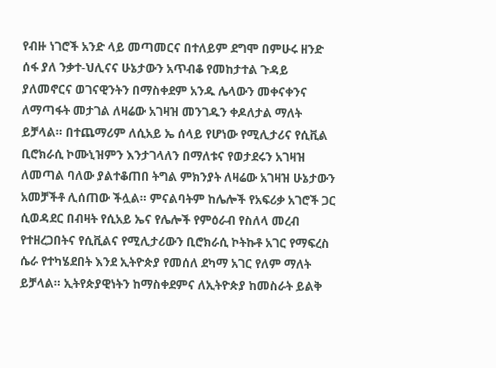የብዙ ነገሮች አንድ ላይ መጣመርና በተለይም ደግሞ በምሁሩ ዘንድ ሰፋ ያለ ንቃተ-ህሊናና ሁኔታውን አጥብቆ የመከታተል ጉዳይ ያለመኖርና ወገናዊንትን በማስቀደም አንዱ ሌላውን መቀናቀንና ለማጣፋት መታገል ለዛሬው አገዛዝ መንገዱን ቀዶለታል ማለት ይቻላል። በተጨማሪም ለሲአይ ኤ ሰላይ የሆነው የሚሊታሪና የሲቪል ቢሮክራሲ ኮሙኒዝምን እንታገላለን በማለቱና የወታደሩን አገዛዝ ለመጣል ባለው ያልተቆጠበ ትግል ምክንያት ለዛሬው አገዛዝ ሁኔታውን አመቻችቶ ሊሰጠው ችሏል። ምናልባትም ከሌሎች የአፍሪቃ አገሮች ጋር ሲወዳደር በብዛት የሲአይ ኤና የሌሎች የምዕራብ የስለላ መረብ የተዘረጋበትና የሲቪልና የሚሊታሪውን ቢሮክራሲ ኮትኩቶ አገር የማፍረስ ሴራ የተካሄደበት እንደ ኢትዮጵያ የመሰለ ደካማ አገር የለም ማለት ይቻላል። ኢትየጵያዊነትን ከማስቀደምና ለኢትዮጵያ ከመስራት ይልቅ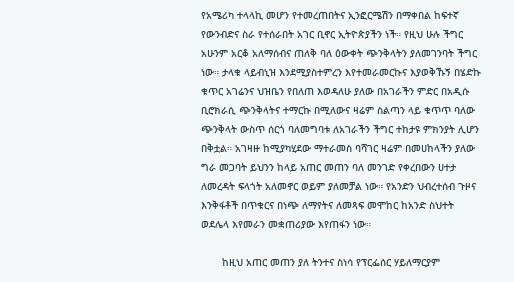የአሜሪካ ተላላኪ መሆን የተመረጠበትና ኢንፎርሜሽን በማቀበል ከፍተኛ የውንብድና ስራ የተሰራበት አገር ቢኖር ኢትዮጵያችን ነች። የዚህ ሁሉ ችግር አሁንም አርቆ አለማሰብና ጠለቅ ባለ ዕውቀት ጭንቅላትን ያለመገንባት ችግር ነው። ታላቁ ላይብኒዝ እንደሚያስተምረን እየተመራመርኩና እያወቅኹኝ በሄድኩ ቁጥር አገሬንና ህዝቤን የበለጠ እወዳለሁ ያለው በአገራችን ምድር በአዲሱ ቢሮክራሲ ጭንቅላትና ተማርኩ በሚለውና ዛሬም ስልጣን ላይ ቁጥጥ ባለው ጭንቅላት ውስጥ ሰርጎ ባለመግባቱ ለአገራችን ችግር ተከታዩ ምክንያት ሊሆን በቅቷል። አገዛዙ ከሚያካሂደው ማተራመስ ባሻገር ዛሬም በመሀከላችን ያለው ግራ መጋባት ይህንን ከላይ አጠር መጠን ባለ መንገድ የቀረበውን ሀተታ ለመረዳት ፍላጎት አለመኖር ወይም ያለመቻል ነው። የአንድን ህብረተሰብ ጉዞና እንቅፋቶች በጥቁርና በነጭ ለማየትና ለመጻፍ መሞከር ከአንድ ስህተት ወደሌላ እየመራን መቋጠሪያው እየጠፋን ነው።

       ከዚህ አጠር መጠን ያለ ትንተና ስነሳ የፕርፌሰር ሃይለማርያም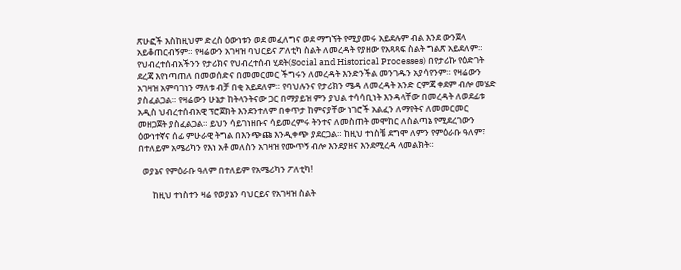ጽሁፎች እስከዚህም ድረስ ዕውነቱን ወደ መፈለግና ወደ ማግኘት የሚያመሩ አይደሉም ብል እንደ ውንጀላ አይቆጠርብኝም። የዛሬውን አገዛዝ ባህርይና ፖለቲካ ስልት ለመረዳት የያዘው የአጻጻፍ ስልት ግልጽ አይደለም። የህብረተሰብአችንን የታሪክና የህብረተሰብ ሂደት(Social and Historical Processes) በየታሪኩ የዕድገት ደረጃ እየነጣጠለ በመወሰድና በመመርመር ችግሩን ለመረዳት እንድንችል መንገዱን አያሳየንም። የዛሬውን አገዛዝ አምባገነን ማለቱ ብቻ በቂ አይደለም። የባህሉንና የታሪክን ሜዳ ለመረዳት አንድ ርምጃ ቀደም ብሎ መሄድ ያስፈልጋል። የዛሬውን ሁኔታ ከትላንትናው ጋር በማያይዝ ምን ያህል ተሳሳቢነት እንዳላቸው በመረዳት ለወደፊቱ አዲስ ህብረተሰብአዊ ፕሮጀክት እንደንተለም በቀጥታ ከምናያቸው ነገሮች አልፈን ለማየትና ለመመርመር መዘጋጀት ያስፈልጋል። ይህን ሳይገነዘቡና ሳይመረምሩ ትንተና ለመስጠት መሞከር ለስልጣኔ የሚደረገውን ዕውነተኛና ሰፊ ምሁራዊ ትግል በእንጭጩ እንዲቀጭ ያደርጋል። ከዚህ ተነስቼ ደግሞ ለምን የምዕራቡ ዓለም፣ በተለይም አሜሪካን የእነ አቶ መለስን አገዛዝ የሙጥኝ ብሎ እንደያዘና እንደሚረዳ ላመልክት።

  ወያኔና የምዕራቡ ዓለም በተለይም የአሜሪካን ፖለቲካ!

       ከዚህ ተነስተን ዛሬ የወያኔን ባህርይና የአገዛዝ ስልት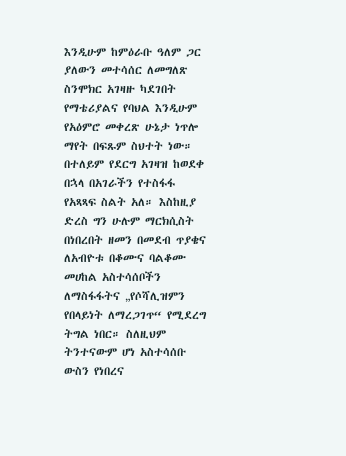እንዲሁም ከምዕራቡ ዓለም ጋር ያለውን መተሳሰር ለመግለጽ ስንሞክር አገዛዙ ካደገበት የማቴሪያልና የባህል እንዲሁም የአዕምሮ መቀረጽ ሁኔታ ነጥሎ ማየት በፍጹም ስህተት ነው። በተለይም የደርግ አገዛዝ ከወደቀ በኋላ በአገራችን የተስፋፋ የአጻጻፍ ስልት አለ። እስከዚያ ድረስ ግን ሁሉም ማርክሲስት በነበረበት ዘመን በመደብ ጥያቄና ለአብዮቱ በቆሙና ባልቆሙ መሀከል አስተሳሰቦችን ለማስፋፋትና „የሶሻሊዝምን የበላይነት ለማረጋገጥ“ የሚደረግ ትግል ነበር። ስለዚህም ትንተናውም ሆነ አስተሳሰቡ ውስን የነበረና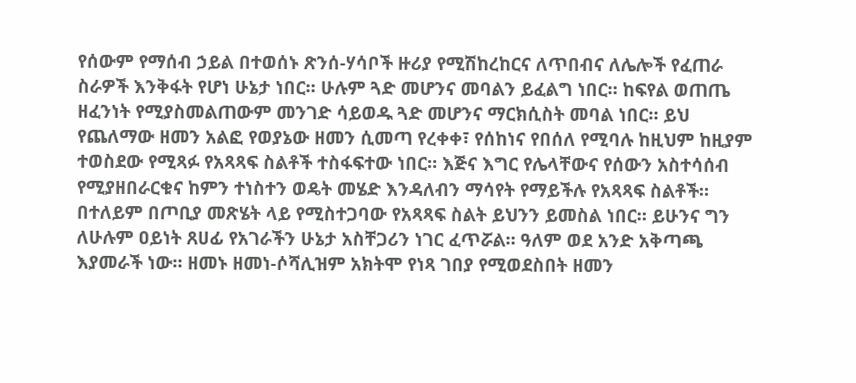የሰውም የማሰብ ኃይል በተወሰኑ ጽንሰ-ሃሳቦች ዙሪያ የሚሽከረከርና ለጥበብና ለሌሎች የፈጠራ ስራዎች እንቅፋት የሆነ ሁኔታ ነበር። ሁሉም ጓድ መሆንና መባልን ይፈልግ ነበር። ከፍየል ወጠጤ ዘፈንነት የሚያስመልጠውም መንገድ ሳይወዱ ጓድ መሆንና ማርክሲስት መባል ነበር። ይህ የጨለማው ዘመን አልፎ የወያኔው ዘመን ሲመጣ የረቀቀ፣ የሰከነና የበሰለ የሚባሉ ከዚህም ከዚያም ተወስደው የሚጻፉ የአጻጻፍ ስልቶች ተስፋፍተው ነበር። እጅና እግር የሌላቸውና የሰውን አስተሳሰብ የሚያዘበራርቁና ከምን ተነስተን ወዴት መሄድ እንዳለብን ማሳየት የማይችሉ የአጻጻፍ ስልቶች። በተለይም በጦቢያ መጽሄት ላይ የሚስተጋባው የአጻጻፍ ስልት ይህንን ይመስል ነበር። ይሁንና ግን ለሁሉም ዐይነት ጸሀፊ የአገራችን ሁኔታ አስቸጋሪን ነገር ፈጥሯል። ዓለም ወደ አንድ አቅጣጫ እያመራች ነው። ዘመኑ ዘመነ-ሶሻሊዝም አክትሞ የነጻ ገበያ የሚወደስበት ዘመን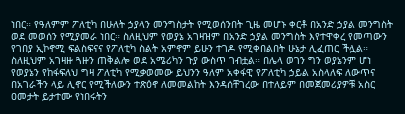ነበር። የዓለምም ፖለቲካ በሁለት ኃያላን መንግስታት የሚወሰንበት ጊዜ መሆኑ ቀርቶ በአንድ ኃያል መንግስት ወደ መወሰን የሚያመራ ነበር። ስለዚህም የወያኔ አገዛዝም በአንድ ኃያል መንግስት እየተዋቀረ የመጣውን የገበያ ኢኮኖሚ ፍልስፍናና የፖለቲካ ስልት አምኖም ይሁን ተገዶ የሚቀበልበት ሁኔታ ሊፈጠር ችሏል። ስለዚህም አገዛዙ ጓዙን ጠቅልሎ ወደ አሜሪካን ጉያ ውስጥ ገብቷል። በሌላ ወገን ግን ወያኔንም ሆነ የወያኔን የከፋፍለህ ግዛ ፖለቲካ የሚቃወመው ይህንን ዓለም አቀፋዊ የፖለቲካ ኃይል አስላለፍ ለውጥና በአገራችን ላይ ሊኖር የሚችለውን ተጽዕኖ ለመመልከት እንዳሰቸገረው በተለይም በመጀመሪያዎቹ አስር ዐመታት ይታተሙ የነበሩትን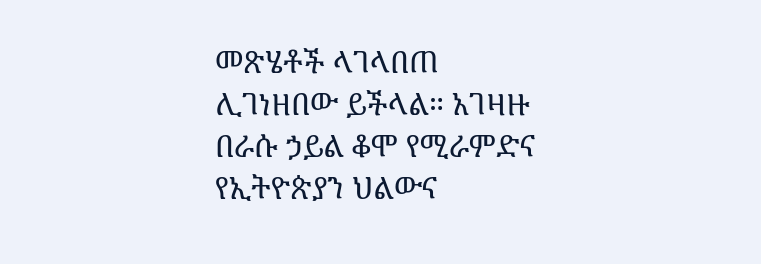መጽሄቶች ላገላበጠ ሊገነዘበው ይችላል። አገዛዙ በራሱ ኃይል ቆሞ የሚራምድና የኢትዮጵያን ህልውና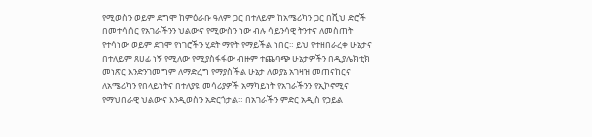የሚወስን ወይም ደግሞ ከምዕራቡ ዓለም ጋር በተለይም ከአሜሪካን ጋር በሺህ ድሮች በመተሳሰር የአገራችንን ህልውና የሚውስን ነው ብሉ ሳይንሳዊ ትንተና ለመስጠት የተሳነው ወይም ደገሞ የነገሮችን ሂደት ማየት የማይችል ነበር። ይህ የተዘበራረቀ ሁኔታና በተለይም ጸሀፊ ነኝ የሚለው የሚያስፋፋው ብዙም ተጨባጭ ሁኔታዎችን በዲያሌክቲክ መነጽር እንድንገመግም ለማድረግ የማያስችል ሁኔታ ለወያኔ አገዛዝ መጠናከርና ለአሜሪካን የበላይነትና በተለያዩ መሳሪያዎች አማካይነት የአገራችንን የኢኮኖሚና የማህበራዊ ህልውና እንዲወስን አድርጎታል። በአገራችን ምድር አዲስ የኃይል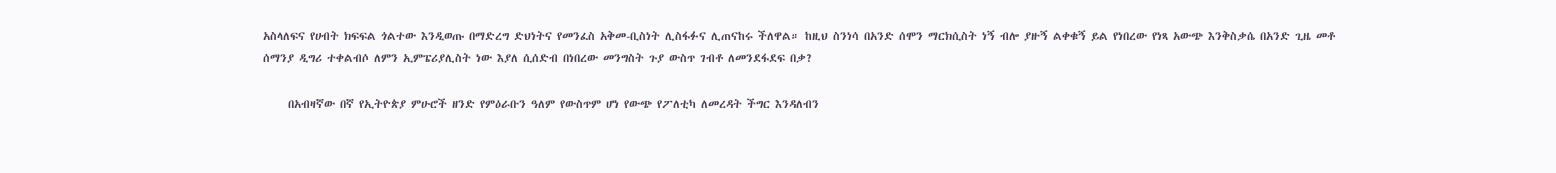አስላለፍና የሀብት ክፍፍል ጎልተው እንዲወጡ በማድረግ ድህነትና የመንፈስ አቅመ-ቢስነት ሊስፋፉና ሊጠናከሩ ችለዋል። ከዚህ ስንነሳ በአንድ ሰሞን ማርክሲስት ነኝ ብሎ ያዙኝ ልቀቁኝ ይል የነበረው የነጻ አውጭ እንቅስቃሴ በአንድ ጊዜ መቶ ሰማንያ ዲግሪ ተቀልብሶ ለምን ኢምፔሪያሊስት ነው እያለ ሲሰድብ በነበረው መንግስት ጉያ ውስጥ ገብቶ ለመንደፋደፍ በቃ?

     በአብዛኛው በኛ የኢትዮጵያ ምሁሮች ዘንድ የምዕራቡን ዓለም የውስጥም ሆነ የውጭ የፖለቲካ ለመረዳት ችግር እንዳለብን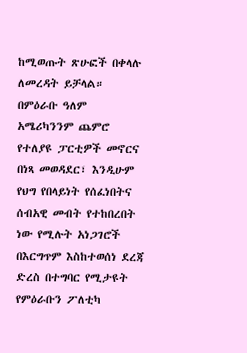ከሚወጡት ጽሁፎች በቀላሉ ለመረዳት ይቻላል። በምዕራቡ ዓለም አሜሪካንንም ጨምሮ የተለያዩ ፓርቲዎች መኖርና በነጻ መወዳደር፣ እንዲሁም የህግ የበላይነት የሰፈነበትና ሰብአዊ መብት የተከበረበት ነው የሚሉት አነጋገሮች በእርግጥም እስከተወሰነ ደረጃ ድረስ በተግባር የሚታዩት የምዕራቡን ፖለቲካ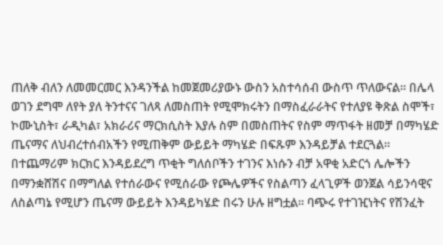ጠለቅ ብለን ለመመርመር እንዳንችል ከመጀመሪያውኑ ውስን አስተሳሰብ ውስጥ ጥለውናል። በሌላ ወገን ደግሞ ለየት ያለ ትንተናና ገለጻ ለመስጠት የሚሞክሩትን በማስፈራራትና የተለያዩ ቅጽል ስሞች፣ ኮሙኒስት፣ ራዲካል፣ አክራሪና ማርክሲስት እያሉ ስም በመስጠትና የስም ማጥፋት ዘመቻ በማካሄድ ጤናማና ለህብረተሰብአችን የሚጠቅም ውይይት ማካሄድ በፍጹም እንዳይቻል ተደርጓል። በተጨማሪም ክርክር እንዳይደረግ ጥቂት ግለሰቦችን ተገንና እነሱን ብቻ አዋቂ አድርጎ ሌሎችን በማንቋሸሽና በማግለል የተሰራውና የሚሰራው የጮሌዎችና የስልጣን ፈላጊዎች ወንጀል ሳይንሳዊና ለስልጣኔ የሚሆን ጤናማ ውይይት እንዳይካሄድ በሩን ሁሉ ዘግቷል። ባጭሩ የተገዢነትና የሽንፈት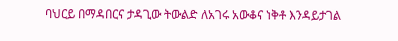ባህርይ በማዳበርና ታዳጊው ትውልድ ለአገሩ አውቆና ነቅቶ እንዳይታገል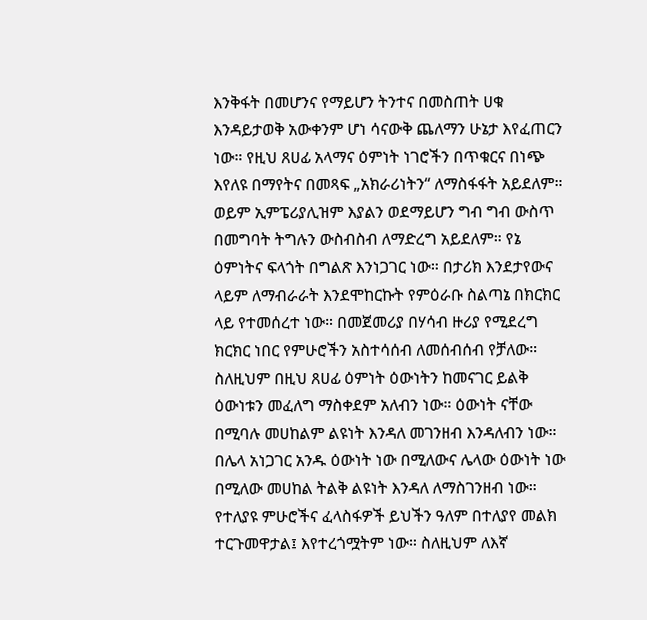እንቅፋት በመሆንና የማይሆን ትንተና በመስጠት ሀቁ እንዳይታወቅ አውቀንም ሆነ ሳናውቅ ጨለማን ሁኔታ እየፈጠርን ነው። የዚህ ጸሀፊ አላማና ዕምነት ነገሮችን በጥቁርና በነጭ እየለዩ በማየትና በመጻፍ „አክራሪነትን“ ለማስፋፋት አይደለም። ወይም ኢምፔሪያሊዝም እያልን ወደማይሆን ግብ ግብ ውስጥ በመግባት ትግሉን ውስብስብ ለማድረግ አይደለም። የኔ ዕምነትና ፍላጎት በግልጽ እንነጋገር ነው። በታሪክ እንደታየውና ላይም ለማብራራት እንደሞከርኩት የምዕራቡ ስልጣኔ በክርክር ላይ የተመሰረተ ነው። በመጀመሪያ በሃሳብ ዙሪያ የሚደረግ ክርክር ነበር የምሁሮችን አስተሳሰብ ለመሰብሰብ የቻለው። ስለዚህም በዚህ ጸሀፊ ዕምነት ዕውነትን ከመናገር ይልቅ ዕውነቱን መፈለግ ማስቀደም አለብን ነው። ዕውነት ናቸው በሚባሉ መሀከልም ልዩነት እንዳለ መገንዘብ እንዳለብን ነው። በሌላ አነጋገር አንዱ ዕውነት ነው በሚለውና ሌላው ዕውነት ነው በሚለው መሀከል ትልቅ ልዩነት እንዳለ ለማስገንዘብ ነው። የተለያዩ ምሁሮችና ፈላስፋዎች ይህችን ዓለም በተለያየ መልክ ተርጉመዋታል፤ እየተረጎሟትም ነው። ስለዚህም ለእኛ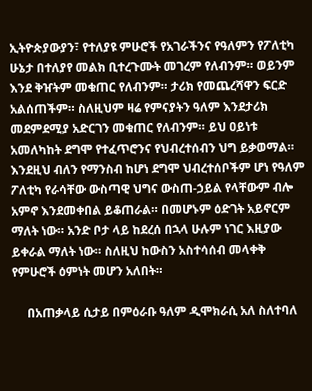ኢትዮጵያውያን፣ የተለያዩ ምሁሮች የአገራችንና የዓለምን የፖለቲካ ሁኔታ በተለያየ መልክ ቢተረጉሙት መገረም የለብንም። ወይንም እንደ ቅዠትም መቁጠር የለብንም። ታሪክ የመጨረሻዋን ፍርድ አልሰጠችም። ስለዚህም ዛሬ የምናያትን ዓለም እንደታሪክ መደምደሚያ አድርገን መቁጠር የለብንም። ይህ ዐይነቱ አመለካከት ደግሞ የተፈጥሮንና የህብረተሰብን ህግ ይቃወማል። እንደዚህ ብለን የማንስብ ከሆነ ደግሞ ህብረተሰቦችም ሆነ የዓለም ፖለቲካ የራሳቸው ውስጣዊ ህግና ውስጠ-ኃይል የላቸውም ብሎ አምኖ እንደመቀበል ይቆጠራል። በመሆኑም ዕድገት አይኖርም ማለት ነው። አንድ ቦታ ላይ ከደረሰ በኋላ ሁሉም ነገር እዚያው ይቀራል ማለት ነው። ስለዚህ ከውስን አስተሳሰብ መላቀቅ የምሁሮች ዕምነት መሆን አለበት።

     በአጠቃላይ ሲታይ በምዕራቡ ዓለም ዲሞክራሲ አለ ስለተባለ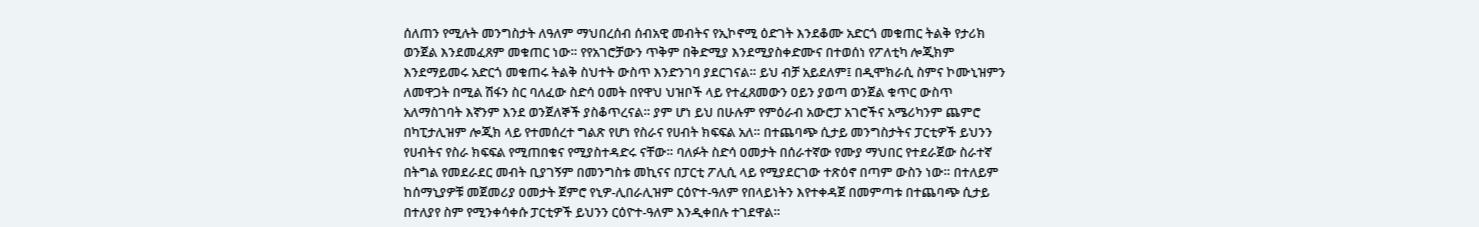ሰለጠን የሚሉት መንግስታት ለዓለም ማህበረሰብ ሰብአዊ መብትና የኢኮኖሚ ዕድገት እንደቆሙ አድርጎ መቁጠር ትልቅ የታሪክ ወንጀል እንደመፈጸም መቁጠር ነው። የየአገሮቻውን ጥቅም በቅድሚያ እንደሚያስቀድሙና በተወሰነ የፖለቲካ ሎጂክም እንደማይመሩ አድርጎ መቁጠሩ ትልቅ ስህተት ውስጥ እንድንገባ ያደርገናል። ይህ ብቻ አይደለም፤ በዲሞክራሲ ስምና ኮሙኒዝምን ለመዋጋት በሚል ሽፋን ስር ባለፈው ስድሳ ዐመት በየዋህ ህዝቦች ላይ የተፈጸመውን ዐይን ያወጣ ወንጀል ቁጥር ውስጥ አለማስገባት እኛንም እንደ ወንጀለኞች ያስቆጥረናል። ያም ሆነ ይህ በሁሉም የምዕራብ አውሮፓ አገሮችና አሜሪካንም ጨምሮ  በካፒታሊዝም ሎጂክ ላይ የተመሰረተ ግልጽ የሆነ የስራና የሀብት ክፍፍል አለ። በተጨባጭ ሲታይ መንግስታትና ፓርቲዎች ይህንን የሀብትና የስራ ክፍፍል የሚጠበቁና የሚያስተዳድሩ ናቸው። ባለፉት ስድሳ ዐመታት በሰራተኛው የሙያ ማህበር የተደራጀው ስራተኛ በትግል የመደራደር መብት ቢያገኝም በመንግስቱ መኪናና በፓርቲ ፖሊሲ ላይ የሚያደርገው ተጽዕኖ በጣም ውስን ነው። በተለይም ከሰማኒያዎቹ መጀመሪያ ዐመታት ጀምሮ የኒዎ-ሊበራሊዝም ርዕዮተ-ዓለም የበላይነትን እየተቀዳጀ በመምጣቱ በተጨባጭ ሲታይ በተለያየ ስም የሚንቀሳቀሱ ፓርቲዎች ይህንን ርዕዮተ-ዓለም እንዲቀበሉ ተገደዋል።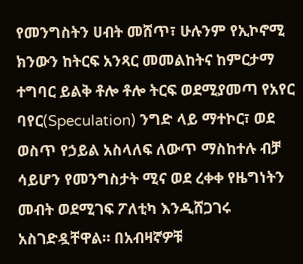የመንግስትን ሀብት መሸጥ፣ ሁሉንም የኢኮኖሚ ክንውን ከትርፍ አንጻር መመልከትና ከምርታማ ተግባር ይልቅ ቶሎ ቶሎ ትርፍ ወደሚያመጣ የአየር ባየር(Speculation) ንግድ ላይ ማተኮር፣ ወደ ወስጥ የኃይል አስላለፍ ለውጥ ማስከተሉ ብቻ ሳይሆን የመንግስታት ሚና ወደ ረቀቀ የዜግነትን መብት ወደሚገፍ ፖለቲካ እንዲሸጋገሩ አስገድዷቸዋል። በአብዛኛዎቹ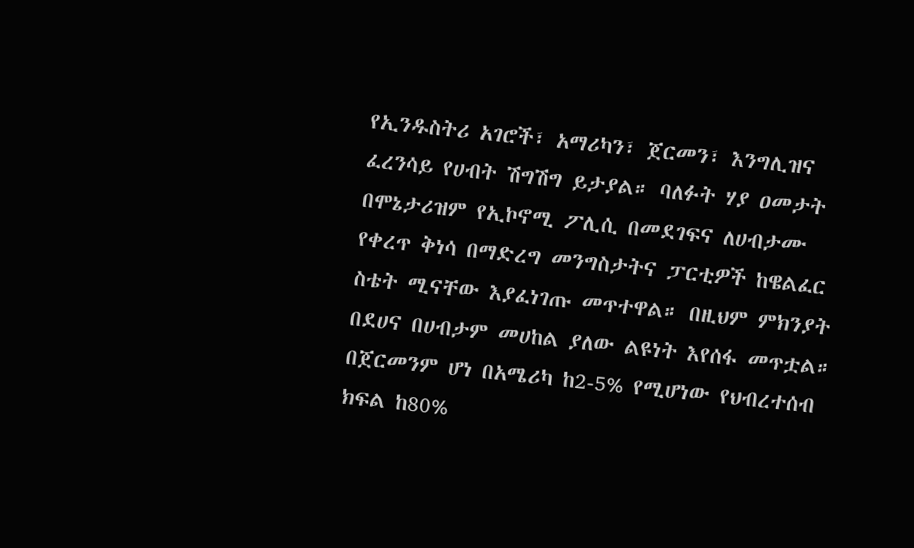የኢንዱስትሪ አገሮች፣ አማሪካን፣ ጀርመን፣ እንግሊዝና ፈረንሳይ የሀብት ሽግሽግ ይታያል። ባለፉት ሃያ ዐመታት በሞኔታሪዝም የኢኮኖሚ ፖሊሲ በመደገፍና ለሀብታሙ የቀረጥ ቅነሳ በማድረግ መንግስታትና ፓርቲዎች ከዌልፈር ስቴት ሚናቸው እያፈነገጡ መጥተዋል። በዚህም ምክንያት በደሀና በሀብታም መሀከል ያለው ልዩነት እየሰፋ መጥቷል። በጀርመንም ሆነ በአሜሪካ ከ2-5% የሚሆነው የህብረተሰብ ክፍል ከ80%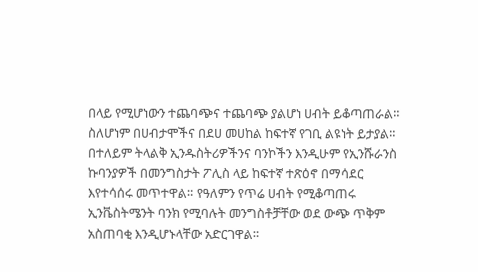በላይ የሚሆነውን ተጨባጭና ተጨባጭ ያልሆነ ሀብት ይቆጣጠራል። ስለሆነም በሀብታሞችና በደሀ መሀከል ከፍተኛ የገቢ ልዩነት ይታያል። በተለይም ትላልቅ ኢንዱስትሪዎችንና ባንኮችን እንዲሁም የኢንሹራንስ ኩባንያዎች በመንግስታት ፖሊስ ላይ ከፍተኛ ተጽዕኖ በማሳደር እየተሳሰሩ መጥተዋል። የዓለምን የጥሬ ሀብት የሚቆጣጠሩ ኢንቬስትሜንት ባንክ የሚባሉት መንግስቶቻቸው ወደ ውጭ ጥቅም አስጠባቂ እንዲሆኑላቸው አድርገዋል።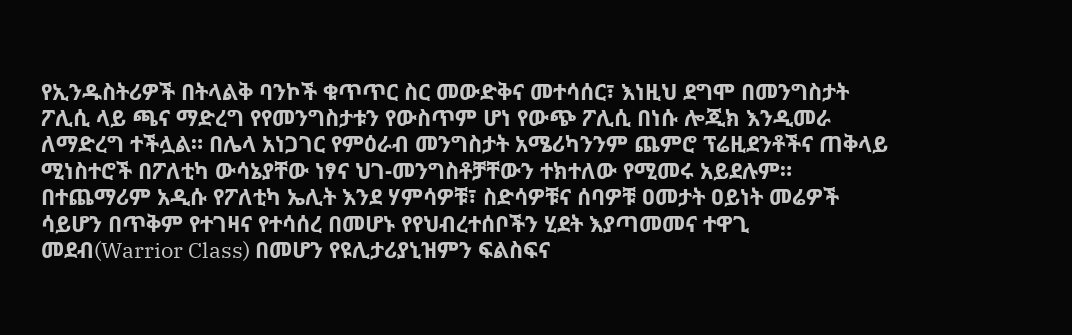የኢንዱስትሪዎች በትላልቅ ባንኮች ቁጥጥር ስር መውድቅና መተሳሰር፣ እነዚህ ደግሞ በመንግስታት ፖሊሲ ላይ ጫና ማድረግ የየመንግስታቱን የውስጥም ሆነ የውጭ ፖሊሲ በነሱ ሎጂክ እንዲመራ ለማድረግ ተችሏል። በሌላ አነጋገር የምዕራብ መንግስታት አሜሪካንንም ጨምሮ ፕሬዚደንቶችና ጠቅላይ ሚነስተሮች በፖለቲካ ውሳኔያቸው ነፃና ህገ-መንግስቶቻቸውን ተክተለው የሚመሩ አይደሉም። በተጨማሪም አዲሱ የፖለቲካ ኤሊት እንደ ሃምሳዎቹ፣ ስድሳዎቹና ሰባዎቹ ዐመታት ዐይነት መሬዎች ሳይሆን በጥቅም የተገዛና የተሳሰረ በመሆኑ የየህብረተሰቦችን ሂደት እያጣመመና ተዋጊ መደብ(Warrior Class) በመሆን የዩሊታሪያኒዝምን ፍልስፍና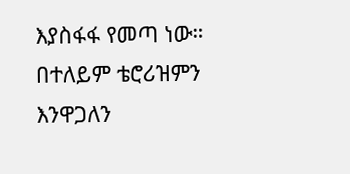እያስፋፋ የመጣ ነው። በተለይም ቴሮሪዝምን እንዋጋለን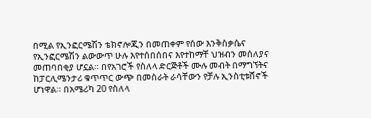በሚል የኢንፎርሜሽን ቴክኖሎጂን በመጠቀም የሰው እንቅስቃሴና የኢንፎርሜሽን ልውውጥ ሁሉ እየተሰበሰበና እየተከማቸ ህዝብን መሰለያና መጠባበቂያ ሆኗል። በየአገሮች የስለላ ድርጅቶች ሙሉ መብት በማግኘትና ከፓርሊሜንታሪ ቁጥጥር ውጭ በመስራት ራሳቸውን የቻሉ ኢንስቲቱሸኖች ሆነዋል። በአሜሪካ 20 የስለላ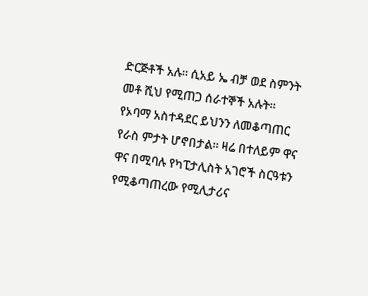ድርጅቶች አሉ። ሲአይ ኤ ብቻ ወደ ስምንት መቶ ሺህ የሚጠጋ ሰራተኞች አሉት። የኦባማ አስተዳደር ይህንን ለመቆጣጠር የራስ ምታት ሆኖበታል። ዛሬ በተለይም ዋና ዋና በሚባሉ የካፒታሊስት አገሮች ስርዓቱን የሚቆጣጠረው የሚሊታሪና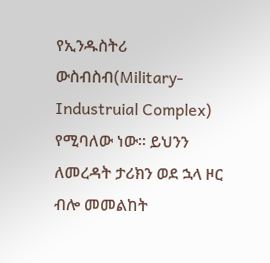የኢንዱስትሪ ውስብስብ(Military-Industruial Complex) የሚባለው ነው። ይህንን ለመረዳት ታሪክን ወደ ኋላ ዞር ብሎ መመልከት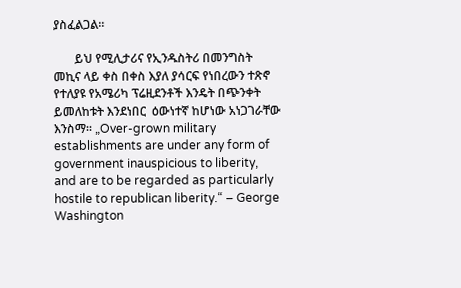ያስፈልጋል።

       ይህ የሚሊታሪና የኢንዱስትሪ በመንግስት መኪና ላይ ቀስ በቀስ እያለ ያሳርፍ የነበረውን ተጽኖ የተለያዩ የአሜሪካ ፕሬዚደንቶች እንዴት በጭንቀት ይመለከቱት እንደነበር  ዕውነተኛ ከሆነው አነጋገራቸው እንስማ። „Over-grown military establishments are under any form of government inauspicious to liberity, and are to be regarded as particularly hostile to republican liberity.“ – George Washington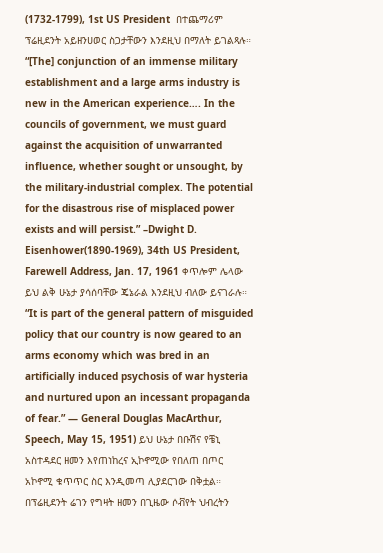(1732-1799), 1st US President  በተጨማሪም ፕሬዚደንት አይዘንሀወር ስጋታቸውን እንደዚህ በማለት ይገልጻሉ። “[The] conjunction of an immense military establishment and a large arms industry is new in the American experience…. In the councils of government, we must guard against the acquisition of unwarranted influence, whether sought or unsought, by the military-industrial complex. The potential for the disastrous rise of misplaced power exists and will persist.” –Dwight D. Eisenhower(1890-1969), 34th US President, Farewell Address, Jan. 17, 1961 ቀጥሎም ሌላው ይህ ልቅ ሁኔታ ያሳሰባቸው ጄኔራል እንደዚህ ብለው ይናገራሉ። “It is part of the general pattern of misguided policy that our country is now geared to an arms economy which was bred in an artificially induced psychosis of war hysteria and nurtured upon an incessant propaganda of fear.” — General Douglas MacArthur, Speech, May 15, 1951) ይህ ሁኔታ በቡሽና የቼኒ አስተዳደር ዘመን እየጠነከረና ኢኮኖሚው የበለጠ በጦር አኮኖሚ ቁጥጥር ስር እንዲመጣ ሊያደርገው በቅቷል። በፕሬዚደንት ሬገን የግዛት ዘመን በጊዜው ሶቭየት ህብረትን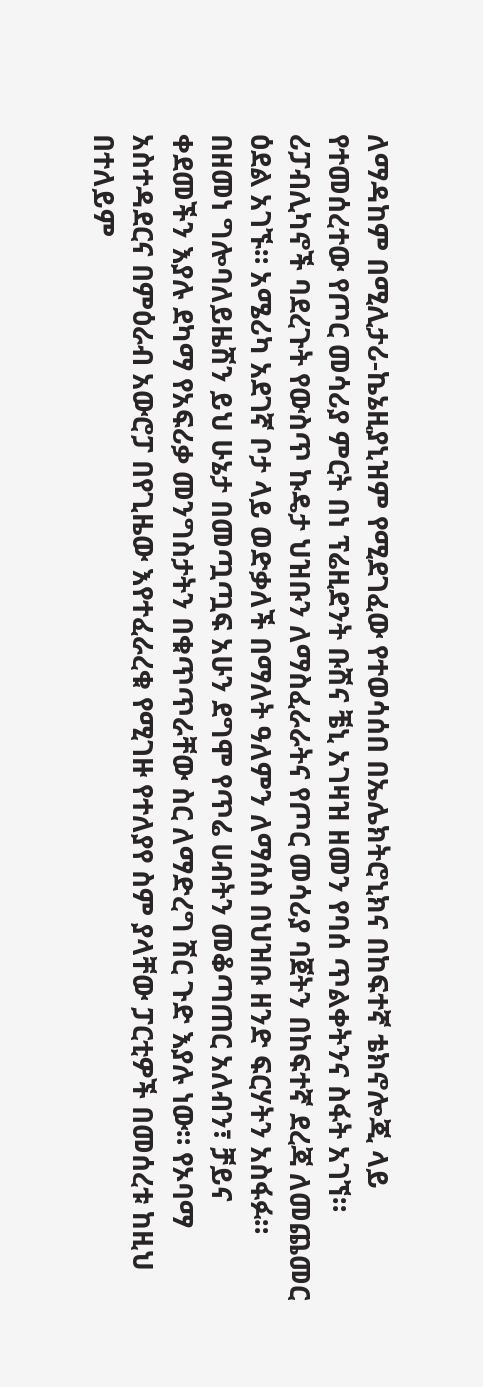ለማዳከም በሚሊታሪ-ኬኔዚያኒዝም የሚደገፈው የተወሳሰበ በኤሌክትሮኒክና በከፍተኛ ቴክኖሎጂ ላይ የተመሰረተው የጦር መሳሪያ ምርት በነ ፕሬዚደንት ቡሽና ቼኒ አገዛዝ ዘመን የባሰ ጥልቀትንና ስፋት አገኘ። ሪፓብሊካኖች ባደረጉት የውስጥ ኩዴታ ህዝቡን ለማስፈራራትና የጦር መሳሪያ ባጀትን በከፍተኛ ደረጃ ለመጨመር ዕደል አገኙ። አሜሪካ አደገኛ ቦታ ላይ ወድቃለች በማለት ዓለምን ለማሰስ በህዝቡ ዘንድ ፍርሃትን አስፋፉ። በዘመነ ግሎባለይዜሽን ይህ ሁኔታ በመጧጧፍ አሁን ደግሞ የጥሬ ሀብትን መቆጣጠር አለብን፣ ቻይና ቀደመችን እያሉ ደካማ የአፍሪቃ መንግስታትን በቁጥጥራቸው ስር ለማድረግ ሽር ጉድ እያሉ ነው። የኦባማ አስተዳደርና በምዕራብ አውሮፓ በየጊዜው እየተፈራረቁ የሚገዙ የተለያየ ስም ያላቸው ፓርቲዎች በመሰረቱ ከዚህ በተለይም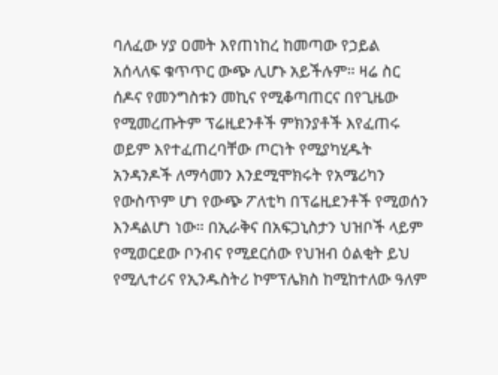ባለፈው ሃያ ዐመት እየጠነከረ ከመጣው የኃይል አሰላለፍ ቁጥጥር ውጭ ሊሆኑ አይችሉም። ዛሬ ስር ሰዶና የመንግስቱን መኪና የሚቆጣጠርና በየጊዜው የሚመረጡትም ፕሬዚደንቶች ምክንያቶች እየፈጠሩ ወይም እየተፈጠረባቸው ጦርነት የሚያካሂዱት አንዳንዶች ለማሳመን እንደሚሞክሩት የአሜሪካን የውስጥም ሆነ የውጭ ፖለቲካ በፕሬዚደንቶች የሚወሰን እንዳልሆነ ነው። በኢራቅና በአፍጋኒስታን ህዝቦች ላይም የሚወርደው ቦንብና የሚደርሰው የህዝብ ዕልቂት ይህ የሚሊተሪና የኢንዱስትሪ ኮምፕሌክስ ከሚከተለው ዓለም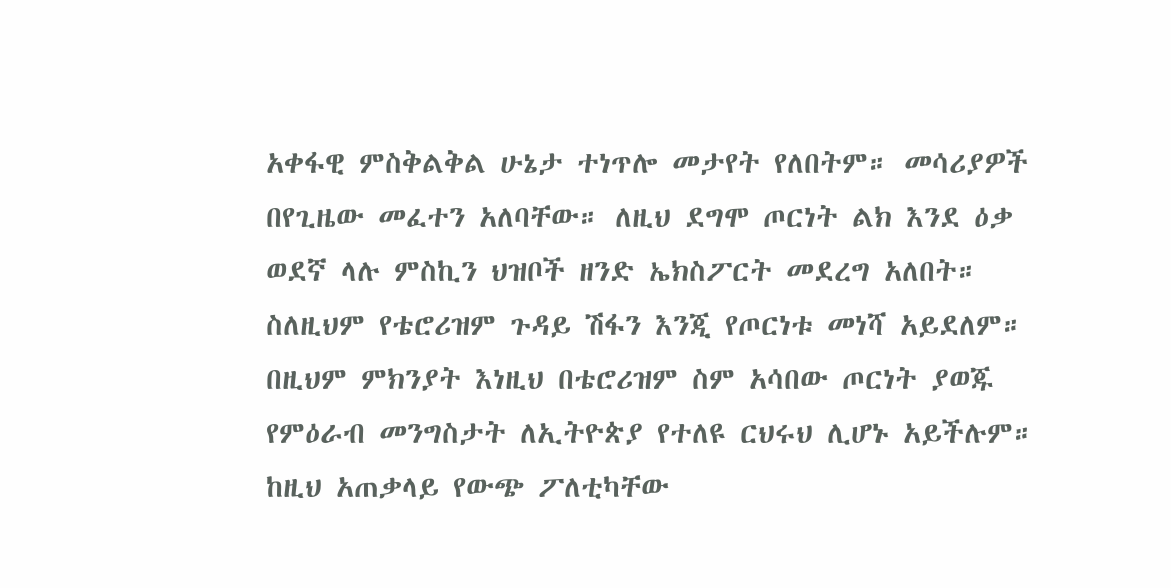አቀፋዊ ምስቅልቅል ሁኔታ ተነጥሎ መታየት የለበትም። መሳሪያዎች በየጊዜው መፈተን አለባቸው። ለዚህ ደግሞ ጦርነት ልክ እንደ ዕቃ ወደኛ ላሉ ምስኪን ህዝቦች ዘንድ ኤክስፖርት መደረግ አለበት። ስለዚህም የቴሮሪዝም ጉዳይ ሽፋን እንጂ የጦርነቱ መነሻ አይደለም። በዚህም ምክንያት እነዚህ በቴሮሪዝም ስም አሳበው ጦርነት ያወጁ የምዕራብ መንግስታት ለኢትዮጵያ የተለዩ ርህሩህ ሊሆኑ አይችሉም። ከዚህ አጠቃላይ የውጭ ፖለቲካቸው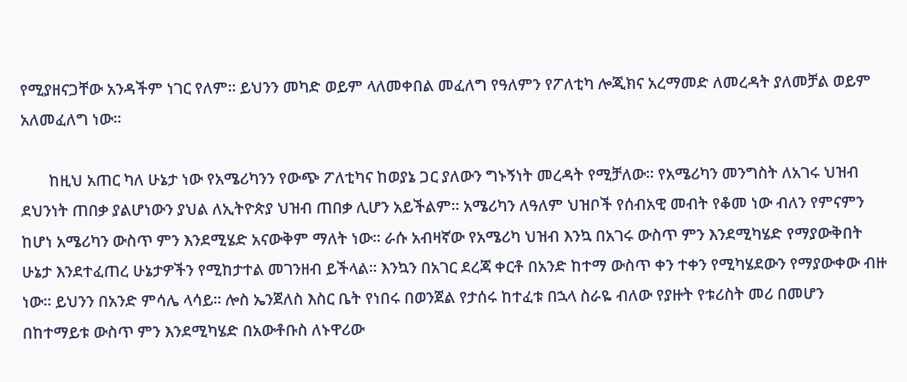የሚያዘናጋቸው አንዳችም ነገር የለም። ይህንን መካድ ወይም ላለመቀበል መፈለግ የዓለምን የፖለቲካ ሎጂክና አረማመድ ለመረዳት ያለመቻል ወይም አለመፈለግ ነው።

       ከዚህ አጠር ካለ ሁኔታ ነው የአሜሪካንን የውጭ ፖለቲካና ከወያኔ ጋር ያለውን ግኑኝነት መረዳት የሚቻለው። የአሜሪካን መንግስት ለአገሩ ህዝብ ደህንነት ጠበቃ ያልሆነውን ያህል ለኢትዮጵያ ህዝብ ጠበቃ ሊሆን አይችልም። አሜሪካን ለዓለም ህዝቦች የሰብአዊ መብት የቆመ ነው ብለን የምናምን ከሆነ አሜሪካን ውስጥ ምን እንደሚሄድ አናውቅም ማለት ነው። ራሱ አብዛኛው የአሜሪካ ህዝብ እንኳ በአገሩ ውስጥ ምን እንደሚካሄድ የማያውቅበት ሁኔታ እንደተፈጠረ ሁኔታዎችን የሚከታተል መገንዘብ ይችላል። እንኳን በአገር ደረጃ ቀርቶ በአንድ ከተማ ውስጥ ቀን ተቀን የሚካሄደውን የማያውቀው ብዙ ነው። ይህንን በአንድ ምሳሌ ላሳይ። ሎስ ኤንጀለስ እስር ቤት የነበሩ በወንጀል የታሰሩ ከተፈቱ በኋላ ስራዬ ብለው የያዙት የቱሪስት መሪ በመሆን በከተማይቱ ውስጥ ምን እንደሚካሄድ በአውቶቡስ ለኑዋሪው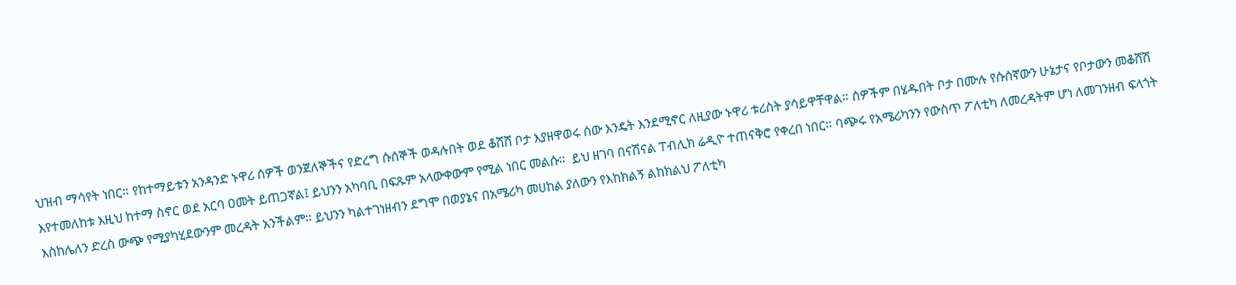ህዝብ ማሳየት ነበር። የከተማይቱን አንዳንድ ኑዋሪ ሰዎች ወንጀለኞችና የድረግ ሱሰኞች ወዳሉበት ወደ ቆሸሸ ቦታ እያዘዋወሩ ሰው እንዴት እንደሚኖር ለዚያው ኑዋሪ ቱሪስት ያሳይዋቸዋል። ሰዎችም በሄዱበት ቦታ በሙሉ የሱሰኛውን ሁኔታና የቦታውን መቆሸሽ እየተመለከቱ እዚህ ከተማ ስኖር ወደ አርባ ዐመት ይጠጋኛል፤ ይህንን አካባቢ በፍጹም አላውቀውም የሚል ነበር መልሱ።  ይህ ዘገባ በናሽናል ፐብሊክ ሬዲዮ ተጠናቅሮ የቀረበ ነበር። ባጭሩ የአሜሪካንን የውስጥ ፖለቲካ ለመረዳትም ሆነ ለመገንዘብ ፍላጎት እስከሌለን ድረስ ውጭ የሚያካሂደውንም መረዳት አንችልም። ይህንን ካልተገነዘብን ደግሞ በወያኔና በአሜሪካ መሀከል ያለውን የእከክልኝ ልከክልህ ፖለቲካ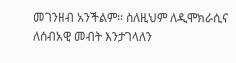መገንዘብ አንችልም። ስለዚህም ለዲሞክራሲና ለሰብአዊ መብት እንታገላለን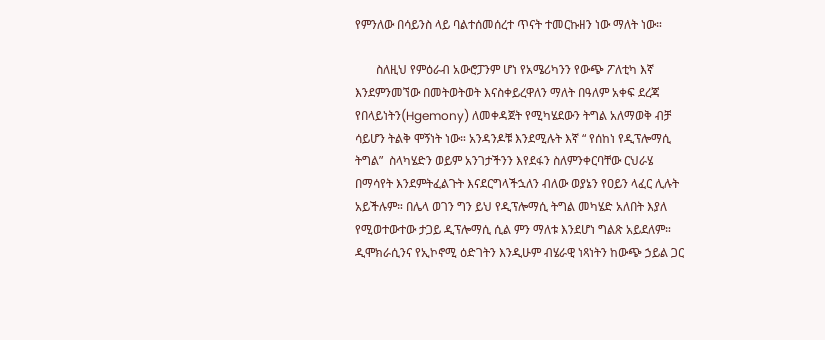የምንለው በሳይንስ ላይ ባልተሰመሰረተ ጥናት ተመርኩዘን ነው ማለት ነው።

       ስለዚህ የምዕራብ አውሮፓንም ሆነ የአሜሪካንን የውጭ ፖለቲካ እኛ እንደምንመኘው በመትወትወት እናስቀይረዋለን ማለት በዓለም አቀፍ ደረጃ  የበላይነትን(Hgemony) ለመቀዳጀት የሚካሄደውን ትግል አለማወቅ ብቻ ሳይሆን ትልቅ ሞኝነት ነው። አንዳንዶቹ እንደሚሉት እኛ “ የሰከነ የዲፕሎማሲ ትግል”  ስላካሄድን ወይም አንገታችንን እየደፋን ስለምንቀርባቸው ርህራሄ በማሳየት እንደምትፈልጉት እናደርግላችኋለን ብለው ወያኔን የዐይን ላፈር ሊሉት አይችሉም። በሌላ ወገን ግን ይህ የዲፕሎማሲ ትግል መካሄድ አለበት እያለ የሚወተውተው ታጋይ ዲፕሎማሲ ሲል ምን ማለቱ እንደሆነ ግልጽ አይደለም። ዲሞክራሲንና የኢኮኖሚ ዕድገትን እንዲሁም ብሄራዊ ነጻነትን ከውጭ ኃይል ጋር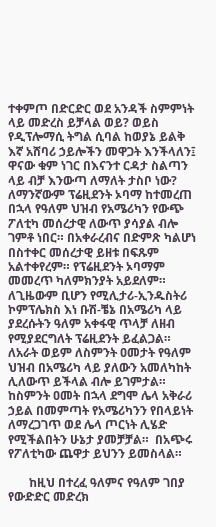ተቀምጦ በድርድር ወደ አንዳች ስምምነት ላይ መድረስ ይቻላል ወይ? ወይስ የዲፕሎማሲ ትግል ሲባል ከወያኔ ይልቅ እኛ አሸባሪ ኃይሎችን መዋጋት እንችላለን፤ ዋናው ቁም ነገር በእናንተ ርዳታ ስልጣን ላይ ብቻ እንውጣ ለማለት ታስቦ ነው?   ለማንኛውም ፕሬዚደንት ኦባማ ከተመረጠ በኋላ የዓለም ህዝብ የአሜሪካን የውጭ ፖለቲካ መሰረታዊ ለውጥ ያሳያል ብሎ ገምቶ ነበር። በአቀራረብና በድምጽ ካልሆነ በስተቀር መሰረታዊ ይዘቱ በፍጹም አልተቀየረም። የፕሬዚደንት ኦባማም መመረጥ ካለምክንያት አይደለም። ለጊዜውም ቢሆን የሚሊታሪ-ኢንዱስትሪ ኮምፕሌክስ እነ ቡሽ-ቼኔ በአሜሪካ ላይ ያደረሱትን ዓለም አቀፋዊ ጥላቻ ለዘብ የሚያደርግለት ፕሬዚደንት ይፈልጋል። ለአራት ወይም ለስምንት ዐመታት የዓለም ህዝብ በአሜሪካ ላይ ያለውን አመለካከት ሊለውጥ ይችላል ብሎ ይገምታል። ከስምንት ዐመት በኋላ ደግሞ ሌላ አቅራሪ ኃይል በመምጣት የአሜሪካንን የበላይነት ለማረጋገጥ ወደ ሌላ ጦርነት ሊሄድ የሚችልበትን ሁኔታ ያመቻቻል።  በአጭሩ የፖለቲካው ጨዋታ ይህንን ይመስላል።

       ከዚህ በተረፈ ዓለምና የዓለም ገበያ የውድድር መድረክ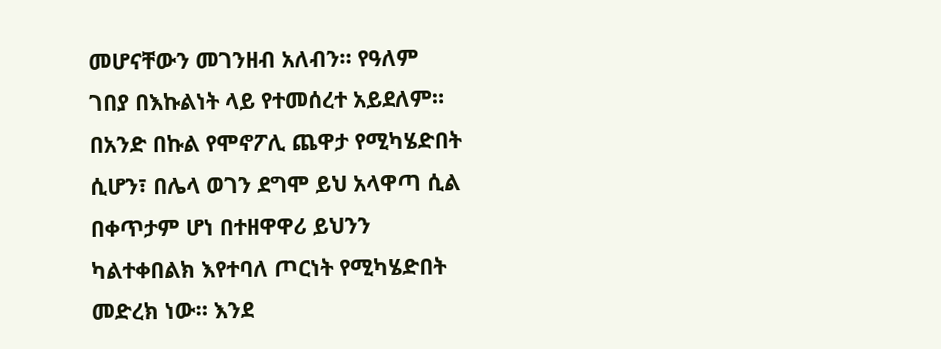መሆናቸውን መገንዘብ አለብን። የዓለም ገበያ በእኩልነት ላይ የተመሰረተ አይደለም። በአንድ በኩል የሞኖፖሊ ጨዋታ የሚካሄድበት ሲሆን፣ በሌላ ወገን ደግሞ ይህ አላዋጣ ሲል በቀጥታም ሆነ በተዘዋዋሪ ይህንን ካልተቀበልክ እየተባለ ጦርነት የሚካሄድበት መድረክ ነው። እንደ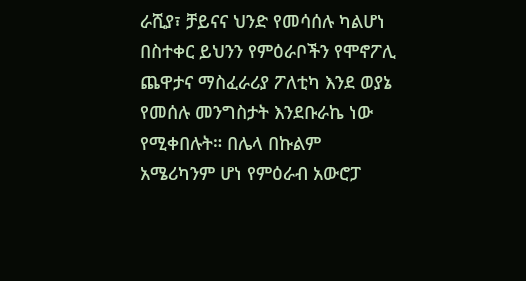ራሺያ፣ ቻይናና ህንድ የመሳሰሉ ካልሆነ በስተቀር ይህንን የምዕራቦችን የሞኖፖሊ ጨዋታና ማስፈራሪያ ፖለቲካ እንደ ወያኔ የመሰሉ መንግስታት እንደቡራኬ ነው የሚቀበሉት። በሌላ በኩልም አሜሪካንም ሆነ የምዕራብ አውሮፓ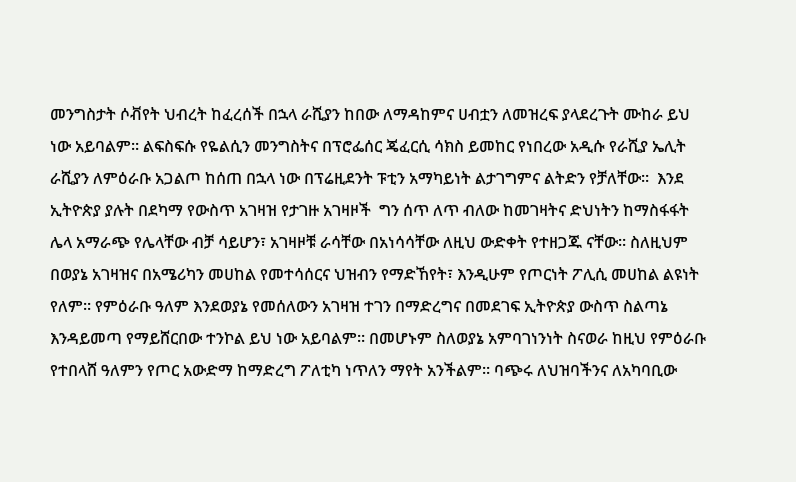መንግስታት ሶቭየት ህብረት ከፈረሰች በኋላ ራሺያን ከበው ለማዳከምና ሀብቷን ለመዝረፍ ያላደረጉት ሙከራ ይህ ነው አይባልም። ልፍስፍሱ የዬልሲን መንግስትና በፕሮፌሰር ጄፈርሲ ሳክስ ይመከር የነበረው አዲሱ የራሺያ ኤሊት ራሺያን ለምዕራቡ አጋልጦ ከሰጠ በኋላ ነው በፕሬዚደንት ፑቲን አማካይነት ልታገግምና ልትድን የቻለቸው።  እንደ ኢትዮጵያ ያሉት በደካማ የውስጥ አገዛዝ የታገዙ አገዛዞች  ግን ሰጥ ለጥ ብለው ከመገዛትና ድህነትን ከማስፋፋት ሌላ አማራጭ የሌላቸው ብቻ ሳይሆን፣ አገዛዞቹ ራሳቸው በአነሳሳቸው ለዚህ ውድቀት የተዘጋጁ ናቸው። ስለዚህም በወያኔ አገዛዝና በአሜሪካን መሀከል የመተሳሰርና ህዝብን የማድኸየት፣ እንዲሁም የጦርነት ፖሊሲ መሀከል ልዩነት የለም። የምዕራቡ ዓለም እንደወያኔ የመሰለውን አገዛዝ ተገን በማድረግና በመደገፍ ኢትዮጵያ ውስጥ ስልጣኔ እንዳይመጣ የማይሸርበው ተንኮል ይህ ነው አይባልም። በመሆኑም ስለወያኔ አምባገነንነት ስናወራ ከዚህ የምዕራቡ የተበላሸ ዓለምን የጦር አውድማ ከማድረግ ፖለቲካ ነጥለን ማየት አንችልም። ባጭሩ ለህዝባችንና ለአካባቢው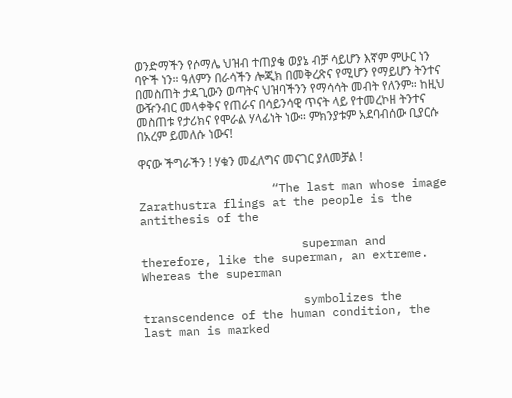ወንድማችን የሶማሌ ህዝብ ተጠያቄ ወያኔ ብቻ ሳይሆን እኛም ምሁር ነን ባዮች ነን። ዓለምን በራሳችን ሎጂክ በመቅረጽና የሚሆን የማይሆን ትንተና በመስጠት ታዳጊውን ወጣትና ህዝባችንን የማሳሳት መብት የለንም። ከዚህ ውዥንብር መላቀቅና የጠራና በሳይንሳዊ ጥናት ላይ የተመረኮዘ ትንተና መስጠቱ የታሪክና የሞራል ሃላፊነት ነው። ምክንያቱም አደባብሰው ቢያርሱ በአረም ይመለሱ ነውና!

ዋናው ችግራችን ! ሃቁን መፈለግና መናገር ያለመቻል !

                   “The last man whose image Zarathustra flings at the people is the antithesis of the

                       superman and therefore, like the superman, an extreme. Whereas the superman

                       symbolizes the transcendence of the human condition, the last man is marked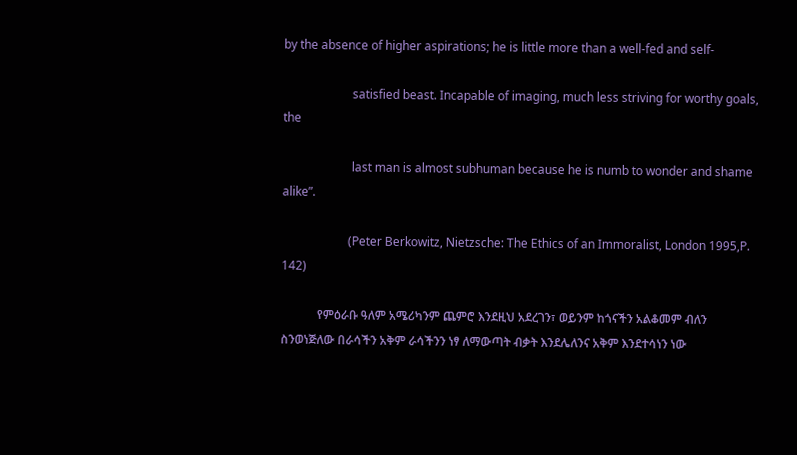by the absence of higher aspirations; he is little more than a well-fed and self-

                       satisfied beast. Incapable of imaging, much less striving for worthy goals, the

                       last man is almost subhuman because he is numb to wonder and shame alike”.

                      (Peter Berkowitz, Nietzsche: The Ethics of an Immoralist, London 1995,P. 142)

            የምዕራቡ ዓለም አሜሪካንም ጨምሮ እንደዚህ አደረገን፣ ወይንም ከጎናችን አልቆመም ብለን ስንወነጅለው በራሳችን አቅም ራሳችንን ነፃ ለማውጣት ብቃት እንደሌለንና አቅም እንደተሳነን ነው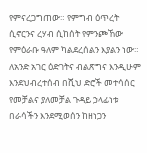የምናረጋግጠው። የምግብ ዕጥረት ሲኖርንና ረሃብ ሲከሰት የምንጮኸው የምዕራቡ ዓለም ካልደረሰልን እያልን ነው። ለአንድ አገር ዕድገትና ብልጽግና እንዲሁም እንደህብረተሰብ በሺህ ድሮች መተሳሰር የመቻልና ያለመቻል ጉዳይ ኃላፊነቱ በራሳችን እንደሚወሰን ከዘነጋን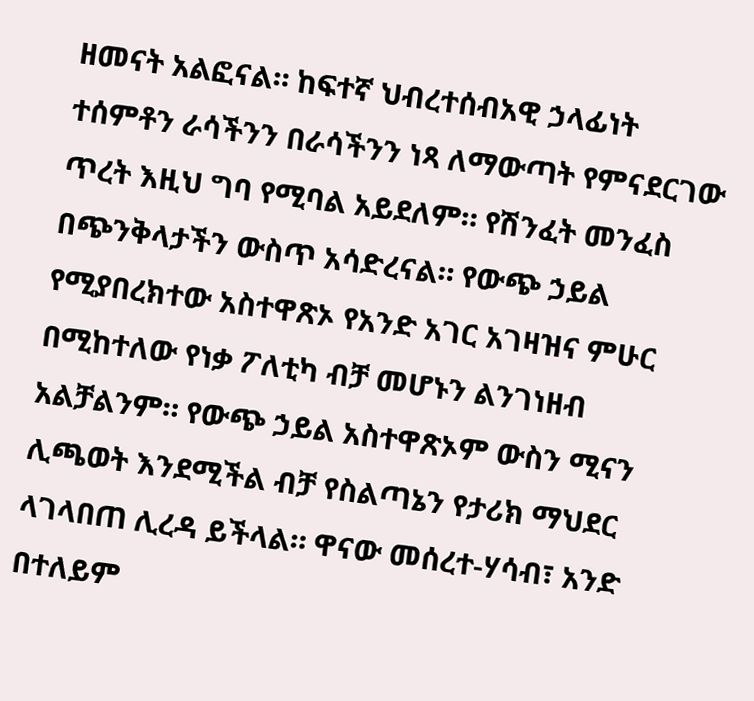ዘመናት አልፎናል። ከፍተኛ ህብረተሰብአዊ ኃላፊነት ተሰምቶን ራሳችንን በራሳችንን ነጻ ለማውጣት የምናደርገው ጥረት እዚህ ግባ የሚባል አይደለም። የሽንፈት መንፈስ በጭንቅላታችን ውስጥ አሳድረናል። የውጭ ኃይል የሚያበረክተው አስተዋጽኦ የአንድ አገር አገዛዝና ምሁር በሚከተለው የነቃ ፖለቲካ ብቻ መሆኑን ልንገነዘብ አልቻልንም። የውጭ ኃይል አስተዋጽኦም ውስን ሚናን ሊጫወት እንደሚችል ብቻ የስልጣኔን የታሪክ ማህደር ላገላበጠ ሊረዳ ይችላል። ዋናው መሰረተ-ሃሳብ፣ አንድ በተለይም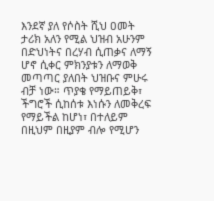እንደኛ ያለ የሶስት ሺህ ዐመት ታሪክ አለን የሚል ህዝብ አሁንም በድህነትና በረሃብ ሲጠቃና ለማኝ ሆኖ ሲቀር ምክንያቱን ለማወቅ መጣጣር ያለበት ህዝቡና ምሁሩ ብቻ ነው። ጥያቄ የማይጠይቅ፣ ችግሮች ሲከሰቱ እነሱን ለመቅረፍ የማይችል ከሆነ፣ በተለይም በዚህም በዚያም ብሎ የሚሆን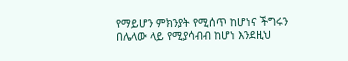የማይሆን ምክንያት የሚሰጥ ከሆነና ችግሩን በሌላው ላይ የሚያሳብብ ከሆነ እንደዚህ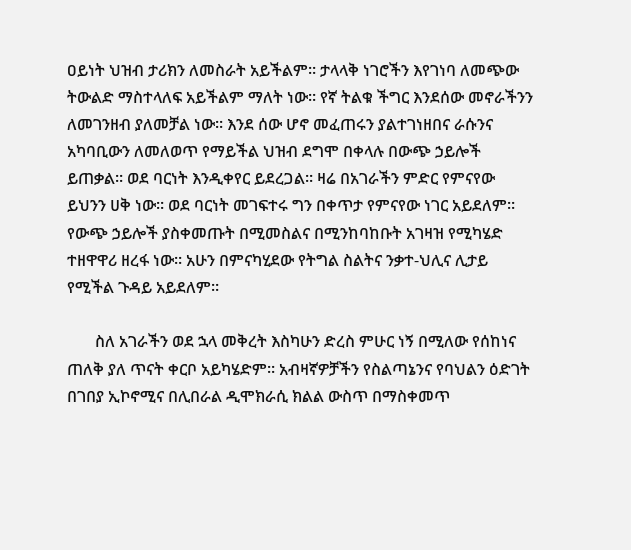ዐይነት ህዝብ ታሪክን ለመስራት አይችልም። ታላላቅ ነገሮችን እየገነባ ለመጭው ትውልድ ማስተላለፍ አይችልም ማለት ነው። የኛ ትልቁ ችግር እንደሰው መኖራችንን ለመገንዘብ ያለመቻል ነው። እንደ ሰው ሆኖ መፈጠሩን ያልተገነዘበና ራሱንና አካባቢውን ለመለወጥ የማይችል ህዝብ ደግሞ በቀላሉ በውጭ ኃይሎች ይጠቃል። ወደ ባርነት እንዲቀየር ይደረጋል። ዛሬ በአገራችን ምድር የምናየው ይህንን ሀቅ ነው። ወደ ባርነት መገፍተሩ ግን በቀጥታ የምናየው ነገር አይደለም። የውጭ ኃይሎች ያስቀመጡት በሚመስልና በሚንከባከቡት አገዛዝ የሚካሄድ ተዘዋዋሪ ዘረፋ ነው። አሁን በምናካሂደው የትግል ስልትና ንቃተ-ህሊና ሊታይ የሚችል ጉዳይ አይደለም።

       ስለ አገራችን ወደ ኋላ መቅረት እስካሁን ድረስ ምሁር ነኝ በሚለው የሰከነና ጠለቅ ያለ ጥናት ቀርቦ አይካሄድም። አብዛኛዎቻችን የስልጣኔንና የባህልን ዕድገት በገበያ ኢኮኖሚና በሊበራል ዲሞክራሲ ክልል ውስጥ በማስቀመጥ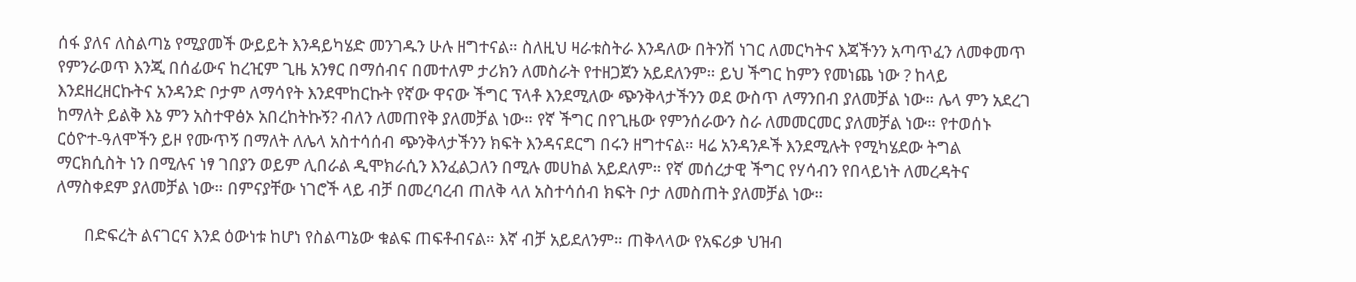ሰፋ ያለና ለስልጣኔ የሚያመች ውይይት እንዳይካሄድ መንገዱን ሁሉ ዘግተናል። ስለዚህ ዛራቱስትራ እንዳለው በትንሽ ነገር ለመርካትና እጃችንን አጣጥፈን ለመቀመጥ የምንራወጥ እንጂ በሰፊውና ከረዢም ጊዜ አንፃር በማሰብና በመተለም ታሪክን ለመስራት የተዘጋጀን አይደለንም። ይህ ችግር ከምን የመነጨ ነው ? ከላይ እንደዘረዘርኩትና አንዳንድ ቦታም ለማሳየት እንደሞከርኩት የኛው ዋናው ችግር ፕላቶ እንደሚለው ጭንቅላታችንን ወደ ውስጥ ለማንበብ ያለመቻል ነው። ሌላ ምን አደረገ ከማለት ይልቅ እኔ ምን አስተዋፅኦ አበረከትኩኝ? ብለን ለመጠየቅ ያለመቻል ነው። የኛ ችግር በየጊዜው የምንሰራውን ስራ ለመመርመር ያለመቻል ነው። የተወሰኑ ርዕዮተ-ዓለሞችን ይዞ የሙጥኝ በማለት ለሌላ አስተሳሰብ ጭንቅላታችንን ክፍት እንዳናደርግ በሩን ዘግተናል። ዛሬ አንዳንዶች እንደሚሉት የሚካሄደው ትግል ማርክሲስት ነን በሚሉና ነፃ ገበያን ወይም ሊበራል ዲሞክራሲን እንፈልጋለን በሚሉ መሀከል አይደለም። የኛ መሰረታዊ ችግር የሃሳብን የበላይነት ለመረዳትና ለማስቀደም ያለመቻል ነው። በምናያቸው ነገሮች ላይ ብቻ በመረባረብ ጠለቅ ላለ አስተሳሰብ ክፍት ቦታ ለመስጠት ያለመቻል ነው።

       በድፍረት ልናገርና እንደ ዕውነቱ ከሆነ የስልጣኔው ቁልፍ ጠፍቶብናል። እኛ ብቻ አይደለንም። ጠቅላላው የአፍሪቃ ህዝብ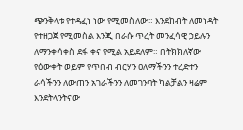ጭንቅላቱ የተዳፈነ ነው የሚመስለው። እንደከብት ለመነዳት የተዘጋጀ የሚመስል እንጂ በራሱ ጥረት መንፈሳዊ ኃይሉን ለማንቀሳቀስ ደፋ ቀና የሚል አይደለም። በትክክለኛው የዕውቀት ወይም የጥበብ ብርሃን ዐለማችንን ተረድተን ራሳችንን ለውጠን አገራችንን ለመገንባት ካልቻልን ዛሬም እንደትላንትናው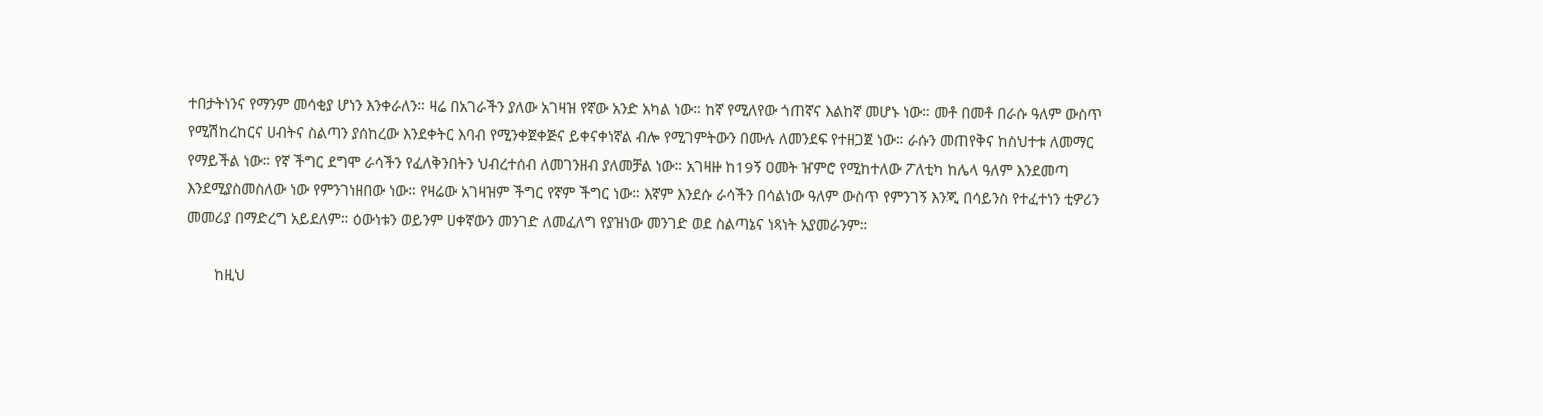ተበታትነንና የማንም መሳቂያ ሆነን እንቀራለን። ዛሬ በአገራችን ያለው አገዛዝ የኛው አንድ አካል ነው። ከኛ የሚለየው ጎጠኛና እልከኛ መሆኑ ነው። መቶ በመቶ በራሱ ዓለም ውስጥ የሚሽከረከርና ሀብትና ስልጣን ያሰከረው እንደቀትር እባብ የሚንቀጀቀጅና ይቀናቀነኛል ብሎ የሚገምትውን በሙሉ ለመንደፍ የተዘጋጀ ነው። ራሱን መጠየቅና ከስህተቱ ለመማር የማይችል ነው። የኛ ችግር ደግሞ ራሳችን የፈለቅንበትን ህብረተሰብ ለመገንዘብ ያለመቻል ነው። አገዛዙ ከ19ኝ ዐመት ዠምሮ የሚከተለው ፖለቲካ ከሌላ ዓለም እንደመጣ እንደሚያስመስለው ነው የምንገነዘበው ነው። የዛሬው አገዛዝም ችግር የኛም ችግር ነው። እኛም እንደሱ ራሳችን በሳልነው ዓለም ውስጥ የምንገኝ እንጂ በሳይንስ የተፈተነን ቲዎሪን መመሪያ በማድረግ አይደለም። ዕውነቱን ወይንም ሀቀኛውን መንገድ ለመፈለግ የያዝነው መንገድ ወደ ስልጣኔና ነጻነት አያመራንም።

       ከዚህ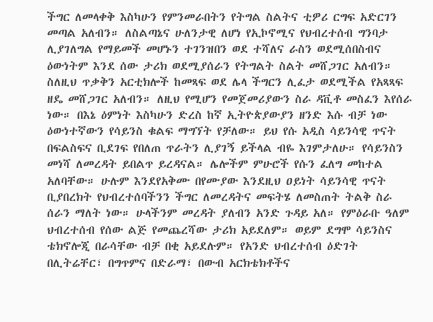ችግር ለመላቀቅ እስካሁን የምንመራበትን የትግል ስልትና ቲዎሪ ርግፍ አድርገን መጣል አለብን። ለስልጣኔና ሁለንታዊ ለሆነ የኢኮኖሚና የህብረተሰብ ግንባታ ሊያገለግል የማይመች መሆኑን ተገንዝበን ወደ ተሻለና ራስን ወደሚሰበስብና ዕውነትም እንደ ሰው ታሪክ ወደሚያሰራን የትግልት ስልት መሸጋገር አለብን። ስለዚህ ጥቃቅን አርቲክሎች ከመጻፍ ወደ ሌላ ችግርን ሊፈታ ወደሚችል የአጻጻፍ ዘዴ መሸጋገር አለብን። ለዚህ የሚሆን የመጀመሪያውን ስራ ዳቪቶ መስፈን እየሰራ ነው። በእኔ ዕምነት እስካሁን ድረስ ከኛ ኢትዮጵያውያን ዘንድ እሱ ብቻ ነው ዕውነተኛውን የሳይንስ ቁልፍ ማግኘት የቻለው። ይህ የሱ አዲስ ሳይንሳዊ ጥናት በፍልስፍና ቢደገፍ የበለጠ ጥራትን ሊያገኝ ይችላል ብዬ እገምታለሁ። የሳይንስን መነሻ ለመረዳት ይበልጥ ይረዳናል። ሌሎችም ምሁሮች የሱን ፈለግ መከተል አለባቸው። ሁሉም እንደየአቅሙ በየሙያው እንደዚህ ዐይነት ሳይንሳዊ ጥናት ቢያበረክት የህብረተሰባችንን ችግር ለመረዳትና መፍትሄ ለመስጠት ትልቅ ስራ ሰራን ማለት ነው። ሁላችንም መረዳት ያለብን አንድ ጉዳይ አለ። የምዕራቡ ዓለም ህብረተሰብ የሰው ልጅ የመጨረሻው ታሪክ አይደለም። ወይም ደግሞ ሳይንስና ቴክኖሎጂ በራሳቸው ብቻ በቂ አይደሉም። የአንድ ህብረተሰብ ዕድገት በሊትሬቸር፣ በግጥምና በድራማ፣ በውብ አርክቴክቶችና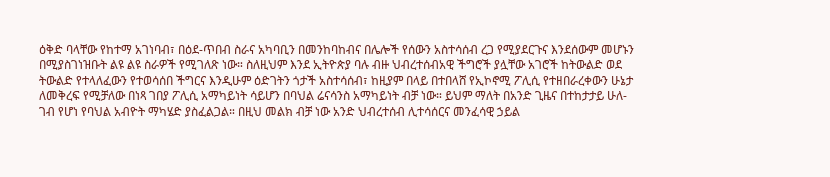ዕቅድ ባላቸው የከተማ አገነባብ፣ በዕደ-ጥበብ ስራና አካባቢን በመንከባከብና በሌሎች የሰውን አስተሳሰብ ረጋ የሚያደርጉና እንደሰውም መሆኑን በሚያስገነዝቡት ልዩ ልዩ ስራዎች የሚገለጽ ነው። ስለዚህም እንደ ኢትዮጵያ ባሉ ብዙ ህብረተሰብአዊ ችግሮች ያሏቸው አገሮች ከትውልድ ወደ ትውልድ የተላለፈውን የተወሳሰበ ችግርና እንዲሁም ዕድገትን ጎታች አስተሳሰብ፣ ከዚያም በላይ በተበላሸ የኢኮኖሚ ፖሊሲ የተዘበራረቀውን ሁኔታ ለመቅረፍ የሚቻለው በነጻ ገበያ ፖሊሲ አማካይነት ሳይሆን በባህል ሬናሳንስ አማካይነት ብቻ ነው። ይህም ማለት በአንድ ጊዜና በተከታታይ ሁለ-ገብ የሆነ የባህል አብዮት ማካሄድ ያስፈልጋል። በዚህ መልክ ብቻ ነው አንድ ህብረተሰብ ሊተሳሰርና መንፈሳዊ ኃይል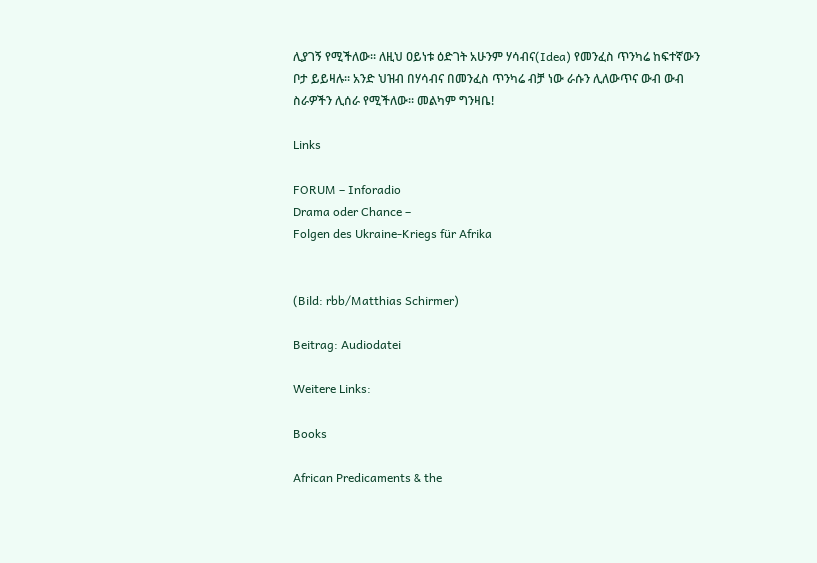ሊያገኝ የሚችለው። ለዚህ ዐይነቱ ዕድገት አሁንም ሃሳብና(Idea) የመንፈስ ጥንካሬ ከፍተኛውን ቦታ ይይዛሉ። አንድ ህዝብ በሃሳብና በመንፈስ ጥንካሬ ብቻ ነው ራሱን ሊለውጥና ውብ ውብ ስራዎችን ሊሰራ የሚችለው። መልካም ግንዛቤ!

Links

FORUM – Inforadio
Drama oder Chance –
Folgen des Ukraine-Kriegs für Afrika


(Bild: rbb/Matthias Schirmer)

Beitrag: Audiodatei

Weitere Links:

Books

African Predicaments & the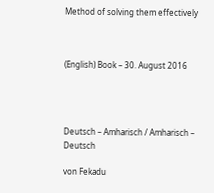Method of solving them effectively



(English) Book – 30. August 2016




Deutsch – Amharisch / Amharisch – Deutsch

von Fekadu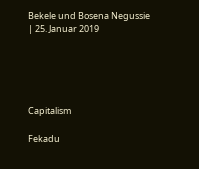Bekele und Bosena Negussie | 25. Januar 2019





Capitalism

Fekadu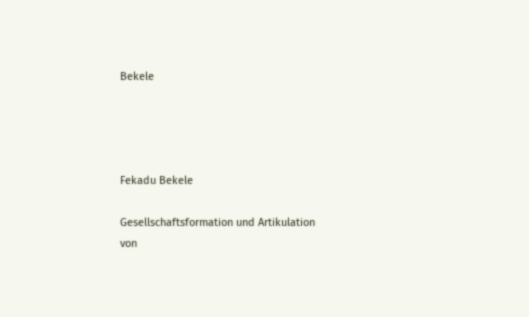Bekele




Fekadu Bekele

Gesellschaftsformation und Artikulation von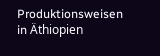Produktionsweisen in Äthiopien